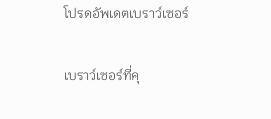โปรดอัพเดตเบราว์เซอร์

เบราว์เซอร์ที่คุ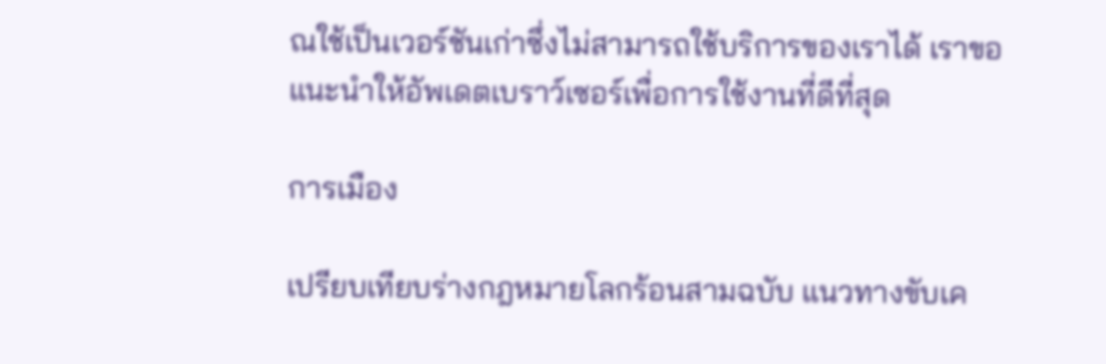ณใช้เป็นเวอร์ชันเก่าซึ่งไม่สามารถใช้บริการของเราได้ เราขอแนะนำให้อัพเดตเบราว์เซอร์เพื่อการใช้งานที่ดีที่สุด

การเมือง

เปรียบเทียบร่างกฎหมายโลกร้อนสามฉบับ แนวทางขับเค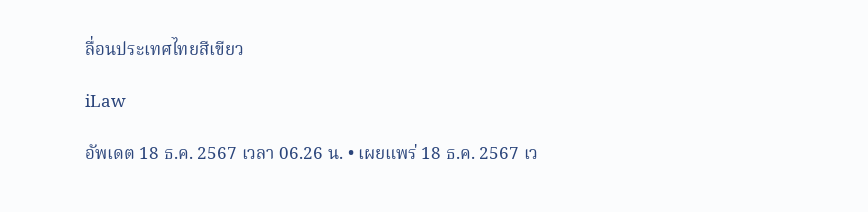ลื่อนประเทศไทยสีเขียว

iLaw

อัพเดต 18 ธ.ค. 2567 เวลา 06.26 น. • เผยแพร่ 18 ธ.ค. 2567 เว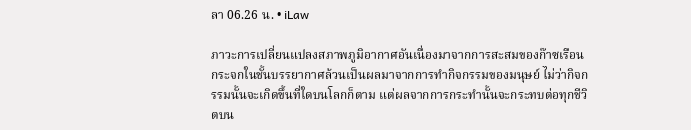ลา 06.26 น. • iLaw

ภาวะการเปลี่ยนแปลงสภาพภูมิอากาศอันเนื่องมาจากการสะสมของก๊าซเรือนกระจกในชั้นบรรยากาศล้วนเป็นผลมาจากการทำกิจกรรมของมนุษย์ ไม่ว่ากิจกรรมนั้นจะเกิดขึ้นที่ใดบนโลกก็ตาม แต่ผลจากการกระทำนั้นจะกระทบต่อทุกชีวิตบน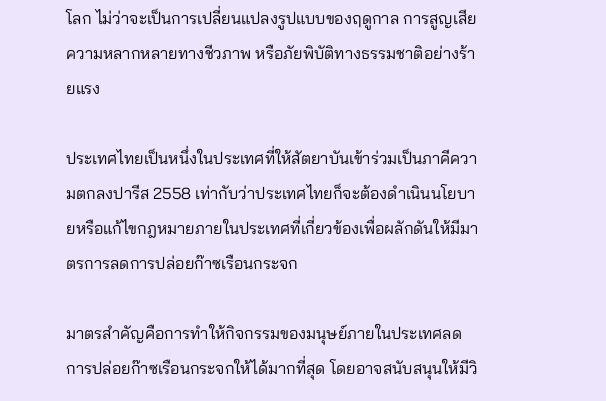โลก ไม่ว่าจะเป็นการเปลี่ยนแปลงรูปแบบของฤดูกาล การสูญเสียความหลากหลายทางชีวภาพ หรือภัยพิบัติทางธรรมชาติอย่างร้ายแรง

ประเทศไทยเป็นหนึ่งในประเทศที่ให้สัตยาบันเข้าร่วมเป็นภาคีความตกลงปารีส 2558 เท่ากับว่าประเทศไทยก็จะต้องดำเนินนโยบายหรือแก้ไขกฎหมายภายในประเทศที่เกี่ยวข้องเพื่อผลักดันให้มีมาตรการลดการปล่อยก๊าซเรือนกระจก

มาตรสำคัญคือการทำให้กิจกรรมของมนุษย์ภายในประเทศลดการปล่อยก๊าซเรือนกระจกให้ได้มากที่สุด โดยอาจสนับสนุนให้มีวิ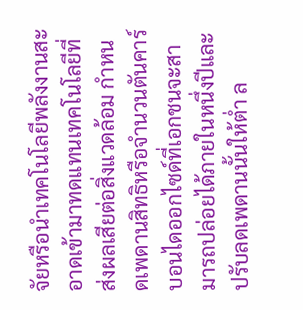จัยหรือนำเทคโนโลยีพลังงานสะอาดเข้ามาทดแทนเทคโนโลยีที่ส่งผลเสียต่อสิ่งแวดล้อม กำหนดเพดานสิทธิหรือจำนวนตันคาร์บอนไดออกไซด์ที่เอกชนจะสามารถปล่อยได้ภายในหนึ่งปีและปรับลดเพดานนั้นให้ต่ำ ล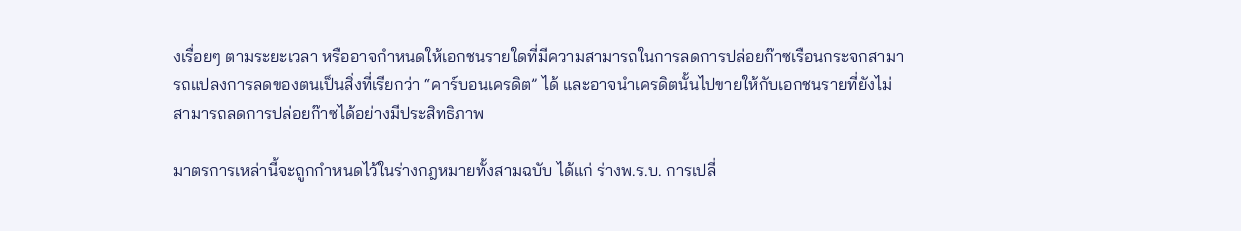งเรื่อยๆ ตามระยะเวลา หรืออาจกำหนดให้เอกชนรายใดที่มีความสามารถในการลดการปล่อยก๊าซเรือนกระจกสามารถแปลงการลดของตนเป็นสิ่งที่เรียกว่า “คาร์บอนเครดิต” ได้ และอาจนำเครดิตนั้นไปขายให้กับเอกชนรายที่ยังไม่สามารถลดการปล่อยก๊าซได้อย่างมีประสิทธิภาพ

มาตรการเหล่านี้จะถูกกำหนดไว้ในร่างกฎหมายทั้งสามฉบับ ได้แก่ ร่างพ.ร.บ. การเปลี่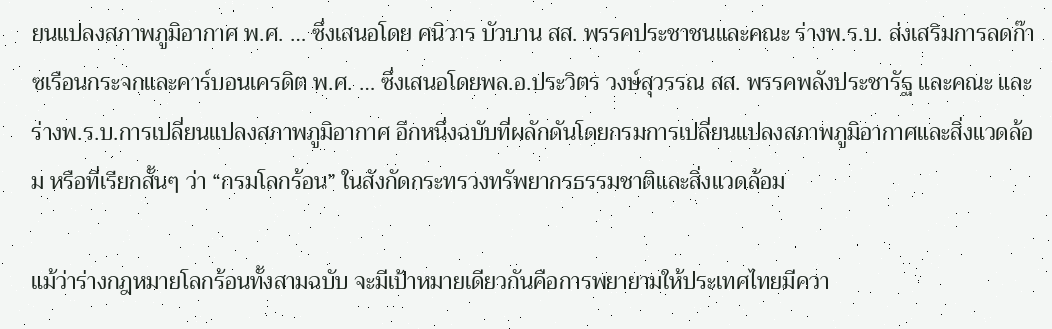ยนแปลงสภาพภูมิอากาศ พ.ศ. … ซึ่งเสนอโดย ศนิวาร บัวบาน สส. พรรคประชาชนและคณะ ร่างพ.ร.บ. ส่งเสริมการลดก๊าซเรือนกระจกและคาร์บอนเครดิต พ.ศ. … ซึ่งเสนอโดยพล.อ.ประวิตร วงษ์สุวรรณ สส. พรรคพลังประชารัฐ และคณะ และร่างพ.ร.บ.การเปลี่ยนแปลงสภาพภูมิอากาศ อีกหนึ่งฉบับที่ผลักดันโดยกรมการเปลี่ยนแปลงสภาพภูมิอากาศและสิ่งแวดล้อม หรือที่เรียกสั้นๆ ว่า “กรมโลกร้อน” ในสังกัดกระทรวงทรัพยากรธรรมชาติและสิ่งแวดล้อม

แม้ว่าร่างกฎหมายโลกร้อนทั้งสามฉบับ จะมีเป้าหมายเดียวกันคือการพยายามให้ประเทศไทยมีควา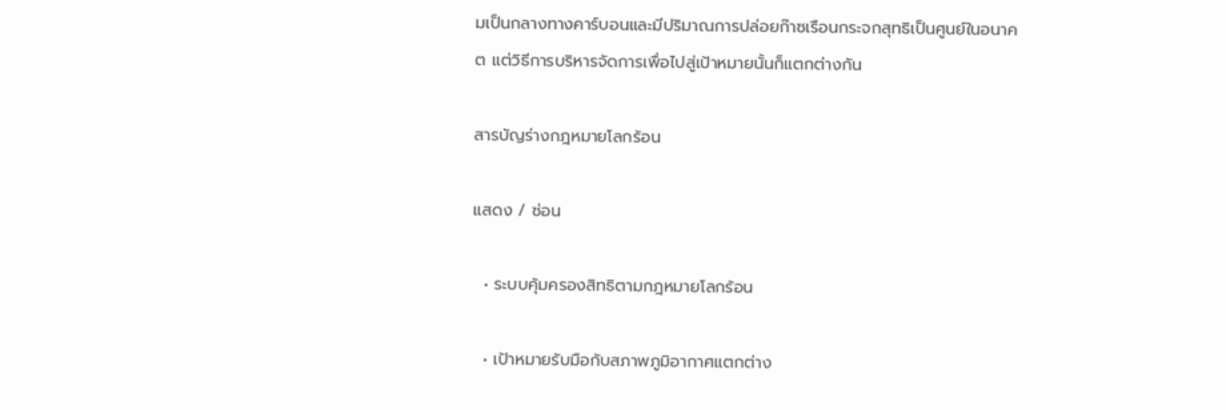มเป็นกลางทางคาร์บอนและมีปริมาณการปล่อยก๊าซเรือนกระจกสุทธิเป็นศูนย์ในอนาคต แต่วิธีการบริหารจัดการเพื่อไปสู่เป้าหมายนั้นก็แตกต่างกัน

สารบัญร่างกฎหมายโลกร้อน

แสดง / ซ่อน

  • ระบบคุ้มครองสิทธิตามกฎหมายโลกร้อน

  • เป้าหมายรับมือกับสภาพภูมิอากาศแตกต่าง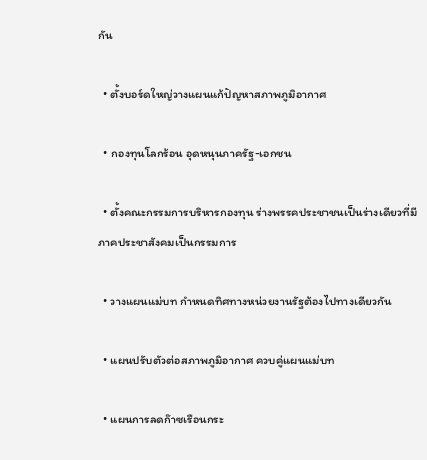กัน

  • ตั้งบอร์ดใหญ่วางแผนแก้ปัญหาสภาพภูมิอากาศ

  • กองทุนโลกร้อน อุดหนุนภาครัฐ-เอกชน

  • ตั้งคณะกรรมการบริหารกองทุน ร่างพรรคประชาชนเป็นร่างเดียวที่มีภาคประชาสังคมเป็นกรรมการ

  • วางแผนแม่บท กำหนดทิศทางหน่วยงานรัฐต้องไปทางเดียวกัน

  • แผนปรับตัวต่อสภาพภูมิอากาศ ควบคู่แผนแม่บท

  • แผนการลดก๊าซเรือนกระ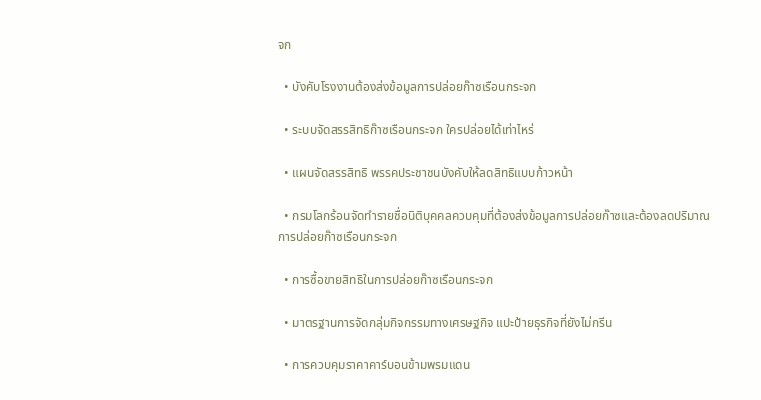จก

  • บังคับโรงงานต้องส่งข้อมูลการปล่อยก๊าซเรือนกระจก

  • ระบบจัดสรรสิทธิก๊าซเรือนกระจก ใครปล่อยได้เท่าไหร่

  • แผนจัดสรรสิทธิ พรรคประชาชนบังคับให้ลดสิทธิแบบก้าวหน้า

  • กรมโลกร้อนจัดทำรายชื่อนิติบุคคลควบคุมที่ต้องส่งข้อมูลการปล่อยก๊าซและต้องลดปริมาณการปล่อยก๊าซเรือนกระจก

  • การซื้อขายสิทธิในการปล่อยก๊าซเรือนกระจก

  • มาตรฐานการจัดกลุ่มกิจกรรมทางเศรษฐกิจ แปะป้ายธุรกิจที่ยังไม่กรีน

  • การควบคุมราคาคาร์บอนข้ามพรมแดน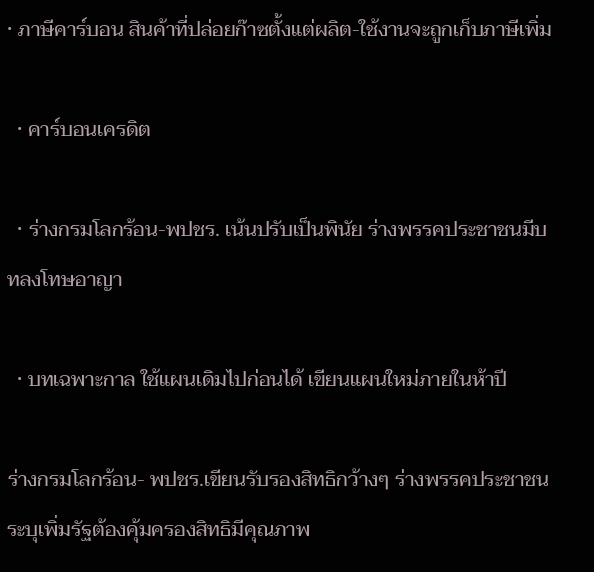• ภาษีคาร์บอน สินค้าที่ปล่อยก๊าซตั้งแต่ผลิต-ใช้งานจะถูกเก็บภาษีเพิ่ม

  • คาร์บอนเครดิต

  • ร่างกรมโลกร้อน-พปชร. เน้นปรับเป็นพินัย ร่างพรรคประชาชนมีบทลงโทษอาญา

  • บทเฉพาะกาล ใช้แผนเดิมไปก่อนได้ เขียนแผนใหม่ภายในห้าปี

ร่างกรมโลกร้อน- พปชร.เขียนรับรองสิทธิกว้างๆ ร่างพรรคประชาชนระบุเพิ่มรัฐต้องคุ้มครองสิทธิมีคุณภาพ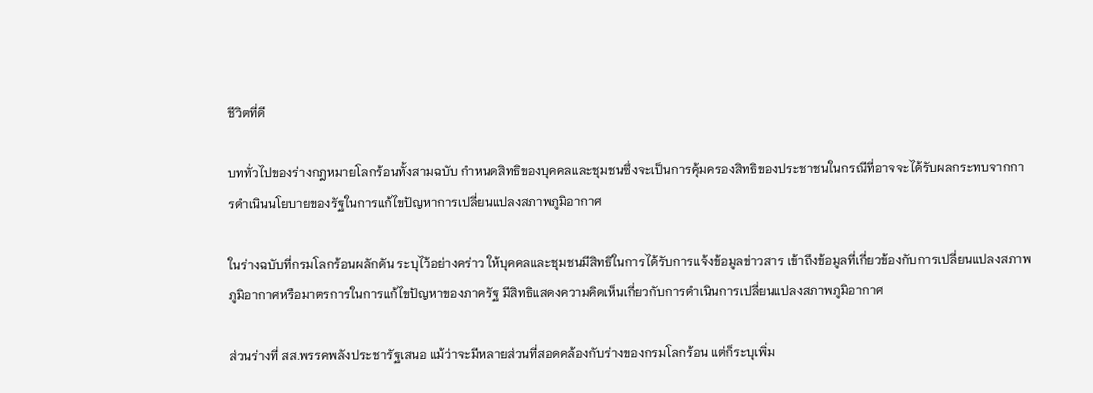ชีวิตที่ดี

บททั่วไปของร่างกฎหมายโลกร้อนทั้งสามฉบับ กำหนดสิทธิของบุคคลและชุมชนซึ่งจะเป็นการคุ้มครองสิทธิของประชาชนในกรณีที่อาจจะได้รับผลกระทบจากการดำเนินนโยบายของรัฐในการแก้ไขปัญหาการเปลี่ยนแปลงสภาพภูมิอากาศ

ในร่างฉบับที่กรมโลกร้อนผลักดัน ระบุไว้อย่างคร่าว ให้บุคคลและชุมชนมีสิทธิในการได้รับการแจ้งข้อมูลข่าวสาร เข้าถึงข้อมูลที่เกี่ยวข้องกับการเปลี่ยนแปลงสภาพภูมิอากาศหรือมาตรการในการแก้ไขปัญหาของภาครัฐ มีสิทธิแสดงความคิดเห็นเกี่ยวกับการดำเนินการเปลี่ยนแปลงสภาพภูมิอากาศ

ส่วนร่างที่ สส.พรรคพลังประชารัฐเสนอ แม้ว่าจะมีหลายส่วนที่สอดคล้องกับร่างของกรมโลกร้อน แต่ก็ระบุเพิ่ม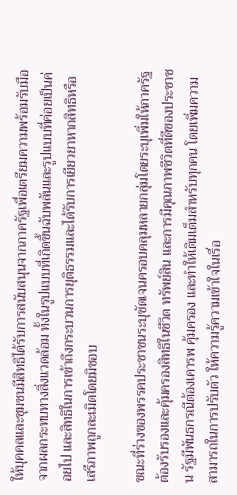ให้บุคคลและชุมชนมีสิทธิได้รับการสนับสนุนจากภาครัฐเพื่อเตรียมความพร้อมรับมือจากผลกระทบทางสิ่งแวดล้อม ทั้งในรูปแบบที่เกิดขึ้นฉับพลันและรูปแบบที่ค่อยเป็นค่อยไป และสิทธิในการเข้าถึงกระบวนการยุติธรรมและได้รับการเยียวยาหากสิทธิหรือเสรีภาพถูกละเมิดโดยมิชอบ

ขณะที่ร่างของพรรคประชาชนระบุชัดเจนครอบคลุมหลายกลุ่มโดยระบุเพิ่มให้ภาครัฐต้องรับรองและคุ้มครองสิทธิในชีวิต ทรัพย์สิน และการมีคุณภาพชีวิตที่ดีของประชาชน รัฐมีพันธกรณีต้องเคารพ คุ้มครอง และทำให้เติมเต็มสำหรับทุกคน โดยเพิ่มความสามารถในการปรับตัว ให้ความรู้ความเข้าใจในเรื่อ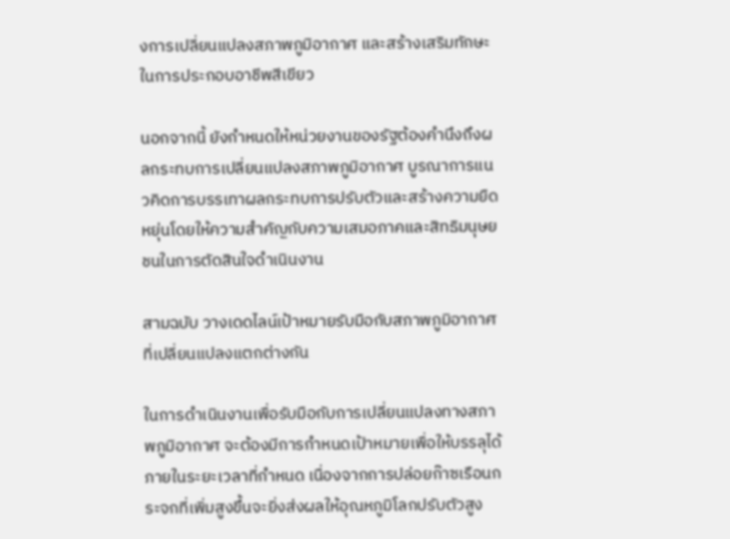งการเปลี่ยนแปลงสภาพภูมิอากาศ และสร้างเสริมทักษะในการประกอบอาชีพสีเขียว

นอกจากนี้ ยังกำหนดให้หน่วยงานของรัฐต้องคำนึงถึงผลกระทบการเปลี่ยนแปลงสภาพภูมิอากาศ บูรณาการแนวคิดการบรรเทาผลกระทบการปรับตัวและสร้างความยืดหยุ่นโดยให้ความสำคัญกับความเสมอภาคและสิทธิมนุษยชนในการตัดสินใจดำเนินงาน

สามฉบับ วางเดดไลน์เป้าหมายรับมือกับสภาพภูมิอากาศที่เปลี่ยนแปลงแตกต่างกัน

ในการดำเนินงานเพื่อรับมือกับการเปลี่ยนแปลงทางสภาพภูมิอากาศ จะต้องมีการกำหนดเป้าหมายเพื่อให้บรรลุได้ภายในระยะเวลาที่กำหนด เนื่องจากการปล่อยก๊าซเรือนกระจกที่เพิ่มสูงขึ้นจะยิ่งส่งผลให้อุณหภูมิโลกปรับตัวสูง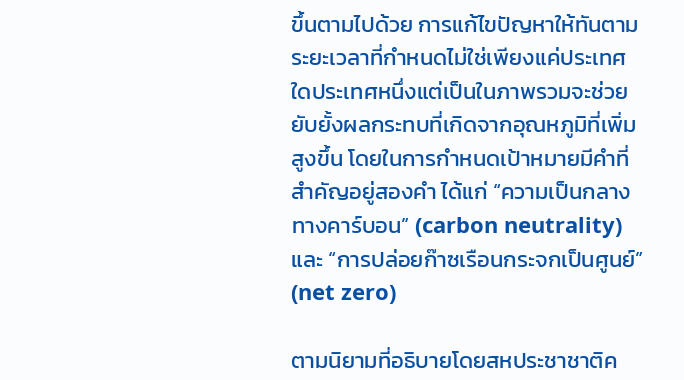ขึ้นตามไปด้วย การแก้ไขปัญหาให้ทันตามระยะเวลาที่กำหนดไม่ใช่เพียงแค่ประเทศใดประเทศหนึ่งแต่เป็นในภาพรวมจะช่วยยับยั้งผลกระทบที่เกิดจากอุณหภูมิที่เพิ่มสูงขึ้น โดยในการกำหนดเป้าหมายมีคำที่สำคัญอยู่สองคำ ได้แก่ “ความเป็นกลางทางคาร์บอน” (carbon neutrality) และ “การปล่อยก๊าซเรือนกระจกเป็นศูนย์” (net zero)

ตามนิยามที่อธิบายโดยสหประชาชาติค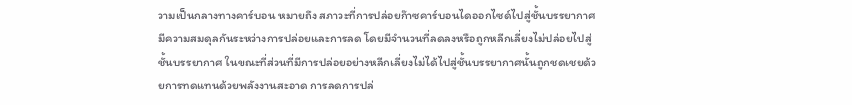วามเป็นกลางทางคาร์บอน หมายถึง สภาวะที่การปล่อยก๊าซคาร์บอนไดออกไซด์ไปสู่ชั้นบรรยากาศมีความสมดุลกันระหว่างการปล่อยและการลด โดยมีจำนวนที่ลดลงหรือถูกหลีกเลี่ยงไม่ปล่อยไปสู่ชั้นบรรยากาศ ในขณะที่ส่วนที่มีการปล่อยอย่างหลีกเลี่ยงไม่ได้ไปสู่ชั้นบรรยากาศนั้นถูกชดเชยด้วยการทดแทนด้วยพลังงานสะอาด การลดการปล่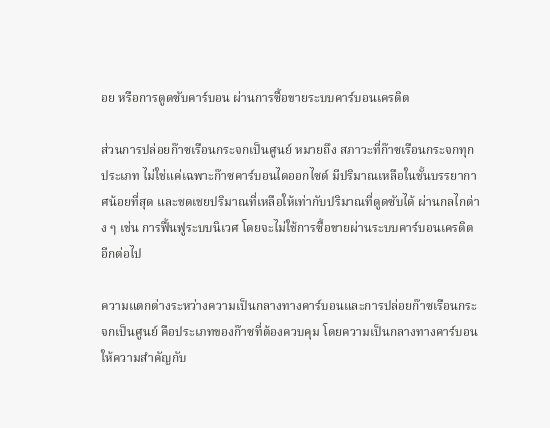อย หรือการดูดซับคาร์บอน ผ่านการซื้อขายระบบคาร์บอนเครดิต

ส่วนการปล่อยก๊าซเรือนกระจกเป็นศูนย์ หมายถึง สภาวะที่ก๊าซเรือนกระจกทุกประเภท ไม่ใช่แค่เฉพาะก๊าซคาร์บอนไดออกไซด์ มีปริมาณเหลือในชั้นบรรยากาศน้อยที่สุด และชดเชยปริมาณที่เหลือให้เท่ากับปริมาณที่ดูดซับได้ ผ่านกลไกต่าง ๆ เช่น การฟื้นฟูระบบนิเวศ โดยจะไม่ใช้การซื้อขายผ่านระบบคาร์บอนเครดิตอีกต่อไป

ความแตกต่างระหว่างความเป็นกลางทางคาร์บอนและการปล่อยก๊าซเรือนกระจกเป็นศูนย์ คือประเภทของก๊าซที่ต้องควบคุม โดยความเป็นกลางทางคาร์บอนให้ความสำคัญกับ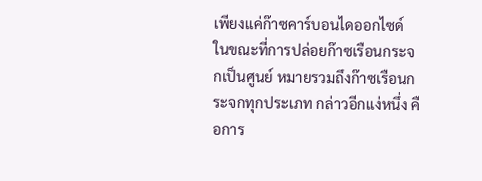เพียงแค่ก๊าซคาร์บอนไดออกไซด์ ในขณะที่การปล่อยก๊าซเรือนกระจกเป็นศูนย์ หมายรวมถึงก๊าซเรือนกระจกทุกประเภท กล่าวอีกแง่หนึ่ง คือการ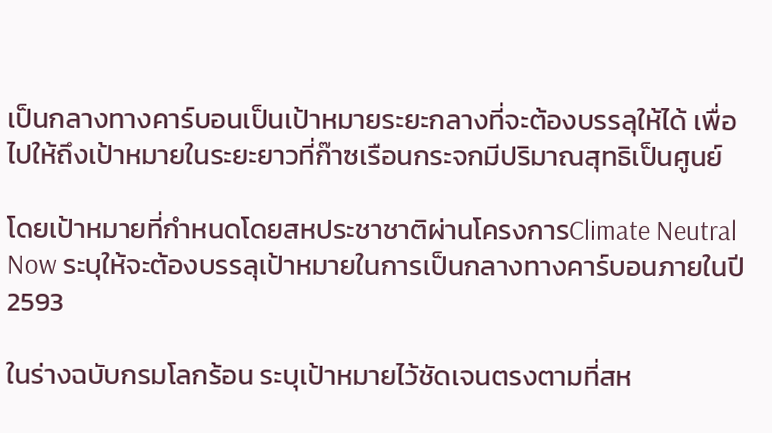เป็นกลางทางคาร์บอนเป็นเป้าหมายระยะกลางที่จะต้องบรรลุให้ได้ เพื่อไปให้ถึงเป้าหมายในระยะยาวที่ก๊าซเรือนกระจกมีปริมาณสุทธิเป็นศูนย์

โดยเป้าหมายที่กำหนดโดยสหประชาชาติผ่านโครงการClimate Neutral Now ระบุให้จะต้องบรรลุเป้าหมายในการเป็นกลางทางคาร์บอนภายในปี 2593

ในร่างฉบับกรมโลกร้อน ระบุเป้าหมายไว้ชัดเจนตรงตามที่สห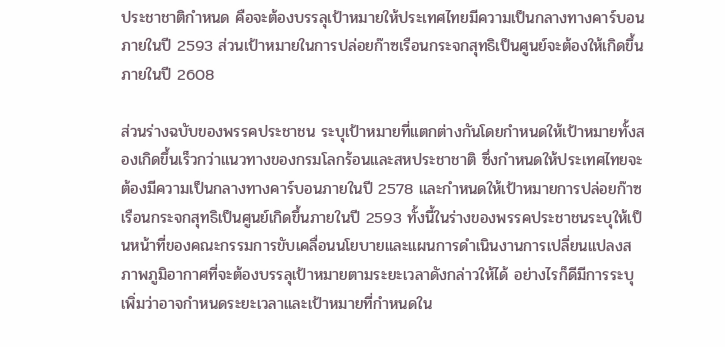ประชาชาติกำหนด คือจะต้องบรรลุเป้าหมายให้ประเทศไทยมีความเป็นกลางทางคาร์บอนภายในปี 2593 ส่วนเป้าหมายในการปล่อยก๊าซเรือนกระจกสุทธิเป็นศูนย์จะต้องให้เกิดขึ้นภายในปี 2608

ส่วนร่างฉบับของพรรคประชาชน ระบุเป้าหมายที่แตกต่างกันโดยกำหนดให้เป้าหมายทั้งสองเกิดขึ้นเร็วกว่าแนวทางของกรมโลกร้อนและสหประชาชาติ ซึ่งกำหนดให้ประเทศไทยจะต้องมีความเป็นกลางทางคาร์บอนภายในปี 2578 และกำหนดให้เป้าหมายการปล่อยก๊าซเรือนกระจกสุทธิเป็นศูนย์เกิดขึ้นภายในปี 2593 ทั้งนี้ในร่างของพรรคประชาชนระบุให้เป็นหน้าที่ของคณะกรรมการขับเคลื่อนนโยบายและแผนการดำเนินงานการเปลี่ยนแปลงสภาพภูมิอากาศที่จะต้องบรรลุเป้าหมายตามระยะเวลาดังกล่าวให้ได้ อย่างไรก็ดีมีการระบุเพิ่มว่าอาจกำหนดระยะเวลาและเป้าหมายที่กำหนดใน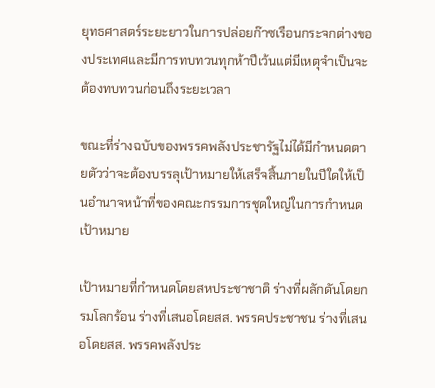ยุทธศาสตร์ระยะยาวในการปล่อยก๊าซเรือนกระจกต่างของประเทศและมีการทบทวนทุกห้าปีเว้นแต่มีเหตุจำเป็นจะต้องทบทวนก่อนถึงระยะเวลา

ขณะที่ร่างฉบับของพรรคพลังประชารัฐไม่ได้มีกำหนดตายตัวว่าจะต้องบรรลุเป้าหมายให้เสร็จสิ้นภายในปีใดให้เป็นอำนาจหน้าที่ของคณะกรรมการชุดใหญ่ในการกำหนดเป้าหมาย

เป้าหมายที่กำหนดโดยสหประชาชาติ ร่างที่ผลักดันโดยกรมโลกร้อน ร่างที่เสนอโดยสส. พรรคประชาชน ร่างที่เสนอโดยสส. พรรคพลังประ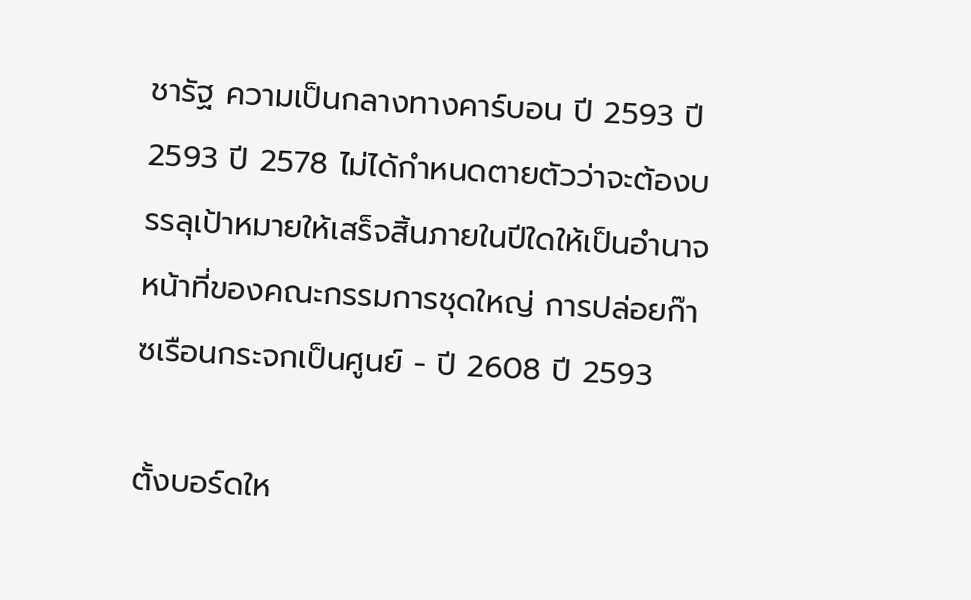ชารัฐ ความเป็นกลางทางคาร์บอน ปี 2593 ปี 2593 ปี 2578 ไม่ได้กำหนดตายตัวว่าจะต้องบรรลุเป้าหมายให้เสร็จสิ้นภายในปีใดให้เป็นอำนาจหน้าที่ของคณะกรรมการชุดใหญ่ การปล่อยก๊าซเรือนกระจกเป็นศูนย์ - ปี 2608 ปี 2593

ตั้งบอร์ดให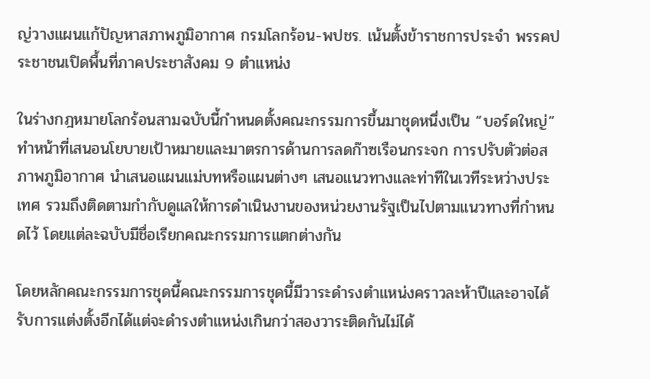ญ่วางแผนแก้ปัญหาสภาพภูมิอากาศ กรมโลกร้อน-พปชร. เน้นตั้งข้าราชการประจำ พรรคประชาชนเปิดพื้นที่ภาคประชาสังคม 9 ตำแหน่ง

ในร่างกฎหมายโลกร้อนสามฉบับนี้กำหนดตั้งคณะกรรมการขึ้นมาชุดหนึ่งเป็น “บอร์ดใหญ่” ทำหน้าที่เสนอนโยบายเป้าหมายและมาตรการด้านการลดก๊าซเรือนกระจก การปรับตัวต่อสภาพภูมิอากาศ นำเสนอแผนแม่บทหรือแผนต่างๆ เสนอแนวทางและท่าทีในเวทีระหว่างประเทศ รวมถึงติดตามกำกับดูแลให้การดำเนินงานของหน่วยงานรัฐเป็นไปตามแนวทางที่กำหนดไว้ โดยแต่ละฉบับมีชื่อเรียกคณะกรรมการแตกต่างกัน

โดยหลักคณะกรรมการชุดนี้คณะกรรมการชุดนี้มีวาระดำรงตำแหน่งคราวละห้าปีและอาจได้รับการแต่งตั้งอีกได้แต่จะดำรงตำแหน่งเกินกว่าสองวาระติดกันไม่ได้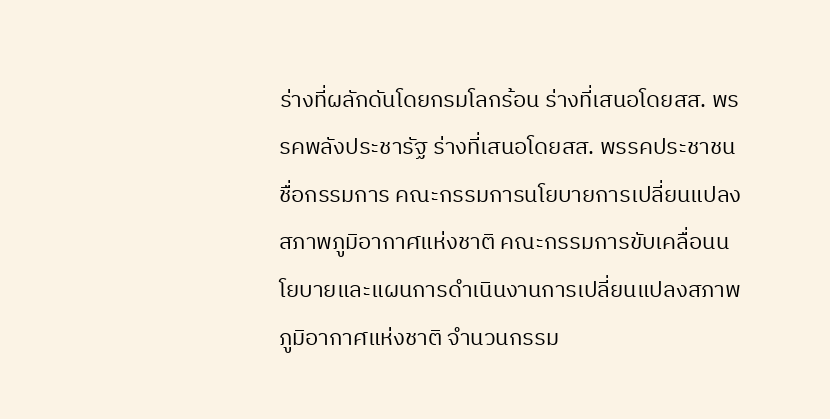ร่างที่ผลักดันโดยกรมโลกร้อน ร่างที่เสนอโดยสส. พรรคพลังประชารัฐ ร่างที่เสนอโดยสส. พรรคประชาชน ชื่อกรรมการ คณะกรรมการนโยบายการเปลี่ยนแปลงสภาพภูมิอากาศแห่งชาติ คณะกรรมการขับเคลื่อนนโยบายและแผนการดำเนินงานการเปลี่ยนแปลงสภาพภูมิอากาศแห่งชาติ จำนวนกรรม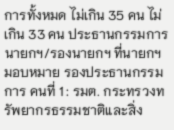การทั้งหมด ไม่เกิน 35 คน ไม่เกิน 33 คน ประธานกรรมการ นายกฯ/รองนายกฯ ที่นายกฯ มอบหมาย รองประธานกรรมการ คนที่ 1 : รมต. กระทรวงทรัพยากรธรรมชาติและสิ่ง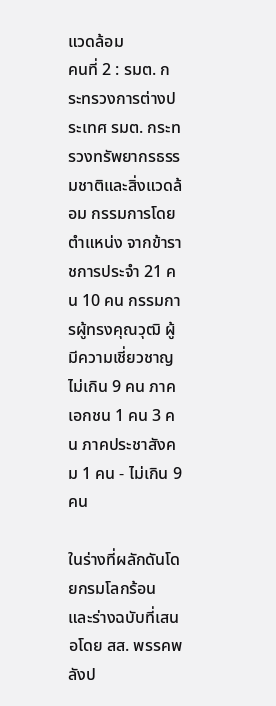แวดล้อม
คนที่ 2 : รมต. กระทรวงการต่างประเทศ รมต. กระทรวงทรัพยากรธรรมชาติและสิ่งแวดล้อม กรรมการโดยตำแหน่ง จากข้าราชการประจำ 21 คน 10 คน กรรมการผู้ทรงคุณวุฒิ ผู้มีความเชี่ยวชาญ ไม่เกิน 9 คน ภาคเอกชน 1 คน 3 คน ภาคประชาสังคม 1 คน - ไม่เกิน 9 คน

ในร่างที่ผลักดันโดยกรมโลกร้อน และร่างฉบับที่เสนอโดย สส. พรรคพลังป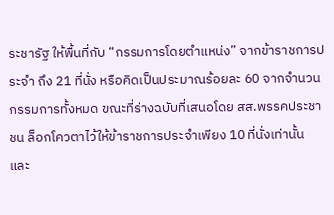ระชารัฐ ให้พื้นที่กับ “กรรมการโดยตำแหน่ง” จากข้าราชการประจำ ถึง 21 ที่นั่ง หรือคิดเป็นประมาณร้อยละ 60 จากจำนวนกรรมการทั้งหมด ขณะที่ร่างฉบับที่เสนอโดย สส.พรรคประชาชน ล็อกโควตาไว้ให้ข้าราชการประจำเพียง 10 ที่นั่งเท่านั้น และ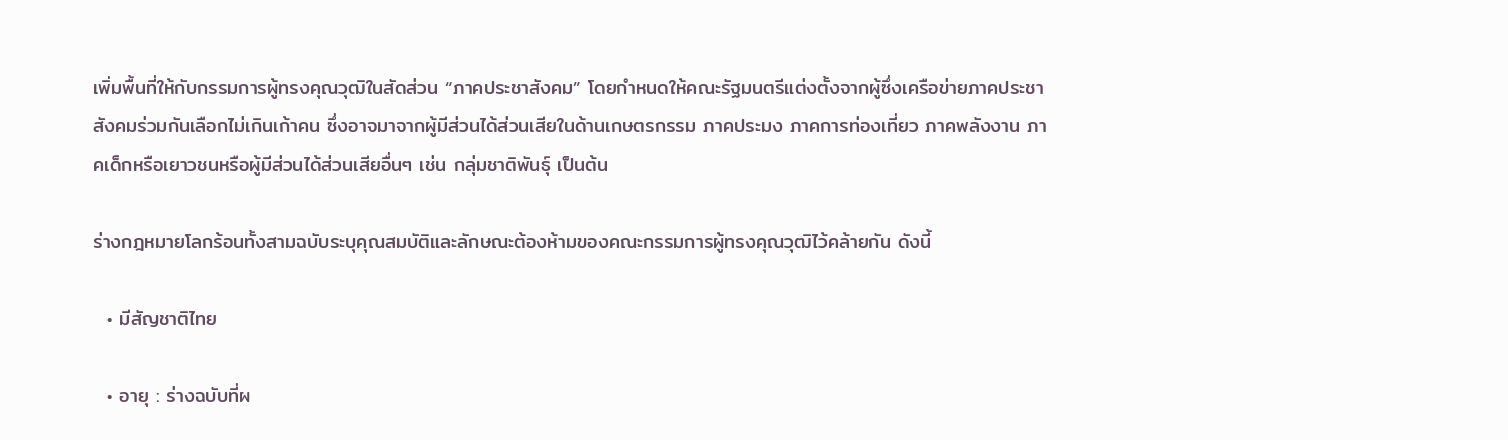เพิ่มพื้นที่ให้กับกรรมการผู้ทรงคุณวุฒิในสัดส่วน “ภาคประชาสังคม” โดยกำหนดให้คณะรัฐมนตรีแต่งตั้งจากผู้ซึ่งเครือข่ายภาคประชาสังคมร่วมกันเลือกไม่เกินเก้าคน ซึ่งอาจมาจากผู้มีส่วนได้ส่วนเสียในด้านเกษตรกรรม ภาคประมง ภาคการท่องเที่ยว ภาคพลังงาน ภาคเด็กหรือเยาวชนหรือผู้มีส่วนได้ส่วนเสียอื่นๆ เช่น กลุ่มชาติพันธุ์ เป็นต้น

ร่างกฎหมายโลกร้อนทั้งสามฉบับระบุคุณสมบัติและลักษณะต้องห้ามของคณะกรรมการผู้ทรงคุณวุฒิไว้คล้ายกัน ดังนี้

  • มีสัญชาติไทย

  • อายุ : ร่างฉบับที่ผ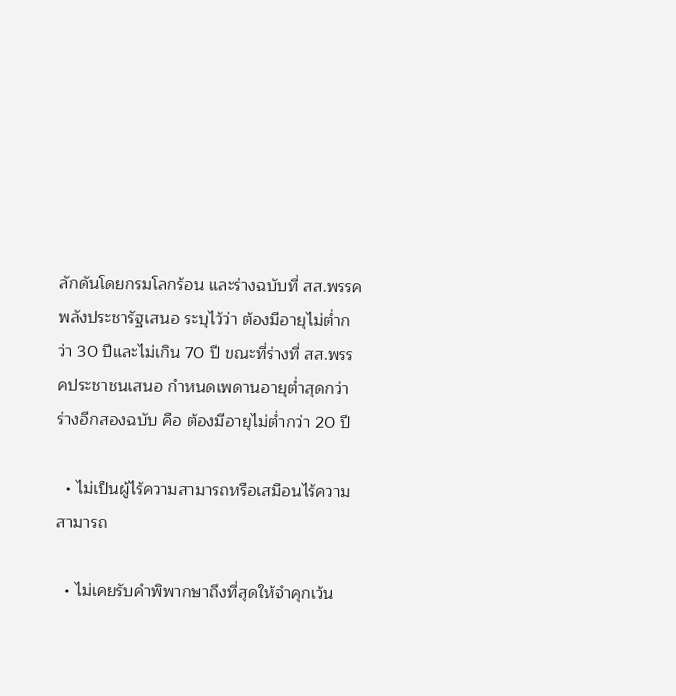ลักดันโดยกรมโลกร้อน และร่างฉบับที่ สส.พรรคพลังประชารัฐเสนอ ระบุไว้ว่า ต้องมีอายุไม่ต่ำกว่า 30 ปีและไม่เกิน 70 ปี ขณะที่ร่างที่ สส.พรรคประชาชนเสนอ กำหนดเพดานอายุต่ำสุดกว่าร่างอีกสองฉบับ คือ ต้องมีอายุไม่ต่ำกว่า 20 ปี

  • ไม่เป็นผู้ไร้ความสามารถหรือเสมือนไร้ความสามารถ

  • ไม่เคยรับคำพิพากษาถึงที่สุดให้จำคุกเว้น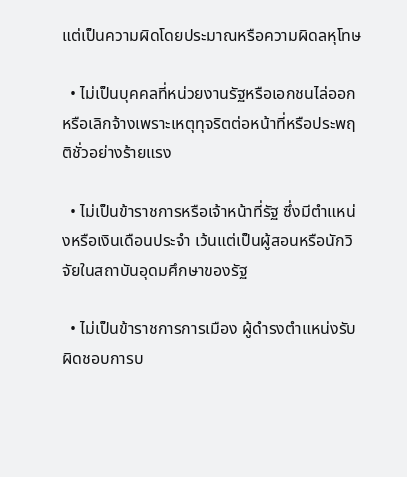แต่เป็นความผิดโดยประมาณหรือความผิดลหุโทษ

  • ไม่เป็นบุคคลที่หน่วยงานรัฐหรือเอกชนไล่ออกหรือเลิกจ้างเพราะเหตุทุจริตต่อหน้าที่หรือประพฤติชั่วอย่างร้ายแรง

  • ไม่เป็นข้าราชการหรือเจ้าหน้าที่รัฐ ซึ่งมีตำแหน่งหรือเงินเดือนประจำ เว้นแต่เป็นผู้สอนหรือนักวิจัยในสถาบันอุดมศึกษาของรัฐ

  • ไม่เป็นข้าราชการการเมือง ผู้ดำรงตำแหน่งรับผิดชอบการบ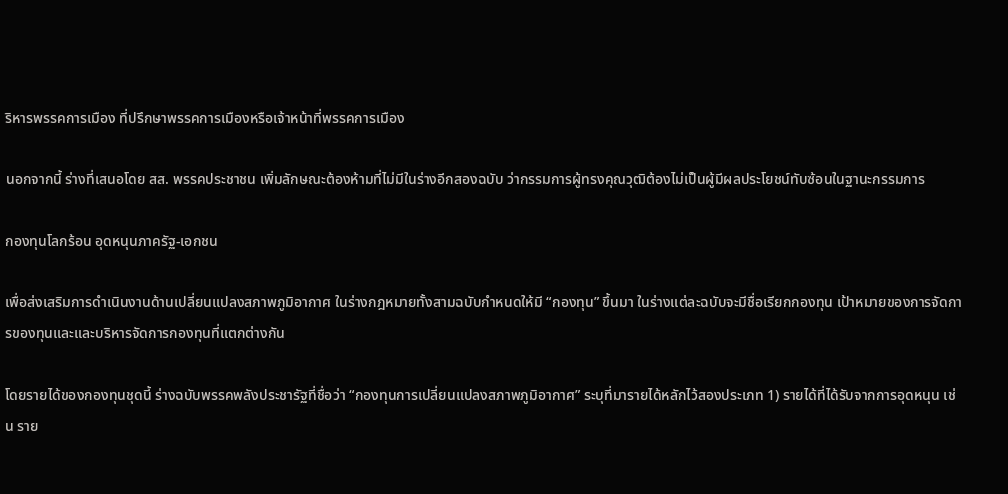ริหารพรรคการเมือง ที่ปรึกษาพรรคการเมืองหรือเจ้าหน้าที่พรรคการเมือง

นอกจากนี้ ร่างที่เสนอโดย สส. พรรคประชาชน เพิ่มลักษณะต้องห้ามที่ไม่มีในร่างอีกสองฉบับ ว่ากรรมการผู้ทรงคุณวุฒิต้องไม่เป็นผู้มีผลประโยชน์ทับซ้อนในฐานะกรรมการ

กองทุนโลกร้อน อุดหนุนภาครัฐ-เอกชน

เพื่อส่งเสริมการดำเนินงานด้านเปลี่ยนแปลงสภาพภูมิอากาศ ในร่างกฎหมายทั้งสามฉบับกำหนดให้มี “กองทุน” ขึ้นมา ในร่างแต่ละฉบับจะมีชื่อเรียกกองทุน เป้าหมายของการจัดการของทุนและและบริหารจัดการกองทุนที่แตกต่างกัน

โดยรายได้ของกองทุนชุดนี้ ร่างฉบับพรรคพลังประชารัฐที่ชื่อว่า “กองทุนการเปลี่ยนแปลงสภาพภูมิอากาศ” ระบุที่มารายได้หลักไว้สองประเภท 1) รายได้ที่ได้รับจากการอุดหนุน เช่น ราย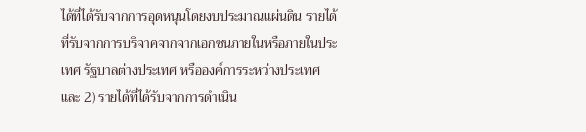ได้ที่ได้รับจากการอุดหนุนโดยงบประมาณแผ่นดิน รายได้ที่รับจากการบริจาคจากจากเอกชนภายในหรือภายในประเทศ รัฐบาลต่างประเทศ หรือองค์การระหว่างประเทศ และ 2) รายได้ที่ได้รับจากการดำเนิน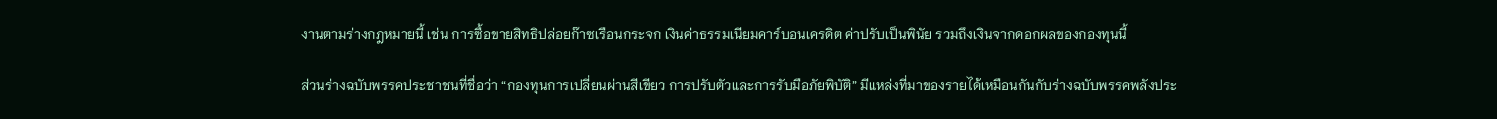งานตามร่างกฎหมายนี้ เช่น การซื้อขายสิทธิปล่อยก๊าซเรือนกระจก เงินค่าธรรมเนียมคาร์บอนเครดิต ค่าปรับเป็นพินัย รวมถึงเงินจากดอกผลของกองทุนนี้

ส่วนร่างฉบับพรรคประชาชนที่ชื่อว่า “กองทุนการเปลี่ยนผ่านสีเขียว การปรับตัวและการรับมือภัยพิบัติ” มีแหล่งที่มาของรายได้เหมือนกันกับร่างฉบับพรรคพลังประ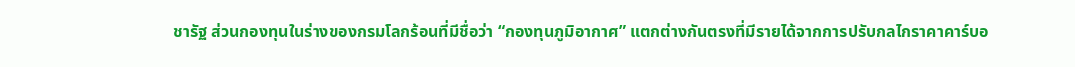ชารัฐ ส่วนกองทุนในร่างของกรมโลกร้อนที่มีชื่อว่า “กองทุนภูมิอากาศ” แตกต่างกันตรงที่มีรายได้จากการปรับกลไกราคาคาร์บอ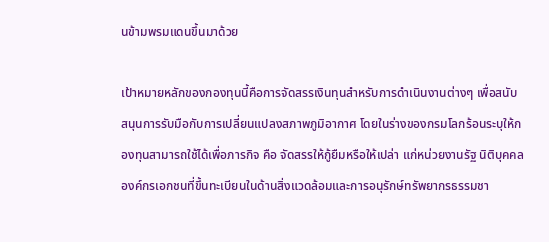นข้ามพรมแดนขึ้นมาด้วย

เป้าหมายหลักของกองทุนนี้คือการจัดสรรเงินทุนสำหรับการดำเนินงานต่างๆ เพื่อสนับสนุนการรับมือกับการเปลี่ยนแปลงสภาพภูมิอากาศ โดยในร่างของกรมโลกร้อนระบุให้กองทุนสามารถใช้ได้เพื่อภารกิจ คือ จัดสรรให้กู้ยืมหรือให้เปล่า แก่หน่วยงานรัฐ นิติบุคคล องค์กรเอกชนที่ขึ้นทะเบียนในด้านสิ่งแวดล้อมและการอนุรักษ์ทรัพยากรธรรมชา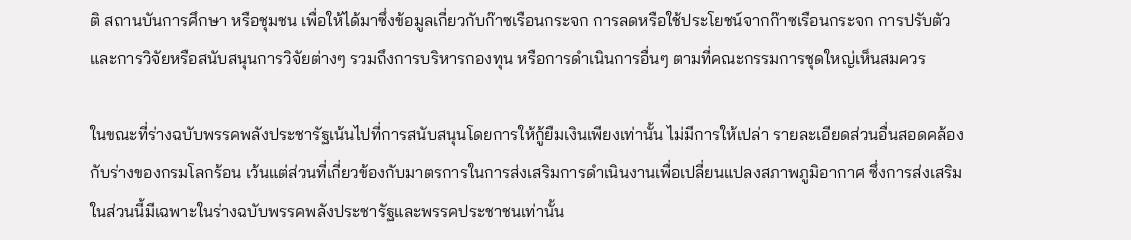ติ สถานบันการศึกษา หรือชุมชน เพื่อให้ได้มาซึ่งข้อมูลเกี่ยวกับก๊าซเรือนกระจก การลดหรือใช้ประโยชน์จากก๊าซเรือนกระจก การปรับตัว และการวิจัยหรือสนับสนุนการวิจัยต่างๆ รวมถึงการบริหารกองทุน หรือการดำเนินการอื่นๆ ตามที่คณะกรรมการชุดใหญ่เห็นสมควร

ในขณะที่ร่างฉบับพรรคพลังประชารัฐเน้นไปที่การสนับสนุนโดยการให้กู้ยืมเงินเพียงเท่านั้น ไม่มีการให้เปล่า รายละเอียดส่วนอื่นสอดคล้องกับร่างของกรมโลกร้อน เว้นแต่ส่วนที่เกี่ยวข้องกับมาตรการในการส่งเสริมการดำเนินงานเพื่อเปลี่ยนแปลงสภาพภูมิอากาศ ซึ่งการส่งเสริมในส่วนนี้มีเฉพาะในร่างฉบับพรรคพลังประชารัฐและพรรคประชาชนเท่านั้น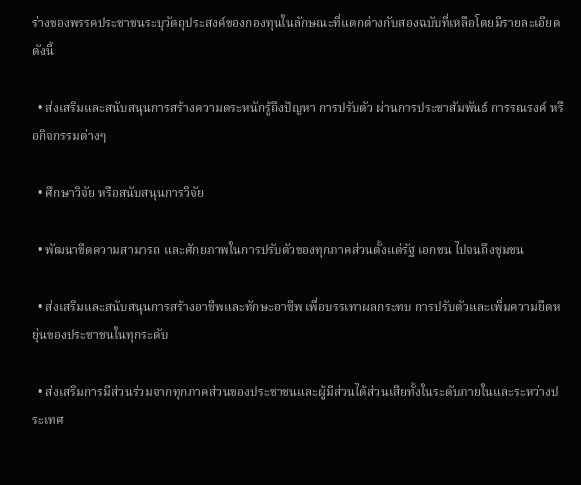ร่างของพรรคประชาชนระบุวัตถุประสงค์ของกองทุนในลักษณะที่แตกต่างกับสองฉบับที่เหลือโดยมีรายละเอียด ดังนี้

  • ส่งเสริมและสนับสนุนการสร้างความตระหนักรู้ถึงปัญหา การปรับตัว ผ่านการประชาสัมพันธ์ การรณรงค์ หรือกิจกรรมต่างๆ

  • ศึกษาวิจัย หรือสนับสนุนการวิจัย

  • พัฒนาขีดความสามารถ และศักยภาพในการปรับตัวของทุกภาคส่วนตั้งแต่รัฐ เอกชน ไปจนถึงชุมชน

  • ส่งเสริมและสนับสนุนการสร้างอาชีพและทักษะอาชีพ เพื่อบรรเทาผลกระทบ การปรับตัวและเพิ่มความยืดหยุ่นของประชาชนในทุกระดับ

  • ส่งเสริมการมีส่วนร่วมจากทุกภาคส่วนของประชาชนและผู้มีส่วนได้ส่วนเสียทั้งในระดับภายในและระหว่างประเทศ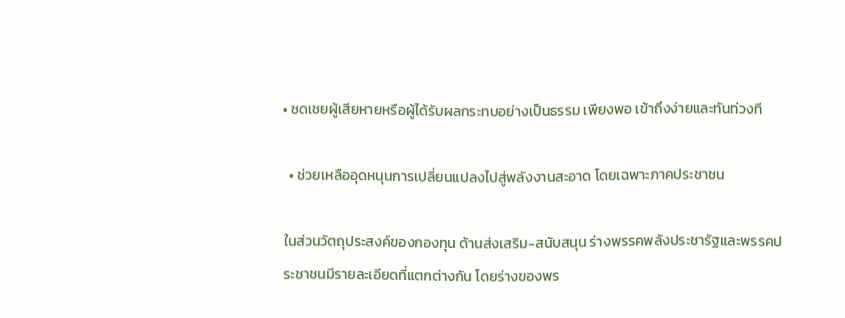• ชดเชยผู้เสียหายหรือผู้ได้รับผลกระทบอย่างเป็นธรรม เพียงพอ เข้าถึงง่ายและทันท่วงที

  • ช่วยเหลืออุดหนุนการเปลี่ยนแปลงไปสู่พลังงานสะอาด โดยเฉพาะภาคประชาชน

ในส่วนวัตถุประสงค์ของกองทุน ด้านส่งเสริม-สนับสนุน ร่างพรรคพลังประชารัฐและพรรคประชาชนมีรายละเอียดที่แตกต่างกัน โดยร่างของพร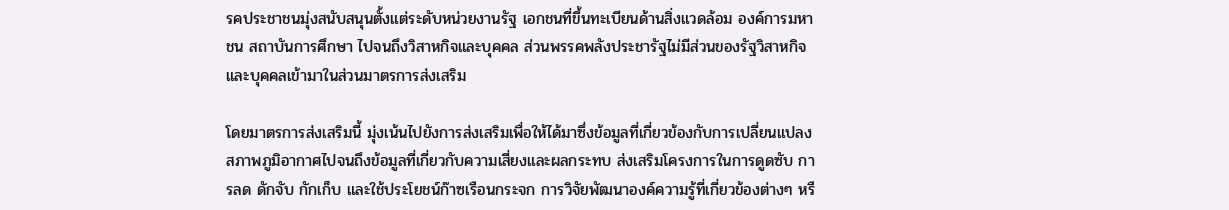รคประชาชนมุ่งสนับสนุนตั้งแต่ระดับหน่วยงานรัฐ เอกชนที่ขึ้นทะเบียนด้านสิ่งแวดล้อม องค์การมหาชน สถาบันการศึกษา ไปจนถึงวิสาหกิจและบุคคล ส่วนพรรคพลังประชารัฐไม่มีส่วนของรัฐวิสาหกิจและบุคคลเข้ามาในส่วนมาตรการส่งเสริม

โดยมาตรการส่งเสริมนี้ มุ่งเน้นไปยังการส่งเสริมเพื่อให้ได้มาซึ่งข้อมูลที่เกี่ยวข้องกับการเปลี่ยนแปลงสภาพภูมิอากาศไปจนถึงข้อมูลที่เกี่ยวกับความเสี่ยงและผลกระทบ ส่งเสริมโครงการในการดูดซับ การลด ดักจับ กักเก็บ และใช้ประโยชน์ก๊าซเรือนกระจก การวิจัยพัฒนาองค์ความรู้ที่เกี่ยวข้องต่างๆ หรื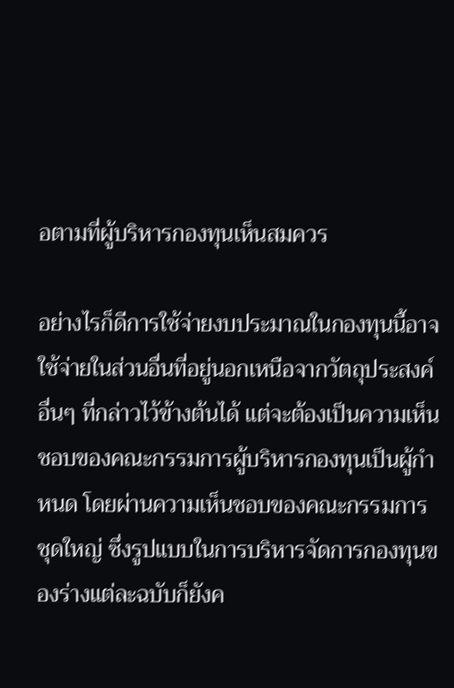อตามที่ผู้บริหารกองทุนเห็นสมควร

อย่างไรก็ดีการใช้จ่ายงบประมาณในกองทุนนี้อาจใช้จ่ายในส่วนอื่นที่อยู่นอกเหนือจากวัตถุประสงค์อื่นๆ ที่กล่าวไว้ข้างต้นได้ แต่จะต้องเป็นความเห็นชอบของคณะกรรมการผู้บริหารกองทุนเป็นผู้กำหนด โดยผ่านความเห็นชอบของคณะกรรมการชุดใหญ่ ซึ่งรูปแบบในการบริหารจัดการกองทุนของร่างแต่ละฉบับก็ยังค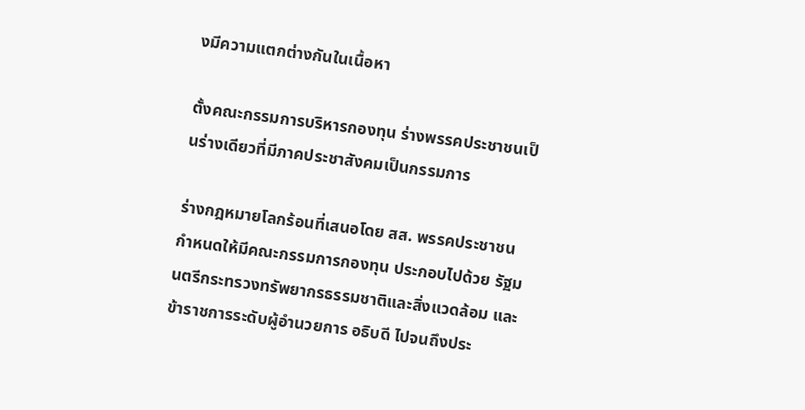งมีความแตกต่างกันในเนื้อหา

ตั้งคณะกรรมการบริหารกองทุน ร่างพรรคประชาชนเป็นร่างเดียวที่มีภาคประชาสังคมเป็นกรรมการ

ร่างกฎหมายโลกร้อนที่เสนอโดย สส. พรรคประชาชน กำหนดให้มีคณะกรรมการกองทุน ประกอบไปด้วย รัฐมนตรีกระทรวงทรัพยากรธรรมชาติและสิ่งแวดล้อม และข้าราชการระดับผู้อำนวยการ อธิบดี ไปจนถึงประ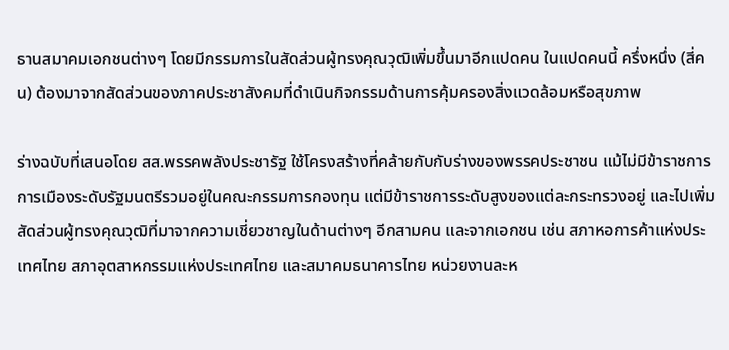ธานสมาคมเอกชนต่างๆ โดยมีกรรมการในสัดส่วนผู้ทรงคุณวุฒิเพิ่มขึ้นมาอีกแปดคน ในแปดคนนี้ ครึ่งหนึ่ง (สี่คน) ต้องมาจากสัดส่วนของภาคประชาสังคมที่ดำเนินกิจกรรมด้านการคุ้มครองสิ่งแวดล้อมหรือสุขภาพ

ร่างฉบับที่เสนอโดย สส.พรรคพลังประชารัฐ ใช้โครงสร้างที่คล้ายกับกับร่างของพรรคประชาชน แม้ไม่มีข้าราชการการเมืองระดับรัฐมนตรีรวมอยู่ในคณะกรรมการกองทุน แต่มีข้าราชการระดับสูงของแต่ละกระทรวงอยู่ และไปเพิ่มสัดส่วนผู้ทรงคุณวุฒิที่มาจากความเชี่ยวชาญในด้านต่างๆ อีกสามคน และจากเอกชน เช่น สภาหอการค้าแห่งประเทศไทย สภาอุตสาหกรรมแห่งประเทศไทย และสมาคมธนาคารไทย หน่วยงานละห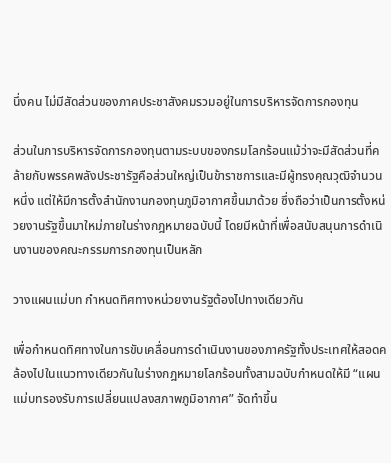นึ่งคน ไม่มีสัดส่วนของภาคประชาสังคมรวมอยู่ในการบริหารจัดการกองทุน

ส่วนในการบริหารจัดการกองทุนตามระบบของกรมโลกร้อนแม้ว่าจะมีสัดส่วนที่คล้ายกับพรรคพลังประชารัฐคือส่วนใหญ่เป็นข้าราชการและมีผู้ทรงคุณวุฒิจำนวนหนึ่ง แต่ให้มีการตั้งสำนักงานกองทุนภูมิอากาศขึ้นมาด้วย ซึ่งถือว่าเป็นการตั้งหน่วยงานรัฐขึ้นมาใหม่ภายในร่างกฎหมายฉบับนี้ โดยมีหน้าที่เพื่อสนับสนุนการดำเนินงานของคณะกรรมการกองทุนเป็นหลัก

วางแผนแม่บท กำหนดทิศทางหน่วยงานรัฐต้องไปทางเดียวกัน

เพื่อกำหนดทิศทางในการขับเคลื่อนการดำเนินงานของภาครัฐทั้งประเทศให้สอดคล้องไปในแนวทางเดียวกันในร่างกฎหมายโลกร้อนทั้งสามฉบับกำหนดให้มี “แผนแม่บทรองรับการเปลี่ยนแปลงสภาพภูมิอากาศ” จัดทำขึ้น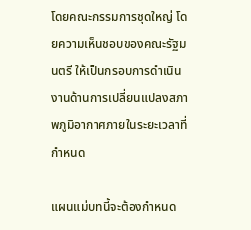โดยคณะกรรมการชุดใหญ่ โดยความเห็นชอบของคณะรัฐมนตรี ให้เป็นกรอบการดำเนินงานด้านการเปลี่ยนแปลงสภาพภูมิอากาศภายในระยะเวลาที่กำหนด

แผนแม่บทนี้จะต้องกำหนด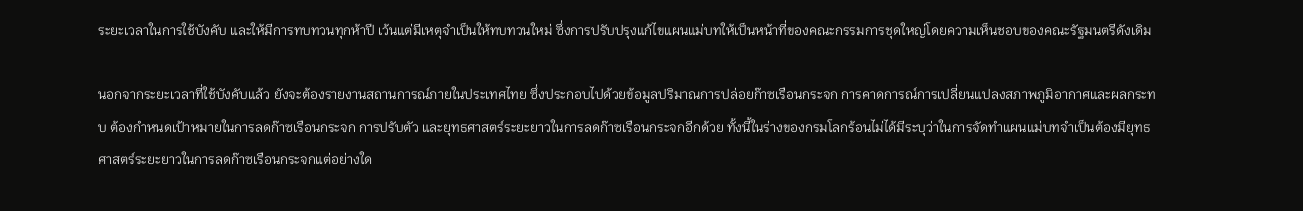ระยะเวลาในการใช้บังคับ และให้มีการทบทวนทุกห้าปี เว้นแต่มีเหตุจำเป็นให้ทบทวนใหม่ ซึ่งการปรับปรุงแก้ไขแผนแม่บทให้เป็นหน้าที่ของคณะกรรมการชุดใหญ่โดยความเห็นชอบของคณะรัฐมนตรีดังเดิม

นอกจากระยะเวลาที่ใช้บังคับแล้ว ยังจะต้องรายงานสถานการณ์ภายในประเทศไทย ซึ่งประกอบไปด้วยข้อมูลปริมาณการปล่อยก๊าซเรือนกระจก การคาดการณ์การเปลี่ยนแปลงสภาพภูมิอากาศและผลกระทบ ต้องกำหนดเป้าหมายในการลดก๊าซเรือนกระจก การปรับตัว และยุทธศาสตร์ระยะยาวในการลดก๊าซเรือนกระจกอีกด้วย ทั้งนี้ในร่างของกรมโลกร้อนไม่ได้มีระบุว่าในการจัดทำแผนแม่บทจำเป็นต้องมียุทธศาสตร์ระยะยาวในการลดก๊าซเรือนกระจกแต่อย่างใด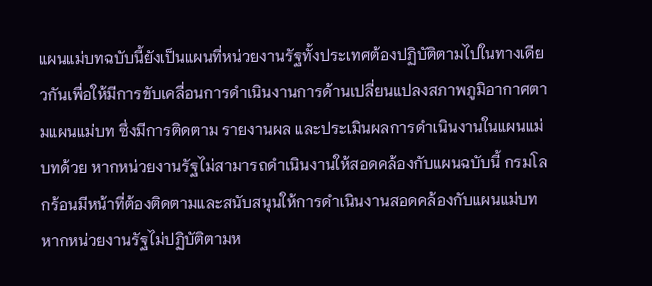แผนแม่บทฉบับนี้ยังเป็นแผนที่หน่วยงานรัฐทั้งประเทศต้องปฏิบัติตามไปในทางเดียวกันเพื่อให้มีการขับเคลื่อนการดำเนินงานการด้านเปลี่ยนแปลงสภาพภูมิอากาศตามแผนแม่บท ซึ่งมีการติดตาม รายงานผล และประเมินผลการดำเนินงานในแผนแม่บทด้วย หากหน่วยงานรัฐไม่สามารถดำเนินงานให้สอดคล้องกับแผนฉบับนี้ กรมโลกร้อนมีหน้าที่ต้องติดตามและสนับสนุนให้การดำเนินงานสอดคล้องกับแผนแม่บท หากหน่วยงานรัฐไม่ปฏิบัติตามห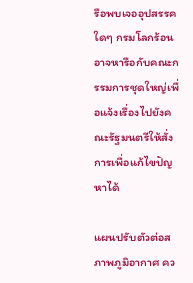รือพบเจออุปสรรคใดๆ กรมโลกร้อนอาจหารือกับคณะกรรมการชุดใหญ่เพื่อแจ้งเรื่องไปยังคณะรัฐมนตรีให้สั่งการเพื่อแก้ไขปัญหาได้

แผนปรับตัวต่อสภาพภูมิอากาศ คว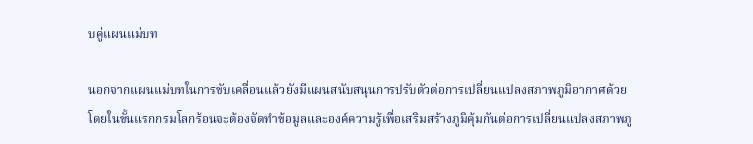บคู่แผนแม่บท

นอกจากแผนแม่บทในการขับเคลื่อนแล้วยังมีแผนสนับสนุนการปรับตัวต่อการเปลี่ยนแปลงสภาพภูมิอากาศด้วย โดยในขั้นแรกกรมโลกร้อนจะต้องจัดทำข้อมูลและองค์ความรู้เพื่อเสริมสร้างภูมิคุ้มกันต่อการเปลี่ยนแปลงสภาพภู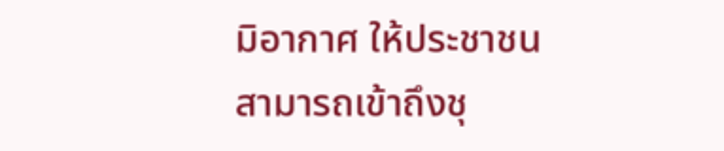มิอากาศ ให้ประชาชนสามารถเข้าถึงชุ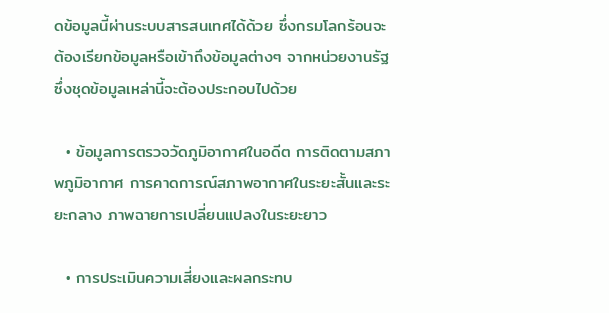ดข้อมูลนี้ผ่านระบบสารสนเทศได้ด้วย ซึ่งกรมโลกร้อนจะต้องเรียกข้อมูลหรือเข้าถึงข้อมูลต่างๆ จากหน่วยงานรัฐ ซึ่งชุดข้อมูลเหล่านี้จะต้องประกอบไปด้วย

  • ข้อมูลการตรวจวัดภูมิอากาศในอดีต การติดตามสภาพภูมิอากาศ การคาดการณ์สภาพอากาศในระยะสั้นและระยะกลาง ภาพฉายการเปลี่ยนแปลงในระยะยาว

  • การประเมินความเสี่ยงและผลกระทบ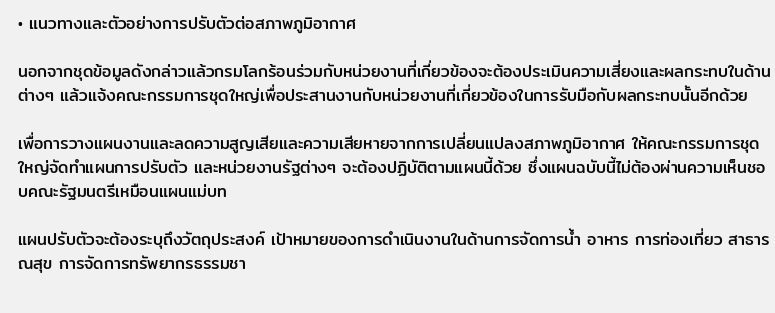• แนวทางและตัวอย่างการปรับตัวต่อสภาพภูมิอากาศ

นอกจากชุดข้อมูลดังกล่าวแล้วกรมโลกร้อนร่วมกับหน่วยงานที่เกี่ยวข้องจะต้องประเมินความเสี่ยงและผลกระทบในด้านต่างๆ แล้วแจ้งคณะกรรมการชุดใหญ่เพื่อประสานงานกับหน่วยงานที่เกี่ยวข้องในการรับมือกับผลกระทบนั้นอีกด้วย

เพื่อการวางแผนงานและลดความสูญเสียและความเสียหายจากการเปลี่ยนแปลงสภาพภูมิอากาศ ให้คณะกรรมการชุดใหญ่จัดทำแผนการปรับตัว และหน่วยงานรัฐต่างๆ จะต้องปฏิบัติตามแผนนี้ด้วย ซึ่งแผนฉบับนี้ไม่ต้องผ่านความเห็นชอบคณะรัฐมนตรีเหมือนแผนแม่บท

แผนปรับตัวจะต้องระบุถึงวัตถุประสงค์ เป้าหมายของการดำเนินงานในด้านการจัดการน้ำ อาหาร การท่องเที่ยว สาธารณสุข การจัดการทรัพยากรธรรมชา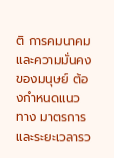ติ การคมนาคม และความมั่นคงของมนุษย์ ต้องกำหนดแนวทาง มาตรการ และระยะเวลารว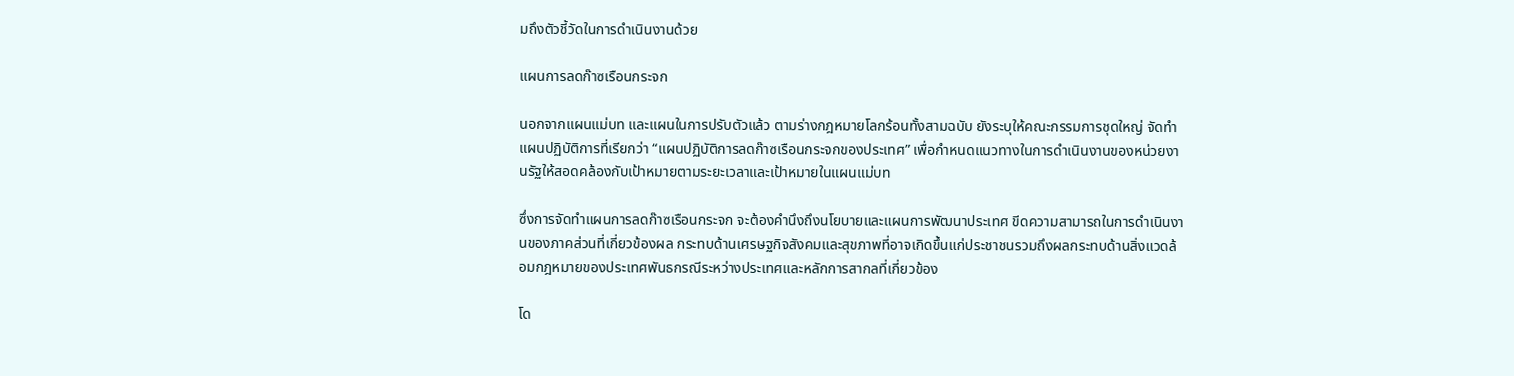มถึงตัวชี้วัดในการดำเนินงานด้วย

แผนการลดก๊าซเรือนกระจก

นอกจากแผนแม่บท และแผนในการปรับตัวแล้ว ตามร่างกฎหมายโลกร้อนทั้งสามฉบับ ยังระบุให้คณะกรรมการชุดใหญ่ จัดทำแผนปฏิบัติการที่เรียกว่า “แผนปฏิบัติการลดก๊าซเรือนกระจกของประเทศ” เพื่อกำหนดแนวทางในการดำเนินงานของหน่วยงานรัฐให้สอดคล้องกับเป้าหมายตามระยะเวลาและเป้าหมายในแผนแม่บท

ซึ่งการจัดทำแผนการลดก๊าซเรือนกระจก จะต้องคำนึงถึงนโยบายและแผนการพัฒนาประเทศ ขีดความสามารถในการดำเนินงานของภาคส่วนที่เกี่ยวข้องผล กระทบด้านเศรษฐกิจสังคมและสุขภาพที่อาจเกิดขึ้นแก่ประชาชนรวมถึงผลกระทบด้านสิ่งแวดล้อมกฎหมายของประเทศพันธกรณีระหว่างประเทศและหลักการสากลที่เกี่ยวข้อง

โด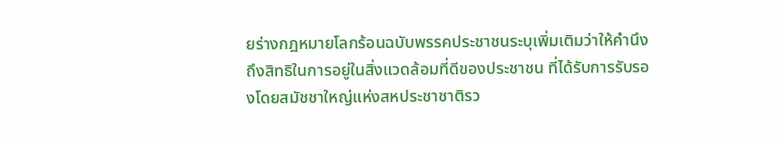ยร่างกฎหมายโลกร้อนฉบับพรรคประชาชนระบุเพิ่มเติมว่าให้คำนึงถึงสิทธิในการอยู่ในสิ่งแวดล้อมที่ดีของประชาชน ที่ได้รับการรับรองโดยสมัชชาใหญ่แห่งสหประชาชาติรว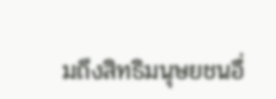มถึงสิทธิมนุษยชนอื่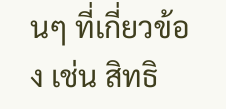นๆ ที่เกี่ยวข้อง เช่น สิทธิ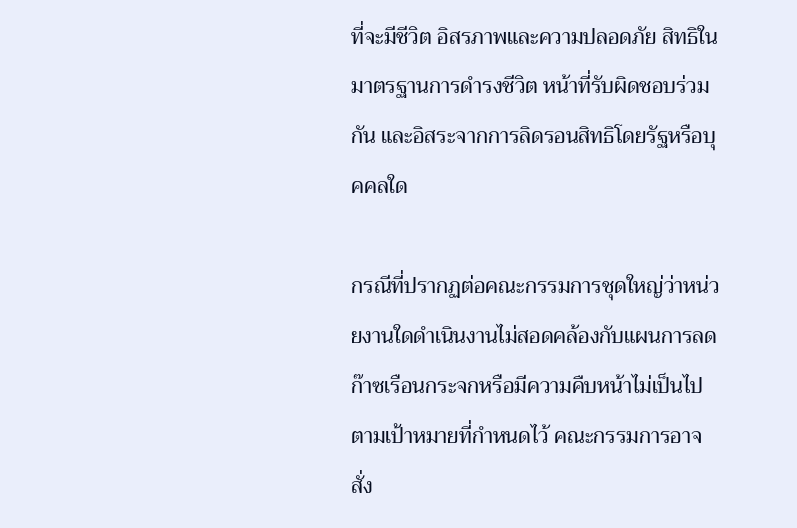ที่จะมีชีวิต อิสรภาพและความปลอดภัย สิทธิในมาตรฐานการดำรงชีวิต หน้าที่รับผิดชอบร่วมกัน และอิสระจากการลิดรอนสิทธิโดยรัฐหรือบุคคลใด

กรณีที่ปรากฏต่อคณะกรรมการชุดใหญ่ว่าหน่วยงานใดดำเนินงานไม่สอดคล้องกับแผนการลดก๊าซเรือนกระจกหรือมีความคืบหน้าไม่เป็นไปตามเป้าหมายที่กำหนดไว้ คณะกรรมการอาจสั่ง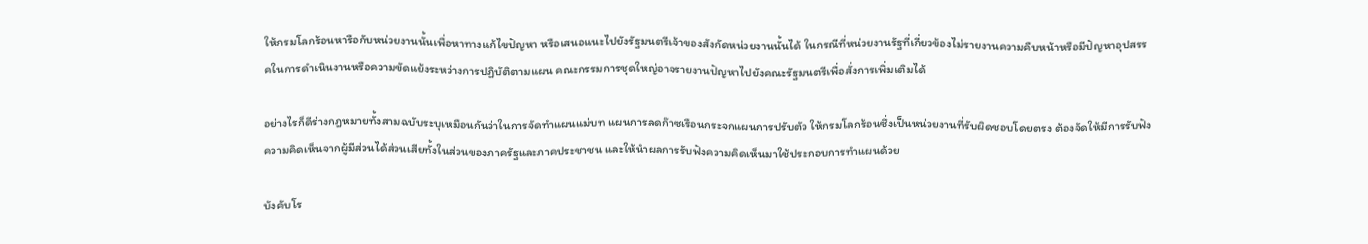ให้กรมโลกร้อนหารือกับหน่วยงานนั้นเพื่อหาทางแก้ไขปัญหา หรือเสนอแนะไปยังรัฐมนตรีเจ้าของสังกัดหน่วยงานนั้นได้ ในกรณีที่หน่วยงานรัฐที่เกี่ยวข้องไม่รายงานความคืบหน้าหรือมีปัญหาอุปสรรคในการดำเนินงานหรือความขัดแย้งระหว่างการปฏิบัติตามแผน คณะกรรมการชุดใหญ่อาจรายงานปัญหาไปยังคณะรัฐมนตรีเพื่อสั่งการเพิ่มเติมได้

อย่างไรก็ดีร่างกฎหมายทั้งสามฉบับระบุเหมือนกันว่าในการจัดทำแผนแม่บท แผนการลดก๊าซเรือนกระจกแผนการปรับตัว ให้กรมโลกร้อนซึ่งเป็นหน่วยงานที่รับผิดชอบโดยตรง ต้องจัดให้มีการรับฟังความคิดเห็นจากผู้มีส่วนได้ส่วนเสียทั้งในส่วนของภาครัฐและภาคประชาชน และให้นำผลการรับฟังความคิดเห็นมาใช้ประกอบการทำแผนด้วย

บังคับโร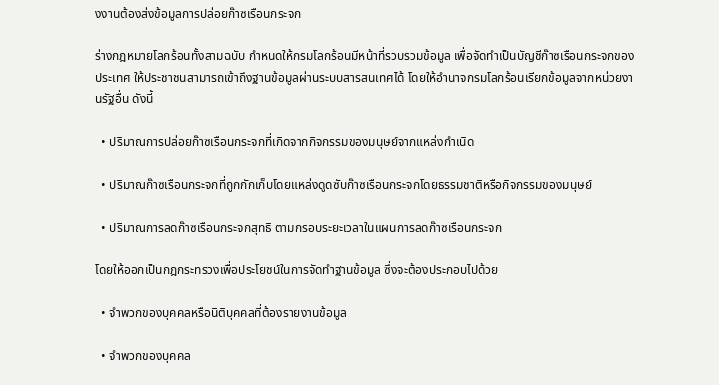งงานต้องส่งข้อมูลการปล่อยก๊าซเรือนกระจก

ร่างกฎหมายโลกร้อนทั้งสามฉบับ กำหนดให้กรมโลกร้อนมีหน้าที่รวบรวมข้อมูล เพื่อจัดทำเป็นบัญชีก๊าซเรือนกระจกของประเทศ ให้ประชาชนสามารถเข้าถึงฐานข้อมูลผ่านระบบสารสนเทศได้ โดยให้อำนาจกรมโลกร้อนเรียกข้อมูลจากหน่วยงานรัฐอื่น ดังนี้

  • ปริมาณการปล่อยก๊าซเรือนกระจกที่เกิดจากกิจกรรมของมนุษย์จากแหล่งกำเนิด

  • ปริมาณก๊าซเรือนกระจกที่ถูกกักเก็บโดยแหล่งดูดซับก๊าซเรือนกระจกโดยธรรมชาติหรือกิจกรรมของมนุษย์

  • ปริมาณการลดก๊าซเรือนกระจกสุทธิ ตามกรอบระยะเวลาในแผนการลดก๊าซเรือนกระจก

โดยให้ออกเป็นกฎกระทรวงเพื่อประโยชน์ในการจัดทำฐานข้อมูล ซึ่งจะต้องประกอบไปด้วย

  • จำพวกของบุคคลหรือนิติบุคคลที่ต้องรายงานข้อมูล

  • จำพวกของบุคคล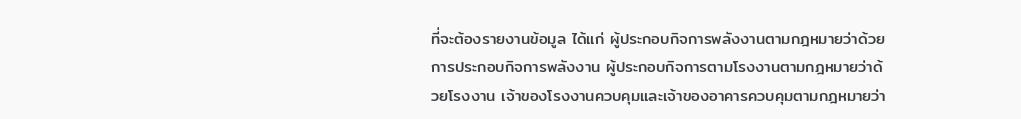ที่จะต้องรายงานข้อมูล ได้แก่ ผู้ประกอบกิจการพลังงานตามกฎหมายว่าด้วยการประกอบกิจการพลังงาน ผู้ประกอบกิจการตามโรงงานตามกฎหมายว่าด้วยโรงงาน เจ้าของโรงงานควบคุมและเจ้าของอาคารควบคุมตามกฎหมายว่า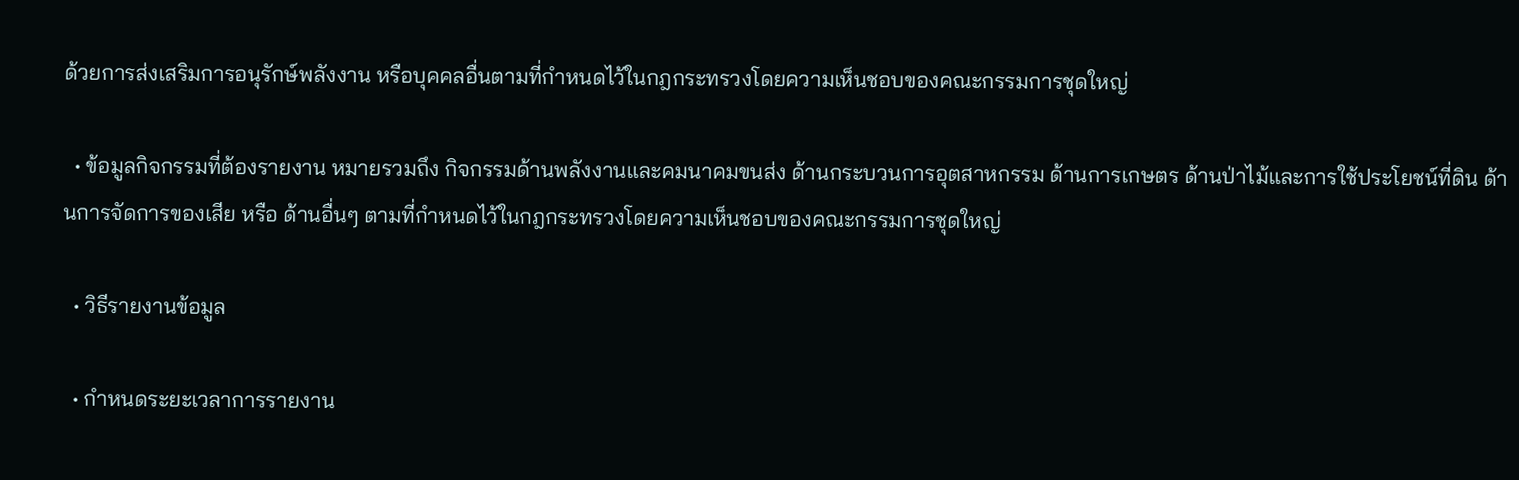ด้วยการส่งเสริมการอนุรักษ์พลังงาน หรือบุคคลอื่นตามที่กำหนดไว้ในกฎกระทรวงโดยความเห็นชอบของคณะกรรมการชุดใหญ่

  • ข้อมูลกิจกรรมที่ต้องรายงาน หมายรวมถึง กิจกรรมด้านพลังงานและคมนาคมขนส่ง ด้านกระบวนการอุตสาหกรรม ด้านการเกษตร ด้านป่าไม้และการใช้ประโยชน์ที่ดิน ด้านการจัดการของเสีย หรือ ด้านอื่นๆ ตามที่กำหนดไว้ในกฎกระทรวงโดยความเห็นชอบของคณะกรรมการชุดใหญ่

  • วิธีรายงานข้อมูล

  • กำหนดระยะเวลาการรายงาน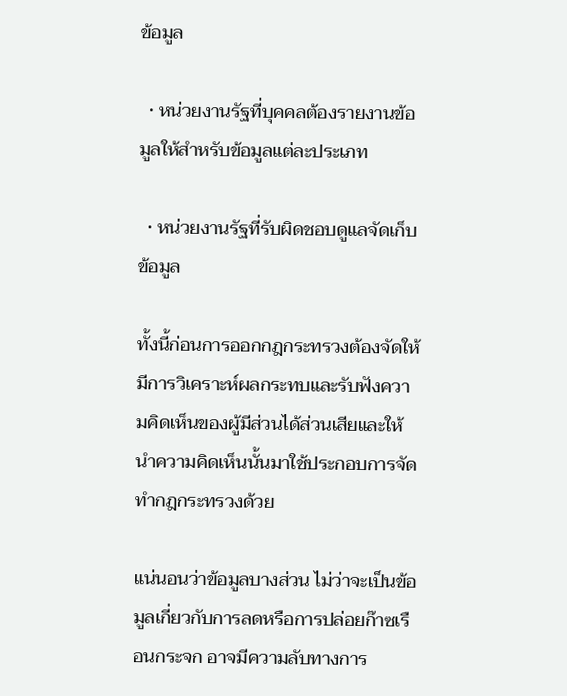ข้อมูล

  • หน่วยงานรัฐที่บุคคลต้องรายงานข้อมูลให้สำหรับข้อมูลแต่ละประเภท

  • หน่วยงานรัฐที่รับผิดชอบดูแลจัดเก็บข้อมูล

ทั้งนี้ก่อนการออกกฎกระทรวงต้องจัดให้มีการวิเคราะห์ผลกระทบและรับฟังความคิดเห็นของผู้มีส่วนได้ส่วนเสียและให้นำความคิดเห็นนั้นมาใช้ประกอบการจัดทำกฎกระทรวงด้วย

แน่นอนว่าข้อมูลบางส่วน ไม่ว่าจะเป็นข้อมูลเกี่ยวกับการลดหรือการปล่อยก๊าซเรือนกระจก อาจมีความลับทางการ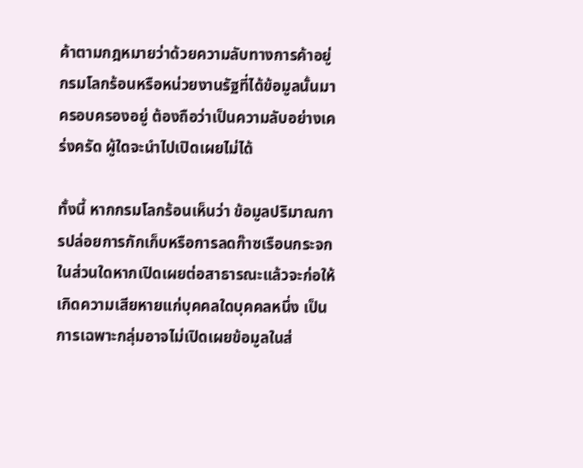ค้าตามกฎหมายว่าด้วยความลับทางการค้าอยู่ กรมโลกร้อนหรือหน่วยงานรัฐที่ได้ข้อมูลนั้นมาครอบครองอยู่ ต้องถือว่าเป็นความลับอย่างเคร่งครัด ผู้ใดจะนำไปเปิดเผยไม่ได้

ทั้งนี้ หากกรมโลกร้อนเห็นว่า ข้อมูลปริมาณการปล่อยการกักเก็บหรือการลดก๊าซเรือนกระจกในส่วนใดหากเปิดเผยต่อสาธารณะแล้วจะก่อให้เกิดความเสียหายแก่บุคคลใดบุคคลหนึ่ง เป็นการเฉพาะกลุ่มอาจไม่เปิดเผยข้อมูลในส่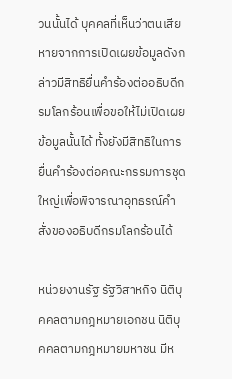วนนั้นได้ บุคคลที่เห็นว่าตนเสียหายจากการเปิดเผยข้อมูลดังกล่าวมีสิทธิยื่นคำร้องต่ออธิบดีกรมโลกร้อนเพื่อขอให้ไม่เปิดเผยข้อมูลนั้นได้ ทั้งยังมีสิทธิในการยื่นคำร้องต่อคณะกรรมการชุดใหญ่เพื่อพิจารณาอุทธรณ์คำสั่งของอธิบดีกรมโลกร้อนได้

หน่วยงานรัฐ รัฐวิสาหกิจ นิติบุคคลตามกฎหมายเอกชน นิติบุคคลตามกฎหมายมหาชน มีห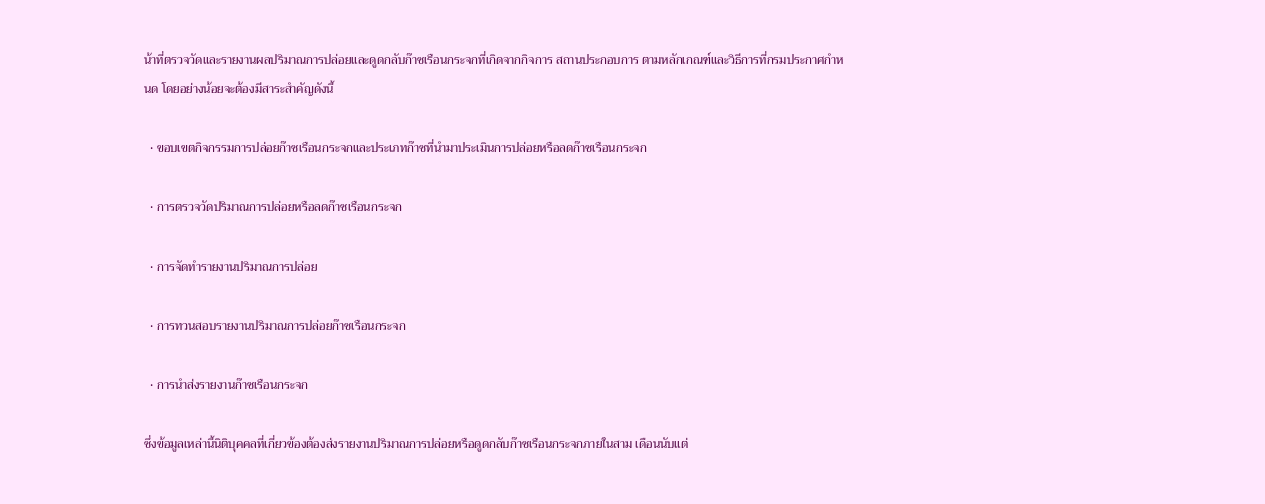น้าที่ตรวจวัดและรายงานผลปริมาณการปล่อยและดูดกลับก๊าซเรือนกระจกที่เกิดจากกิจการ สถานประกอบการ ตามหลักเกณฑ์และวิธีการที่กรมประกาศกำหนด โดยอย่างน้อยจะต้องมีสาระสำคัญดังนี้

  • ขอบเขตกิจกรรมการปล่อยก๊าซเรือนกระจกและประเภทก๊าซที่นำมาประเมินการปล่อยหรือลดก๊าซเรือนกระจก

  • การตรวจวัดปริมาณการปล่อยหรือลดก๊าซเรือนกระจก

  • การจัดทำรายงานปริมาณการปล่อย

  • การทวนสอบรายงานปริมาณการปล่อยก๊าซเรือนกระจก

  • การนำส่งรายงานก๊าซเรือนกระจก

ซึ่งข้อมูลเหล่านี้นิติบุคคลที่เกี่ยวข้องต้องส่งรายงานปริมาณการปล่อยหรือดูดกลับก๊าซเรือนกระจกภายในสาม เดือนนับแต่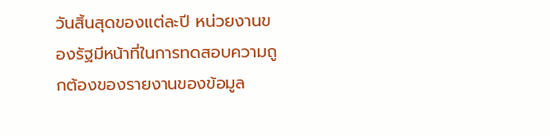วันสิ้นสุดของแต่ละปี หน่วยงานของรัฐมีหน้าที่ในการทดสอบความถูกต้องของรายงานของข้อมูล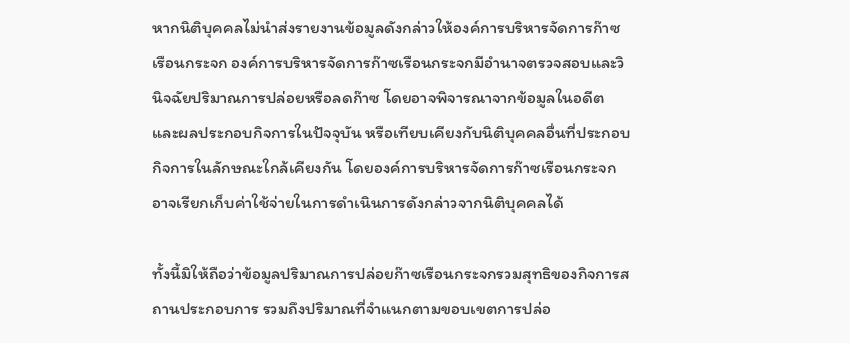หากนิติบุคคลไม่นำส่งรายงานข้อมูลดังกล่าวให้องค์การบริหารจัดการก๊าซเรือนกระจก องค์การบริหารจัดการก๊าซเรือนกระจกมีอำนาจตรวจสอบและวินิจฉัยปริมาณการปล่อยหรือลดก๊าซ โดยอาจพิจารณาจากข้อมูลในอดีตและผลประกอบกิจการในปัจจุบัน หรือเทียบเคียงกับนิติบุคคลอื่นที่ประกอบกิจการในลักษณะใกล้เคียงกัน โดยองค์การบริหารจัดการก๊าซเรือนกระจกอาจเรียกเก็บค่าใช้จ่ายในการดำเนินการดังกล่าวจากนิติบุคคลได้

ทั้งนี้มิให้ถือว่าข้อมูลปริมาณการปล่อยก๊าซเรือนกระจกรวมสุทธิของกิจการสถานประกอบการ รวมถึงปริมาณที่จำแนกตามขอบเขตการปล่อ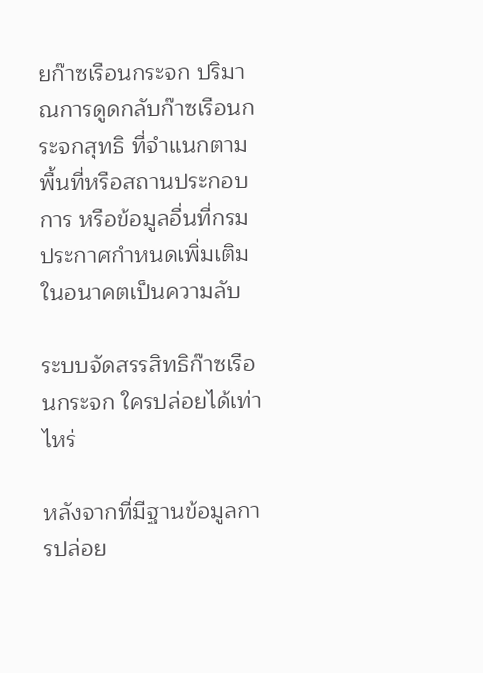ยก๊าซเรือนกระจก ปริมาณการดูดกลับก๊าซเรือนกระจกสุทธิ ที่จำแนกตามพื้นที่หรือสถานประกอบการ หรือข้อมูลอื่นที่กรมประกาศกำหนดเพิ่มเติมในอนาคตเป็นความลับ

ระบบจัดสรรสิทธิก๊าซเรือนกระจก ใครปล่อยได้เท่าไหร่

หลังจากที่มีฐานข้อมูลการปล่อย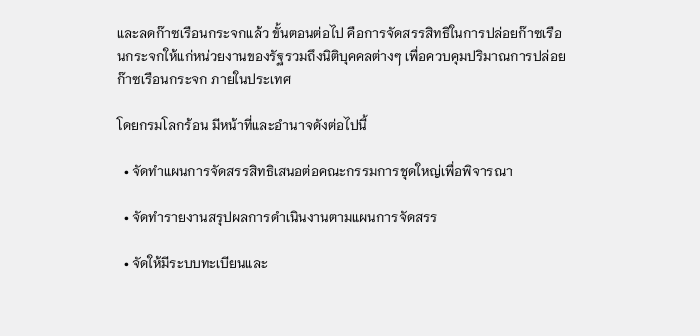และลดก๊าซเรือนกระจกแล้ว ขั้นตอนต่อไป คือการจัดสรรสิทธิในการปล่อยก๊าซเรือนกระจกให้แก่หน่วยงานของรัฐรวมถึงนิติบุคคลต่างๆ เพื่อควบคุมปริมาณการปล่อยก๊าซเรือนกระจก ภายในประเทศ

โดยกรมโลกร้อน มีหน้าที่และอำนาจดังต่อไปนี้

  • จัดทำแผนการจัดสรรสิทธิเสนอต่อคณะกรรมการชุดใหญ่เพื่อพิจารณา

  • จัดทำรายงานสรุปผลการดำเนินงานตามแผนการจัดสรร

  • จัดให้มีระบบทะเบียนและ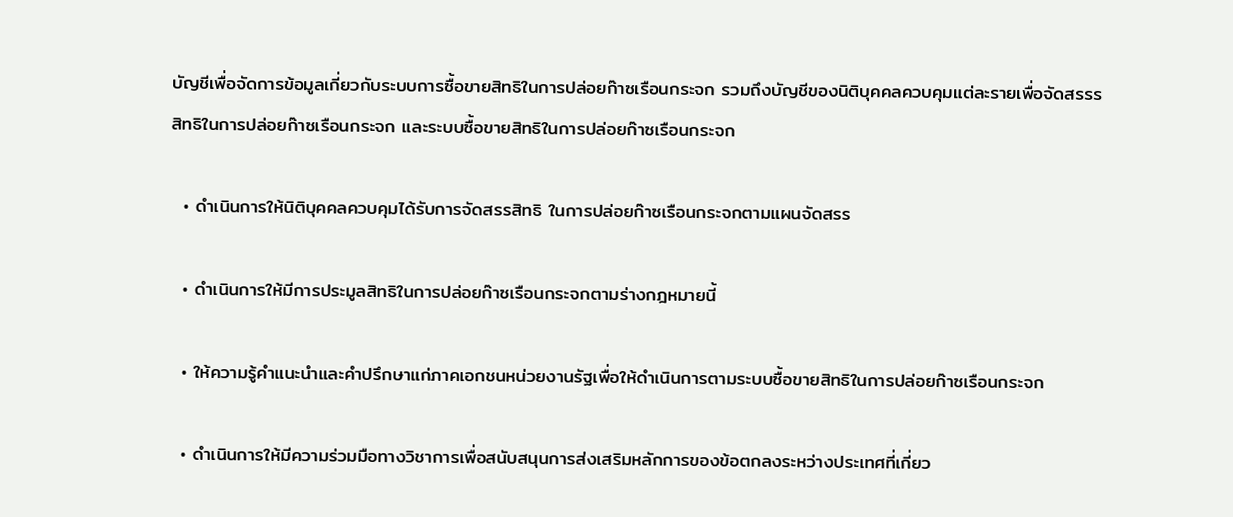บัญชีเพื่อจัดการข้อมูลเกี่ยวกับระบบการซื้อขายสิทธิในการปล่อยก๊าซเรือนกระจก รวมถึงบัญชีของนิติบุคคลควบคุมแต่ละรายเพื่อจัดสรรรสิทธิในการปล่อยก๊าซเรือนกระจก และระบบซื้อขายสิทธิในการปล่อยก๊าซเรือนกระจก

  • ดำเนินการให้นิติบุคคลควบคุมได้รับการจัดสรรสิทธิ ในการปล่อยก๊าซเรือนกระจกตามแผนจัดสรร

  • ดำเนินการให้มีการประมูลสิทธิในการปล่อยก๊าซเรือนกระจกตามร่างกฎหมายนี้

  • ให้ความรู้คำแนะนำและคำปรึกษาแก่ภาคเอกชนหน่วยงานรัฐเพื่อให้ดำเนินการตามระบบซื้อขายสิทธิในการปล่อยก๊าซเรือนกระจก

  • ดำเนินการให้มีความร่วมมือทางวิชาการเพื่อสนับสนุนการส่งเสริมหลักการของข้อตกลงระหว่างประเทศที่เกี่ยว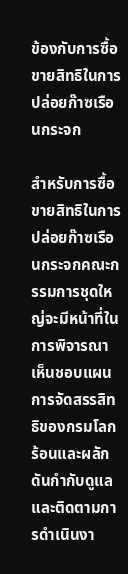ข้องกับการซื้อขายสิทธิในการปล่อยก๊าซเรือนกระจก

สำหรับการซื้อขายสิทธิในการปล่อยก๊าซเรือนกระจกคณะกรรมการชุดใหญ่จะมีหน้าที่ในการพิจารณาเห็นชอบแผนการจัดสรรสิทธิของกรมโลกร้อนและผลักดันกำกับดูแลและติดตามการดำเนินงา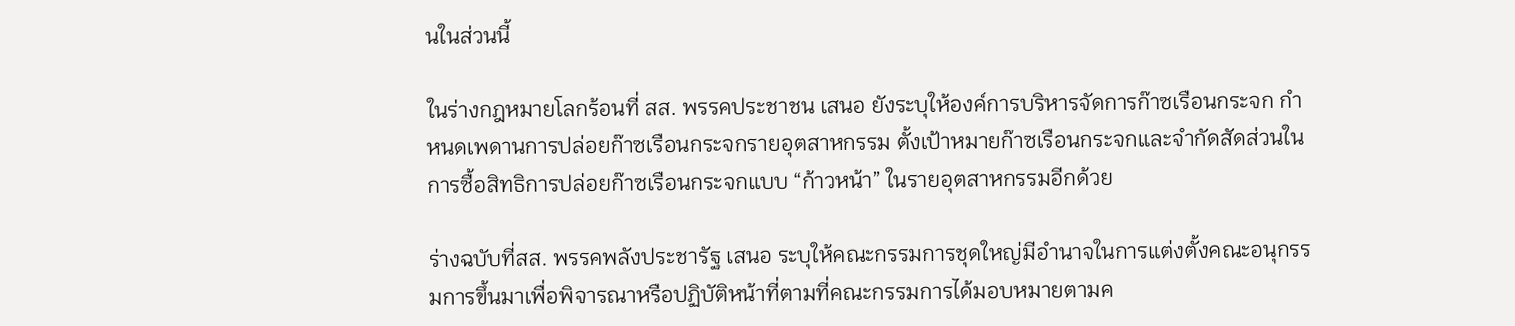นในส่วนนี้

ในร่างกฎหมายโลกร้อนที่ สส. พรรคประชาชน เสนอ ยังระบุให้องค์การบริหารจัดการก๊าซเรือนกระจก กำหนดเพดานการปล่อยก๊าซเรือนกระจกรายอุตสาหกรรม ตั้งเป้าหมายก๊าซเรือนกระจกและจำกัดสัดส่วนในการซื้อสิทธิการปล่อยก๊าซเรือนกระจกแบบ “ก้าวหน้า” ในรายอุตสาหกรรมอีกด้วย

ร่างฉบับที่สส. พรรคพลังประชารัฐ เสนอ ระบุให้คณะกรรมการชุดใหญ่มีอำนาจในการแต่งตั้งคณะอนุกรรมการขึ้นมาเพื่อพิจารณาหรือปฏิบัติหน้าที่ตามที่คณะกรรมการได้มอบหมายตามค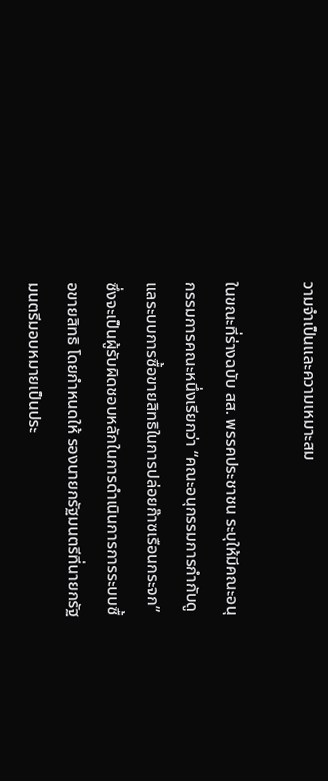วามจำเป็นและความเหมาะสม

ในขณะที่ร่างฉบับ สส. พรรคประชาชน ระบุให้มีคณะอนุกรรมการคณะหนึ่งเรียกว่า “คณะอนุกรรมการกำกับดูแลระบบการซื้อขายสิทธิในการปล่อยก๊าซเรือนกระจก” ซึ่งจะเป็นผู้รับผิดชอบหลักในการดำเนินการการระบบซื้อขายสิทธิ โดยกำหนดให้ รองนายกรัฐมนตรีที่นายกรัฐมนตรีมอบหมายเป็นประ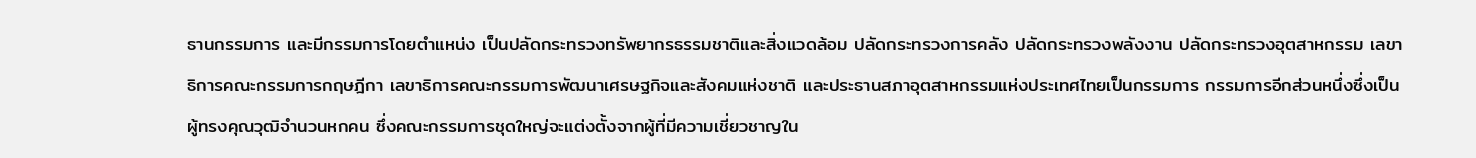ธานกรรมการ และมีกรรมการโดยตำแหน่ง เป็นปลัดกระทรวงทรัพยากรธรรมชาติและสิ่งแวดล้อม ปลัดกระทรวงการคลัง ปลัดกระทรวงพลังงาน ปลัดกระทรวงอุตสาหกรรม เลขาธิการคณะกรรมการกฤษฎีกา เลขาธิการคณะกรรมการพัฒนาเศรษฐกิจและสังคมแห่งชาติ และประธานสภาอุตสาหกรรมแห่งประเทศไทยเป็นกรรมการ กรรมการอีกส่วนหนึ่งซึ่งเป็นผู้ทรงคุณวุฒิจำนวนหกคน ซึ่งคณะกรรมการชุดใหญ่จะแต่งตั้งจากผู้ที่มีความเชี่ยวชาญใน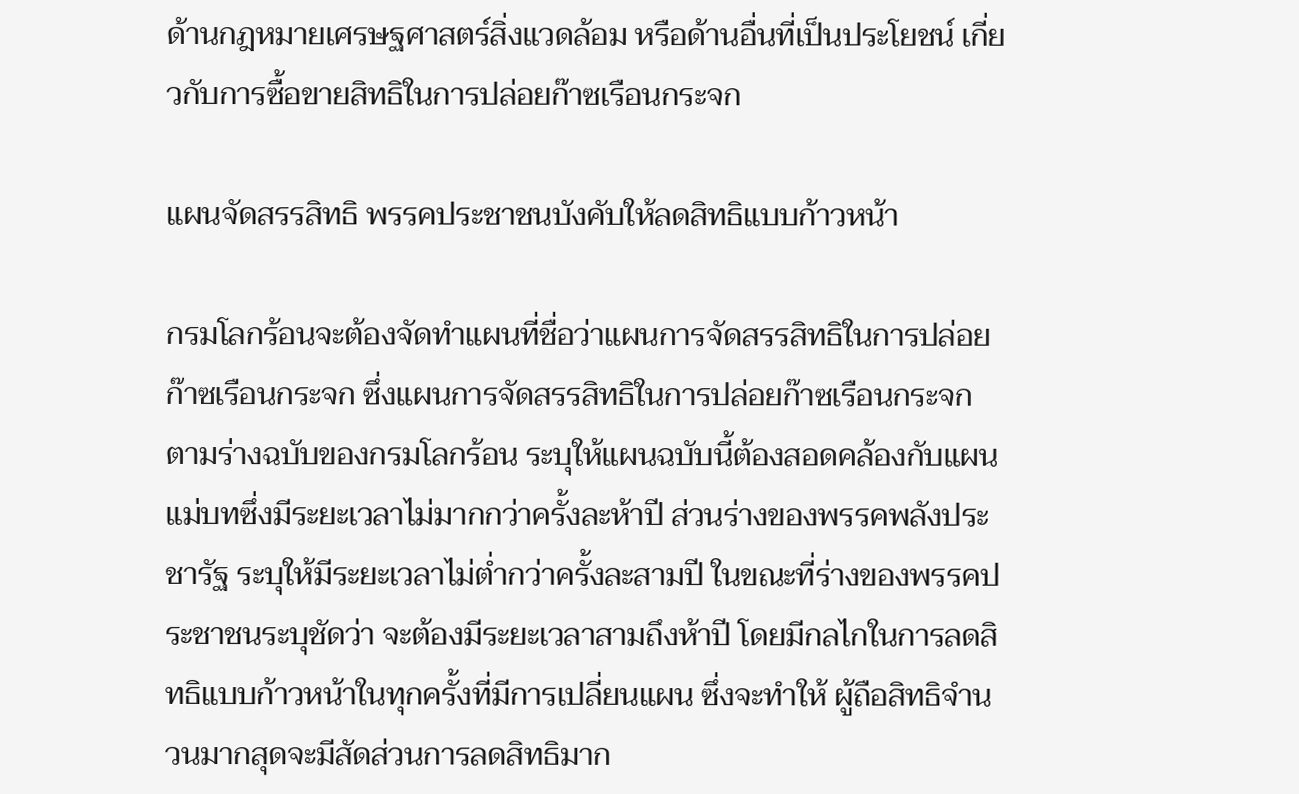ด้านกฎหมายเศรษฐศาสตร์สิ่งแวดล้อม หรือด้านอื่นที่เป็นประโยชน์ เกี่ยวกับการซื้อขายสิทธิในการปล่อยก๊าซเรือนกระจก

แผนจัดสรรสิทธิ พรรคประชาชนบังคับให้ลดสิทธิแบบก้าวหน้า

กรมโลกร้อนจะต้องจัดทำแผนที่ชื่อว่าแผนการจัดสรรสิทธิในการปล่อยก๊าซเรือนกระจก ซึ่งแผนการจัดสรรสิทธิในการปล่อยก๊าซเรือนกระจก ตามร่างฉบับของกรมโลกร้อน ระบุให้แผนฉบับนี้ต้องสอดคล้องกับแผนแม่บทซึ่งมีระยะเวลาไม่มากกว่าครั้งละห้าปี ส่วนร่างของพรรคพลังประชารัฐ ระบุให้มีระยะเวลาไม่ต่ำกว่าครั้งละสามปี ในขณะที่ร่างของพรรคประชาชนระบุชัดว่า จะต้องมีระยะเวลาสามถึงห้าปี โดยมีกลไกในการลดสิทธิแบบก้าวหน้าในทุกครั้งที่มีการเปลี่ยนแผน ซึ่งจะทำให้ ผู้ถือสิทธิจำนวนมากสุดจะมีสัดส่วนการลดสิทธิมาก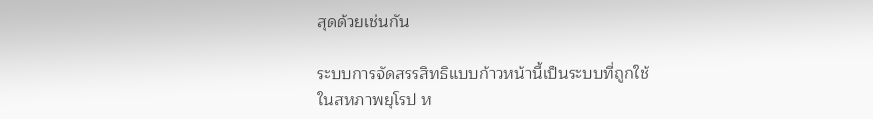สุดด้วยเช่นกัน

ระบบการจัดสรรสิทธิแบบก้าวหน้านี้เป็นระบบที่ถูกใช้ในสหภาพยุโรป ห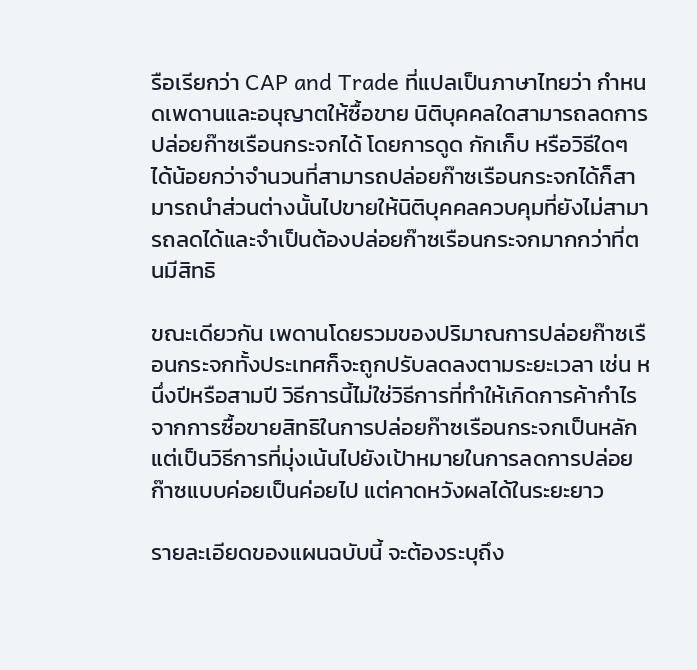รือเรียกว่า CAP and Trade ที่แปลเป็นภาษาไทยว่า กำหนดเพดานและอนุญาตให้ซื้อขาย นิติบุคคลใดสามารถลดการปล่อยก๊าซเรือนกระจกได้ โดยการดูด กักเก็บ หรือวิธีใดๆ ได้น้อยกว่าจำนวนที่สามารถปล่อยก๊าซเรือนกระจกได้ก็สามารถนำส่วนต่างนั้นไปขายให้นิติบุคคลควบคุมที่ยังไม่สามารถลดได้และจำเป็นต้องปล่อยก๊าซเรือนกระจกมากกว่าที่ตนมีสิทธิ

ขณะเดียวกัน เพดานโดยรวมของปริมาณการปล่อยก๊าซเรือนกระจกทั้งประเทศก็จะถูกปรับลดลงตามระยะเวลา เช่น หนึ่งปีหรือสามปี วิธีการนี้ไม่ใช่วิธีการที่ทำให้เกิดการค้ากำไรจากการซื้อขายสิทธิในการปล่อยก๊าซเรือนกระจกเป็นหลัก แต่เป็นวิธีการที่มุ่งเน้นไปยังเป้าหมายในการลดการปล่อยก๊าซแบบค่อยเป็นค่อยไป แต่คาดหวังผลได้ในระยะยาว

รายละเอียดของแผนฉบับนี้ จะต้องระบุถึง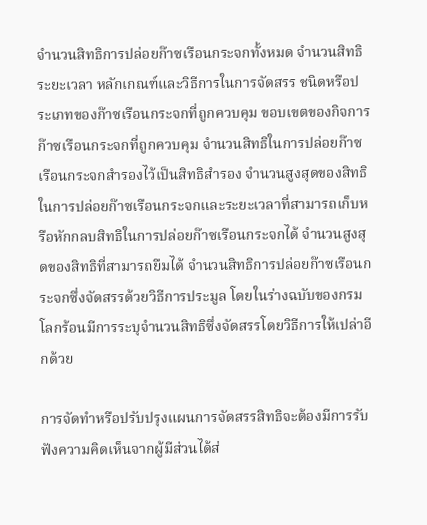จำนวนสิทธิการปล่อยก๊าซเรือนกระจกทั้งหมด จำนวนสิทธิ ระยะเวลา หลักเกณฑ์และวิธีการในการจัดสรร ชนิดหรือประเภทของก๊าซเรือนกระจกที่ถูกควบคุม ขอบเขตของกิจการก๊าซเรือนกระจกที่ถูกควบคุม จำนวนสิทธิในการปล่อยก๊าซเรือนกระจกสำรองไว้เป็นสิทธิสำรอง จำนวนสูงสุดของสิทธิในการปล่อยก๊าซเรือนกระจกและระยะเวลาที่สามารถเก็บหรือหักกลบสิทธิในการปล่อยก๊าซเรือนกระจกได้ จำนวนสูงสุดของสิทธิที่สามารถยืมได้ จำนวนสิทธิการปล่อยก๊าซเรือนกระจกซึ่งจัดสรรด้วยวิธีการประมูล โดยในร่างฉบับของกรมโลกร้อนมีการระบุจำนวนสิทธิซึ่งจัดสรรโดยวิธีการให้เปล่าอีกด้วย

การจัดทำหรือปรับปรุงแผนการจัดสรรสิทธิจะต้องมีการรับฟังความคิดเห็นจากผู้มีส่วนได้ส่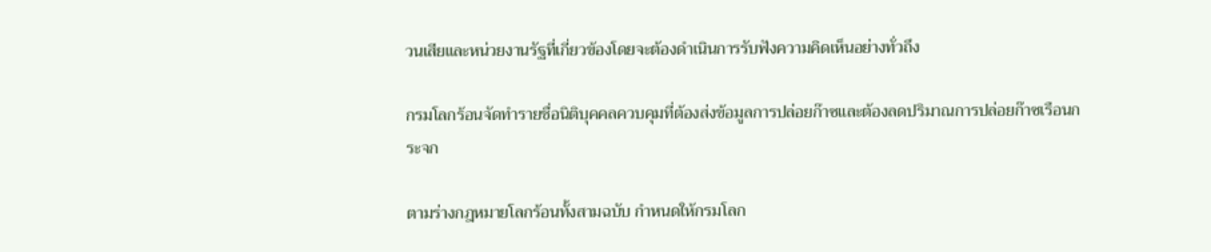วนเสียและหน่วยงานรัฐที่เกี่ยวข้องโดยจะต้องดำเนินการรับฟังความคิดเห็นอย่างทั่วถึง

กรมโลกร้อนจัดทำรายชื่อนิติบุคคลควบคุมที่ต้องส่งข้อมูลการปล่อยก๊าซและต้องลดปริมาณการปล่อยก๊าซเรือนกระจก

ตามร่างกฎหมายโลกร้อนทั้งสามฉบับ กำหนดให้กรมโลก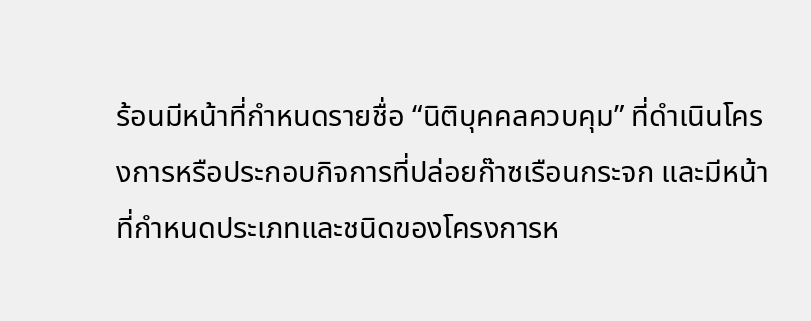ร้อนมีหน้าที่กำหนดรายชื่อ “นิติบุคคลควบคุม” ที่ดำเนินโครงการหรือประกอบกิจการที่ปล่อยก๊าซเรือนกระจก และมีหน้าที่กำหนดประเภทและชนิดของโครงการห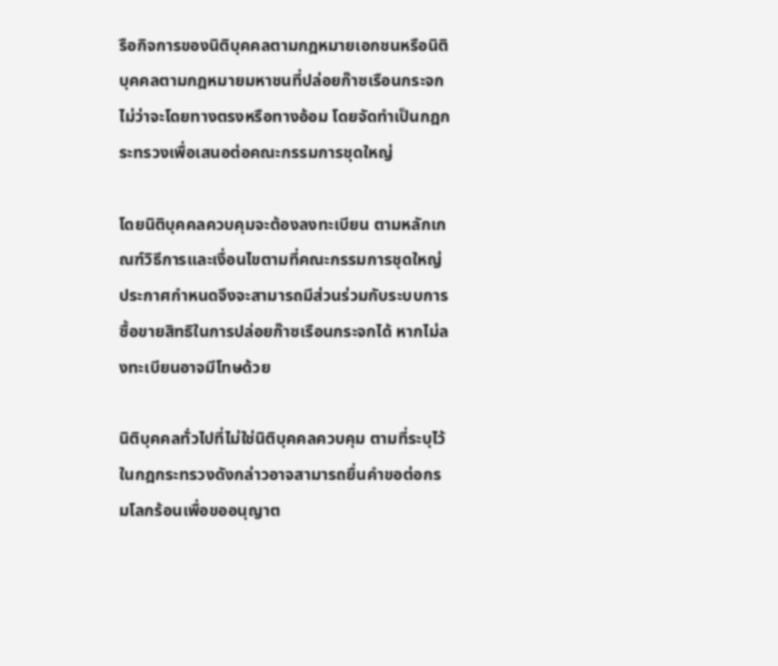รือกิจการของนิติบุคคลตามกฎหมายเอกชนหรือนิติบุคคลตามกฎหมายมหาชนที่ปล่อยก๊าซเรือนกระจกไม่ว่าจะโดยทางตรงหรือทางอ้อม โดยจัดทำเป็นกฎกระทรวงเพื่อเสนอต่อคณะกรรมการชุดใหญ่

โดยนิติบุคคลควบคุมจะต้องลงทะเบียน ตามหลักเกณฑ์วิธีการและเงื่อนไขตามที่คณะกรรมการชุดใหญ่ประกาศกำหนดจึงจะสามารถมีส่วนร่วมกับระบบการซื้อขายสิทธิในการปล่อยก๊าซเรือนกระจกได้ หากไม่ลงทะเบียนอาจมีโทษด้วย

นิติบุคคลทั่วไปที่ไม่ใช่นิติบุคคลควบคุม ตามที่ระบุไว้ในกฎกระทรวงดังกล่าวอาจสามารถยื่นคำขอต่อกรมโลกร้อนเพื่อขออนุญาต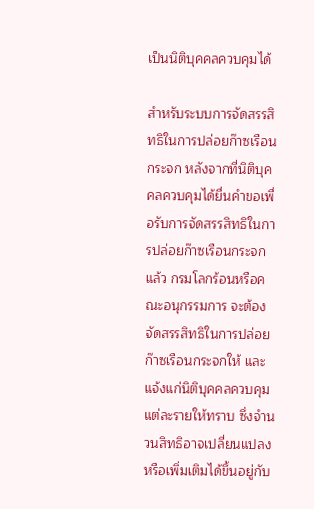เป็นนิติบุคคลควบคุมได้

สำหรับระบบการจัดสรรสิทธิในการปล่อยก๊าซเรือนกระจก หลังจากที่นิติบุคคลควบคุมได้ยื่นคำขอเพื่อรับการจัดสรรสิทธิในการปล่อยก๊าซเรือนกระจกแล้ว กรมโลกร้อนหรือคณะอนุกรรมการ จะต้องจัดสรรสิทธิในการปล่อยก๊าซเรือนกระจกให้ และแจ้งแก่นิติบุคคลควบคุมแต่ละรายให้ทราบ ซึ่งจำนวนสิทธิอาจเปลี่ยนแปลงหรือเพิ่มเติมได้ขึ้นอยู่กับ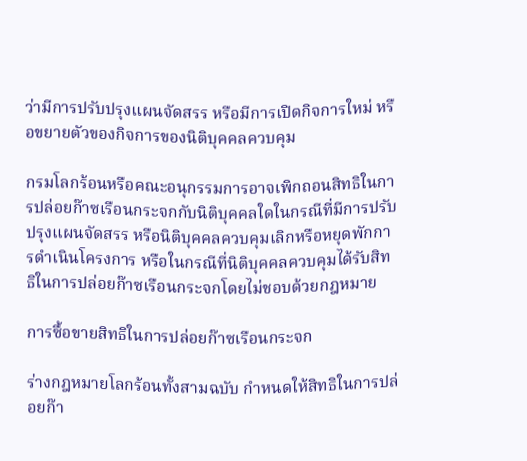ว่ามีการปรับปรุงแผนจัดสรร หรือมีการเปิดกิจการใหม่ หรือขยายตัวของกิจการของนิติบุคคลควบคุม

กรมโลกร้อนหรือคณะอนุกรรมการอาจเพิกถอนสิทธิในการปล่อยก๊าซเรือนกระจกกับนิติบุคคลใดในกรณีที่มีการปรับปรุงแผนจัดสรร หรือนิติบุคคลควบคุมเลิกหรือหยุดพักการดำเนินโครงการ หรือในกรณีที่นิติบุคคลควบคุมได้รับสิทธิในการปล่อยก๊าซเรือนกระจกโดยไม่ชอบด้วยกฎหมาย

การซื้อขายสิทธิในการปล่อยก๊าซเรือนกระจก

ร่างกฎหมายโลกร้อนทั้งสามฉบับ กำหนดให้สิทธิในการปล่อยก๊า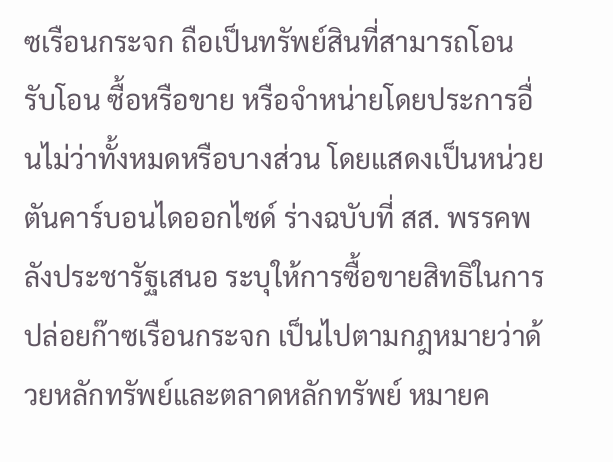ซเรือนกระจก ถือเป็นทรัพย์สินที่สามารถโอน รับโอน ซื้อหรือขาย หรือจำหน่ายโดยประการอื่นไม่ว่าทั้งหมดหรือบางส่วน โดยแสดงเป็นหน่วยตันคาร์บอนไดออกไซด์ ร่างฉบับที่ สส. พรรคพลังประชารัฐเสนอ ระบุให้การซื้อขายสิทธิในการปล่อยก๊าซเรือนกระจก เป็นไปตามกฎหมายว่าด้วยหลักทรัพย์และตลาดหลักทรัพย์ หมายค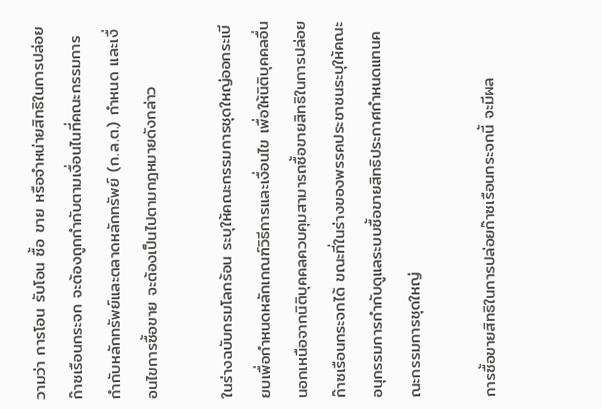วามว่า การโอน รับโอน ซื้อ ขาย หรือจำหน่ายสิทธิในการปล่อยก๊าซเรือนกระจก จะต้องถูกกำกับตามเงื่อนไนที่คณะกรรมการกำกับหลักทรัพย์และตลาดหลักทรัพย์ (ก.ล.ต.) กำหนด และเงื่อนไขการซื้อขาย จะต้องเป็นไปตามกฎหมายดังกล่าว

ในร่างฉบับกรมโลกร้อน ระบุให้คณะกรรมการชุดใหญ่ออกระเบียบเพื่อกำหนดหลักเกณฑ์วิธีการและเงื่อนไข เพื่อให้นิติบุคคลอื่นนอกเหนือจากนิติบุคคลควบคุมสามารถซื้อขายสิทธิในการปล่อยก๊าซเรือนกระจกได้ ขณะที่ในร่างของพรรคประชาชนระบุให้คณะอนุกรรมการกำกับดูแลระบบซื้อขายสิทธิประกาศกำหนดแทนคณะกรรมการชุดใหญ่

การซื้อขายสิทธิในการปล่อยก๊าซเรือนกระจกนี้ จะมีผล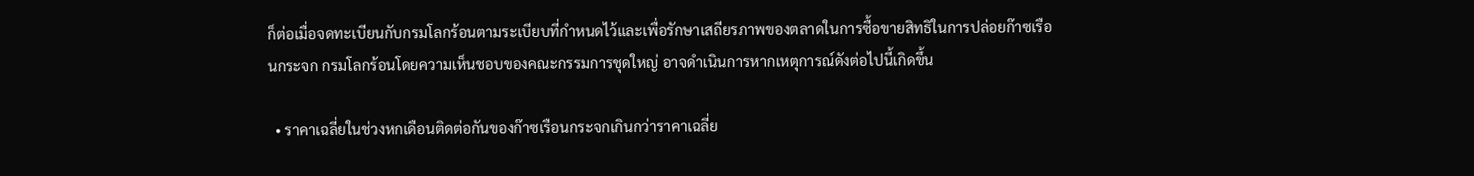ก็ต่อเมื่อจดทะเบียนกับกรมโลกร้อนตามระเบียบที่กำหนดไว้และเพื่อรักษาเสถียรภาพของตลาดในการซื้อขายสิทธิในการปล่อยก๊าซเรือนกระจก กรมโลกร้อนโดยความเห็นชอบของคณะกรรมการชุดใหญ่ อาจดำเนินการหากเหตุการณ์ดังต่อไปนี้เกิดขึ้น

  • ราคาเฉลี่ยในช่วงหกเดือนติดต่อกันของก๊าซเรือนกระจกเกินกว่าราคาเฉลี่ย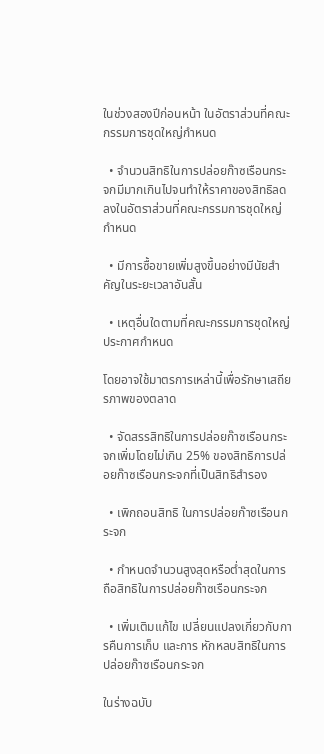ในช่วงสองปีก่อนหน้า ในอัตราส่วนที่คณะกรรมการชุดใหญ่กำหนด

  • จำนวนสิทธิในการปล่อยก๊าซเรือนกระจกมีมากเกินไปจนทำให้ราคาของสิทธิลดลงในอัตราส่วนที่คณะกรรมการชุดใหญ่กำหนด

  • มีการซื้อขายเพิ่มสูงขึ้นอย่างมีนัยสำคัญในระยะเวลาอันสั้น

  • เหตุอื่นใดตามที่คณะกรรมการชุดใหญ่ประกาศกำหนด

โดยอาจใช้มาตรการเหล่านี้เพื่อรักษาเสถียรภาพของตลาด

  • จัดสรรสิทธิในการปล่อยก๊าซเรือนกระจกเพิ่มโดยไม่เกิน 25% ของสิทธิการปล่อยก๊าซเรือนกระจกที่เป็นสิทธิสำรอง

  • เพิกถอนสิทธิ ในการปล่อยก๊าซเรือนกระจก

  • กำหนดจำนวนสูงสุดหรือต่ำสุดในการถือสิทธิในการปล่อยก๊าซเรือนกระจก

  • เพิ่มเติมแก้ไข เปลี่ยนแปลงเกี่ยวกับการคืนการเก็บ และการ หักหลบสิทธิในการปล่อยก๊าซเรือนกระจก

ในร่างฉบับ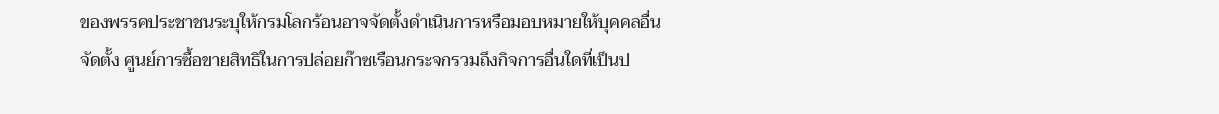ของพรรคประชาชนระบุให้กรมโลกร้อนอาจจัดตั้งดำเนินการหรือมอบหมายให้บุคคลอื่นจัดตั้ง ศูนย์การซื้อขายสิทธิในการปล่อยก๊าซเรือนกระจกรวมถึงกิจการอื่นใดที่เป็นป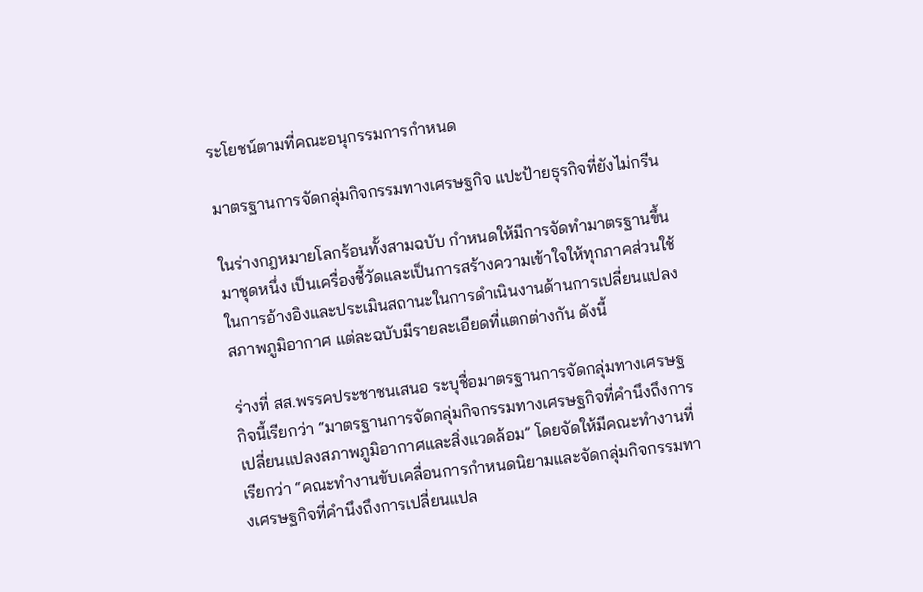ระโยชน์ตามที่คณะอนุกรรมการกำหนด

มาตรฐานการจัดกลุ่มกิจกรรมทางเศรษฐกิจ แปะป้ายธุรกิจที่ยังไม่กรีน

ในร่างกฎหมายโลกร้อนทั้งสามฉบับ กำหนดให้มีการจัดทำมาตรฐานขึ้นมาชุดหนึ่ง เป็นเครื่องชี้วัดและเป็นการสร้างความเข้าใจให้ทุกภาคส่วนใช้ในการอ้างอิงและประเมินสถานะในการดำเนินงานด้านการเปลี่ยนแปลงสภาพภูมิอากาศ แต่ละฉบับมีรายละเอียดที่แตกต่างกัน ดังนี้

ร่างที่ สส.พรรคประชาชนเสนอ ระบุชื่อมาตรฐานการจัดกลุ่มทางเศรษฐกิจนี้เรียกว่า “มาตรฐานการจัดกลุ่มกิจกรรมทางเศรษฐกิจที่คำนึงถึงการเปลี่ยนแปลงสภาพภูมิอากาศและสิ่งแวดล้อม” โดยจัดให้มีคณะทำงานที่เรียกว่า “คณะทำงานขับเคลื่อนการกำหนดนิยามและจัดกลุ่มกิจกรรมทางเศรษฐกิจที่คำนึงถึงการเปลี่ยนแปล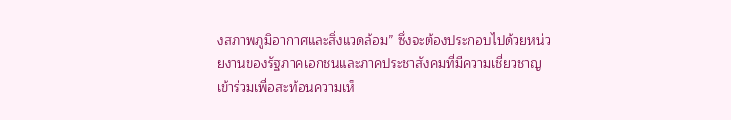งสภาพภูมิอากาศและสิ่งแวดล้อม” ซึ่งจะต้องประกอบไปด้วยหน่วยงานของรัฐภาคเอกชนและภาคประชาสังคมที่มีความเชี่ยวชาญเข้าร่วมเพื่อสะท้อนความเห็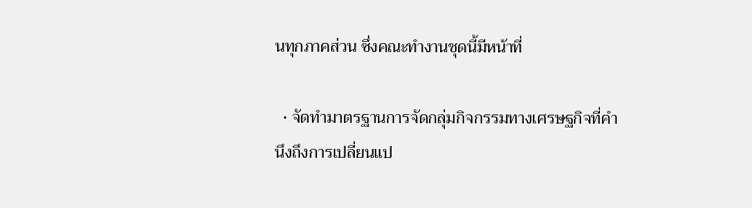นทุกภาคส่วน ซึ่งคณะทำงานชุดนี้มีหน้าที่

  • จัดทำมาตรฐานการจัดกลุ่มกิจกรรมทางเศรษฐกิจที่คำนึงถึงการเปลี่ยนแป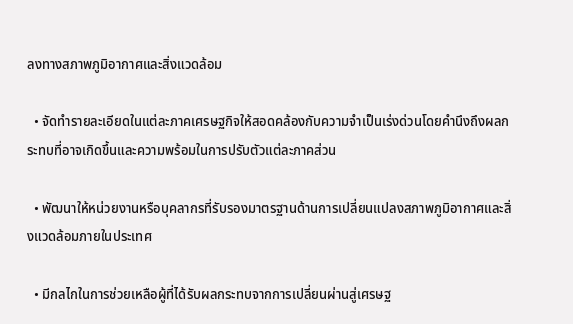ลงทางสภาพภูมิอากาศและสิ่งแวดล้อม

  • จัดทำรายละเอียดในแต่ละภาคเศรษฐกิจให้สอดคล้องกับความจำเป็นเร่งด่วนโดยคำนึงถึงผลกระทบที่อาจเกิดขึ้นและความพร้อมในการปรับตัวแต่ละภาคส่วน

  • พัฒนาให้หน่วยงานหรือบุคลากรที่รับรองมาตรฐานด้านการเปลี่ยนแปลงสภาพภูมิอากาศและสิ่งแวดล้อมภายในประเทศ

  • มีกลไกในการช่วยเหลือผู้ที่ได้รับผลกระทบจากการเปลี่ยนผ่านสู่เศรษฐ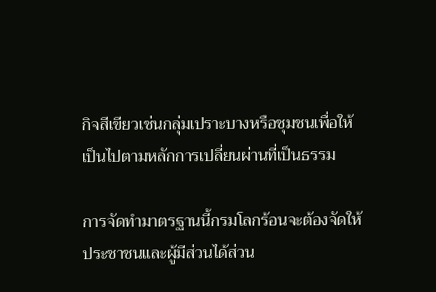กิจสีเขียวเช่นกลุ่มเปราะบางหรือชุมชนเพื่อให้เป็นไปตามหลักการเปลี่ยนผ่านที่เป็นธรรม

การจัดทำมาตรฐานนี้กรมโลกร้อนจะต้องจัดให้ประชาชนและผู้มีส่วนได้ส่วน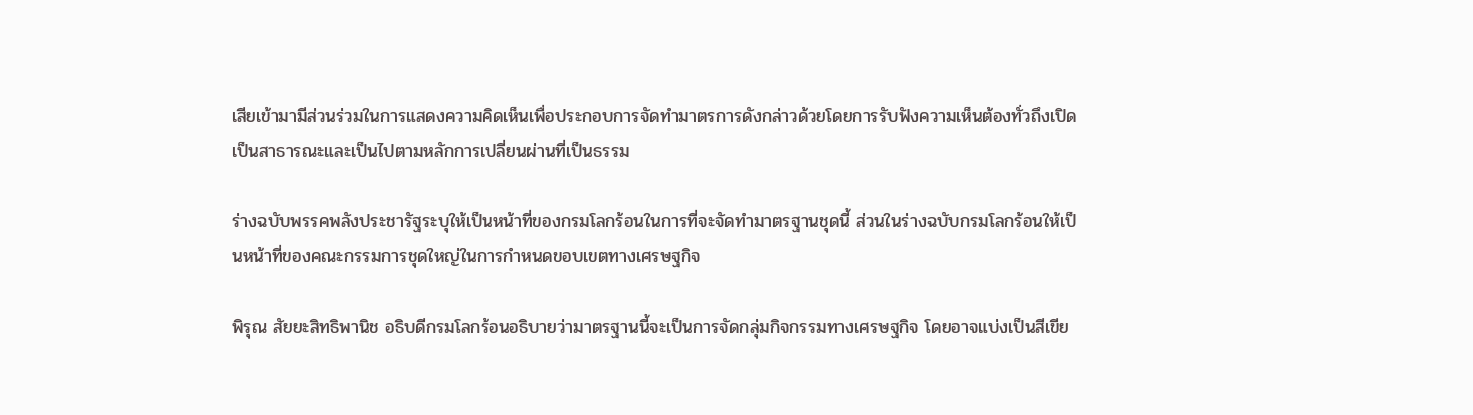เสียเข้ามามีส่วนร่วมในการแสดงความคิดเห็นเพื่อประกอบการจัดทำมาตรการดังกล่าวด้วยโดยการรับฟังความเห็นต้องทั่วถึงเปิดเป็นสาธารณะและเป็นไปตามหลักการเปลี่ยนผ่านที่เป็นธรรม

ร่างฉบับพรรคพลังประชารัฐระบุให้เป็นหน้าที่ของกรมโลกร้อนในการที่จะจัดทำมาตรฐานชุดนี้ ส่วนในร่างฉบับกรมโลกร้อนให้เป็นหน้าที่ของคณะกรรมการชุดใหญ่ในการกำหนดขอบเขตทางเศรษฐกิจ

พิรุณ สัยยะสิทธิพานิช อธิบดีกรมโลกร้อนอธิบายว่ามาตรฐานนี้จะเป็นการจัดกลุ่มกิจกรรมทางเศรษฐกิจ โดยอาจแบ่งเป็นสีเขีย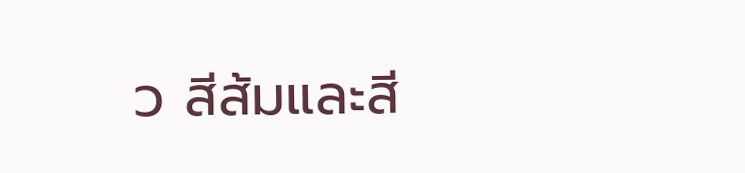ว สีส้มและสี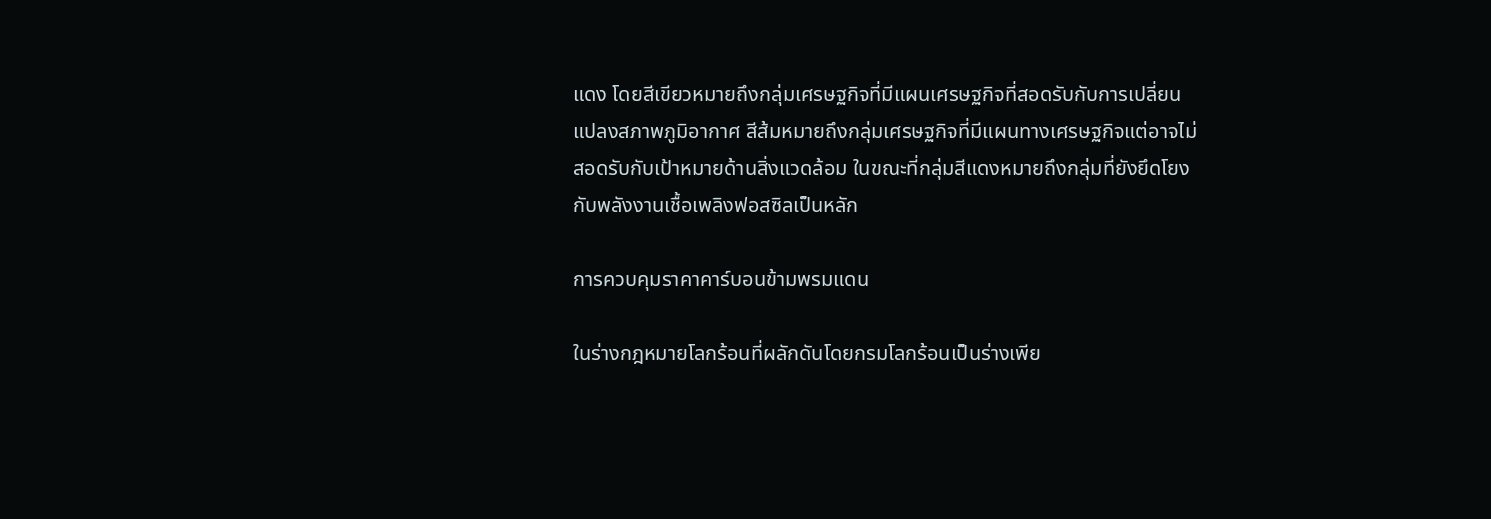แดง โดยสีเขียวหมายถึงกลุ่มเศรษฐกิจที่มีแผนเศรษฐกิจที่สอดรับกับการเปลี่ยนแปลงสภาพภูมิอากาศ สีส้มหมายถึงกลุ่มเศรษฐกิจที่มีแผนทางเศรษฐกิจแต่อาจไม่สอดรับกับเป้าหมายด้านสิ่งแวดล้อม ในขณะที่กลุ่มสีแดงหมายถึงกลุ่มที่ยังยึดโยงกับพลังงานเชื้อเพลิงฟอสซิลเป็นหลัก

การควบคุมราคาคาร์บอนข้ามพรมแดน

ในร่างกฎหมายโลกร้อนที่ผลักดันโดยกรมโลกร้อนเป็นร่างเพีย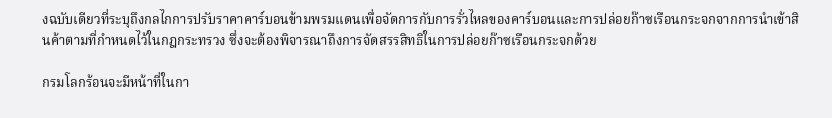งฉบับเดียวที่ระบุถึงกลไกการปรับราคาคาร์บอนข้ามพรมแดนเพื่อจัดการกับการรั่วไหลของคาร์บอนและการปล่อยก๊าซเรือนกระจกจากการนำเข้าสินค้าตามที่กำหนดไว้ในกฎกระทรวง ซึ่งจะต้องพิจารณาถึงการจัดสรรสิทธิในการปล่อยก๊าซเรือนกระจกด้วย

กรมโลกร้อนจะมีหน้าที่ในกา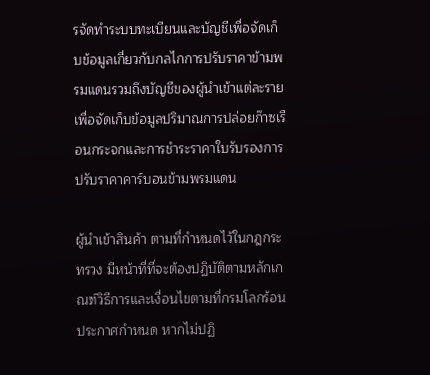รจัดทำระบบทะเบียนและบัญชีเพื่อจัดเก็บข้อมูลเกี่ยวกับกลไกการปรับราคาข้ามพรมแดนรวมถึงบัญชีของผู้นำเข้าแต่ละรายเพื่อจัดเก็บข้อมูลปริมาณการปล่อยก๊าซเรือนกระจกและการชำระราคาใบรับรองการปรับราคาคาร์บอนข้ามพรมแดน

ผู้นำเข้าสินค้า ตามที่กำหนดไว้ในกฎกระทรวง มีหน้าที่ที่จะต้องปฏิบัติตามหลักเกณฑ์วิธีการและเงื่อนไขตามที่กรมโลกร้อนประกาศกำหนด หากไม่ปฏิ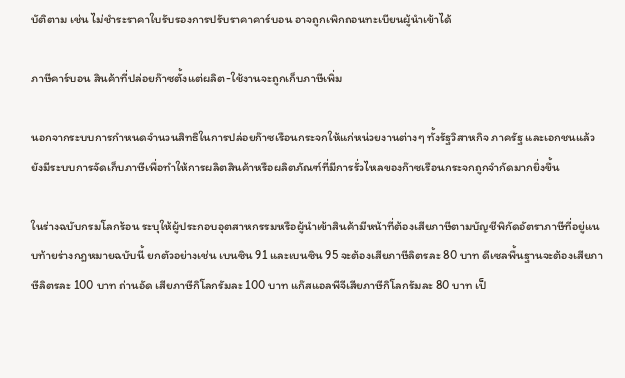บัติตาม เช่น ไม่ชำระราคาใบรับรองการปรับราคาคาร์บอน อาจถูกเพิกถอนทะเบียนผู้นำเข้าได้

ภาษีคาร์บอน สินค้าที่ปล่อยก๊าซตั้งแต่ผลิต-ใช้งานจะถูกเก็บภาษีเพิ่ม

นอกจากระบบการกำหนดจำนวนสิทธิในการปล่อยก๊าซเรือนกระจกให้แก่หน่วยงานต่างๆ ทั้งรัฐวิสาหกิจ ภาครัฐ และเอกชนแล้ว ยังมีระบบการจัดเก็บภาษีเพื่อทำให้การผลิตสินค้าหรือผลิตภัณฑ์ที่มีการรั่วไหลของก๊าซเรือนกระจกถูกจำกัดมากยิ่งขึ้น

ในร่างฉบับกรมโลกร้อน ระบุให้ผู้ประกอบอุตสาหกรรมหรือผู้นำเข้าสินค้ามีหน้าที่ต้องเสียภาษีตามบัญชีพิกัดอัตราภาษีที่อยู่แนบท้ายร่างกฎหมายฉบับนี้ ยกตัวอย่างเช่น เบนซิน 91 และเบนซิน 95 จะต้องเสียภาษีลิตรละ 80 บาท ดีเซลพื้นฐานจะต้องเสียภาษีลิตรละ 100 บาท ถ่านอัด เสียภาษีกิโลกรัมละ 100 บาท แก๊สแอลพีจีเสียภาษีกิโลกรัมละ 80 บาท เป็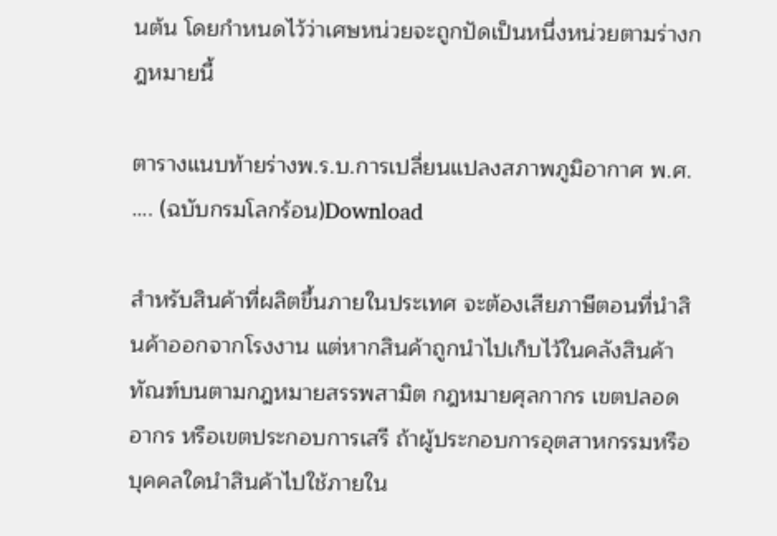นต้น โดยกำหนดไว้ว่าเศษหน่วยจะถูกปัดเป็นหนึ่งหน่วยตามร่างกฎหมายนี้

ตารางแนบท้ายร่างพ.ร.บ.การเปลี่ยนแปลงสภาพภูมิอากาศ พ.ศ. …. (ฉบับกรมโลกร้อน)Download

สำหรับสินค้าที่ผลิตขึ้นภายในประเทศ จะต้องเสียภาษีตอนที่นำสินค้าออกจากโรงงาน แต่หากสินค้าถูกนำไปเก็บไว้ในคลังสินค้าทัณฑ์บนตามกฎหมายสรรพสามิต กฎหมายศุลกากร เขตปลอดอากร หรือเขตประกอบการเสรี ถ้าผู้ประกอบการอุตสาหกรรมหรือบุคคลใดนำสินค้าไปใช้ภายใน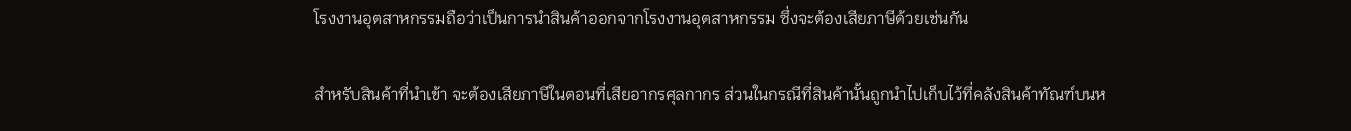โรงงานอุตสาหกรรมถือว่าเป็นการนำสินค้าออกจากโรงงานอุตสาหกรรม ซึ่งจะต้องเสียภาษีด้วยเช่นกัน

สำหรับสินค้าที่นำเข้า จะต้องเสียภาษีในตอนที่เสียอากรศุลกากร ส่วนในกรณีที่สินค้านั้นถูกนำไปเก็บไว้ที่คลังสินค้าทัณฑ์บนห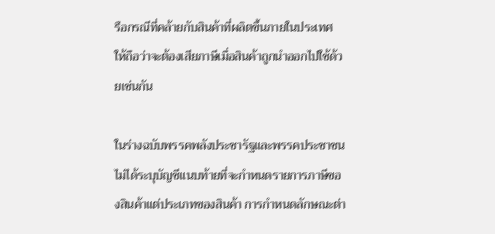รือกรณีที่คล้ายกับสินค้าที่ผลิตขึ้นภายในประเทศ ให้ถือว่าจะต้องเสียภาษีเมื่อสินค้าถูกนำออกไปใช้ด้วยเช่นกัน

ในร่างฉบับพรรคพลังประชารัฐและพรรคประชาชนไม่ได้ระบุบัญชีแนบท้ายที่จะกำหนดรายการภาษีของสินค้าแต่ประเภทของสินค้า การกำหนดลักษณะต่า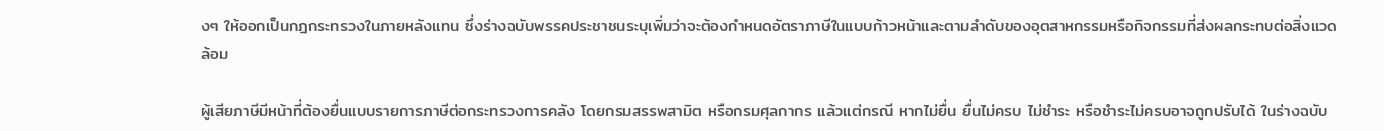งๆ ให้ออกเป็นกฎกระทรวงในภายหลังแทน ซึ่งร่างฉบับพรรคประชาชนระบุเพิ่มว่าจะต้องกำหนดอัตราภาษีในแบบก้าวหน้าและตามลำดับของอุตสาหกรรมหรือกิจกรรมที่ส่งผลกระทบต่อสิ่งแวดล้อม

ผู้เสียภาษีมีหน้าที่ต้องยื่นแบบรายการภาษีต่อกระทรวงการคลัง โดยกรมสรรพสามิต หรือกรมศุลกากร แล้วแต่กรณี หากไม่ยื่น ยื่นไม่ครบ ไม่ชำระ หรือชำระไม่ครบอาจถูกปรับได้ ในร่างฉบับ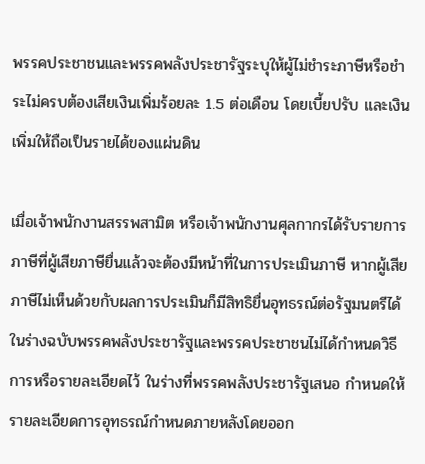พรรคประชาชนและพรรคพลังประชารัฐระบุให้ผู้ไม่ชำระภาษีหรือชำระไม่ครบต้องเสียเงินเพิ่มร้อยละ 1.5 ต่อเดือน โดยเบี้ยปรับ และเงินเพิ่มให้ถือเป็นรายได้ของแผ่นดิน

เมื่อเจ้าพนักงานสรรพสามิต หรือเจ้าพนักงานศุลกากรได้รับรายการภาษีที่ผู้เสียภาษียื่นแล้วจะต้องมีหน้าที่ในการประเมินภาษี หากผู้เสียภาษีไม่เห็นด้วยกับผลการประเมินก็มีสิทธิยื่นอุทธรณ์ต่อรัฐมนตรีได้ ในร่างฉบับพรรคพลังประชารัฐและพรรคประชาชนไม่ได้กำหนดวิธีการหรือรายละเอียดไว้ ในร่างที่พรรคพลังประชารัฐเสนอ กำหนดให้รายละเอียดการอุทธรณ์กำหนดภายหลังโดยออก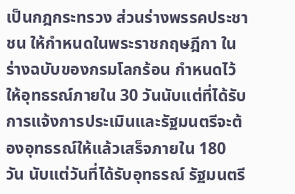เป็นกฎกระทรวง ส่วนร่างพรรคประชาชน ให้กำหนดในพระราชกฤษฎีกา ในร่างฉบับของกรมโลกร้อน กำหนดไว้ให้อุทธรณ์ภายใน 30 วันนับแต่ที่ได้รับการแจ้งการประเมินและรัฐมนตรีจะต้องอุทธรณ์ให้แล้วเสร็จภายใน 180 วัน นับแต่วันที่ได้รับอุทธรณ์ รัฐมนตรี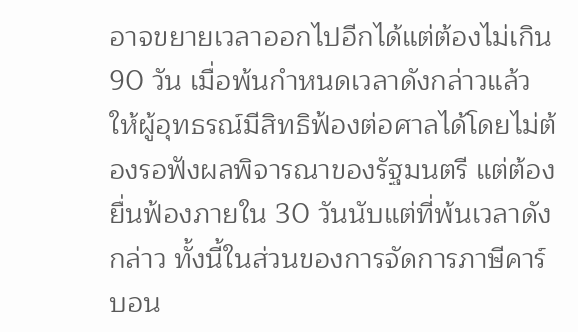อาจขยายเวลาออกไปอีกได้แต่ต้องไม่เกิน 90 วัน เมื่อพ้นกำหนดเวลาดังกล่าวแล้วให้ผู้อุทธรณ์มีสิทธิฟ้องต่อศาลได้โดยไม่ต้องรอฟังผลพิจารณาของรัฐมนตรี แต่ต้องยื่นฟ้องภายใน 30 วันนับแต่ที่พ้นเวลาดังกล่าว ทั้งนี้ในส่วนของการจัดการภาษีคาร์บอน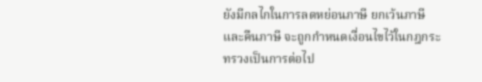ยังมีกลไกในการลดหย่อนภาษี ยกเว้นภาษีและคืนภาษี จะถูกกำหนดเงื่อนไขไว้ในกฎกระทรวงเป็นการต่อไป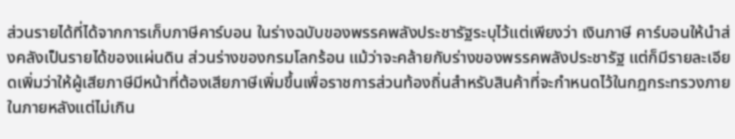ส่วนรายได้ที่ได้จากการเก็บภาษีคาร์บอน ในร่างฉบับของพรรคพลังประชารัฐระบุไว้แต่เพียงว่า เงินภาษี คาร์บอนให้นำส่งคลังเป็นรายได้ของแผ่นดิน ส่วนร่างของกรมโลกร้อน แม้ว่าจะคล้ายกับร่างของพรรคพลังประชารัฐ แต่ก็มีรายละเอียดเพิ่มว่าให้ผู้เสียภาษีมีหน้าที่ต้องเสียภาษีเพิ่มขึ้นเพื่อราชการส่วนท้องถิ่นสำหรับสินค้าที่จะกำหนดไว้ในกฎกระทรวงภายในภายหลังแต่ไม่เกิน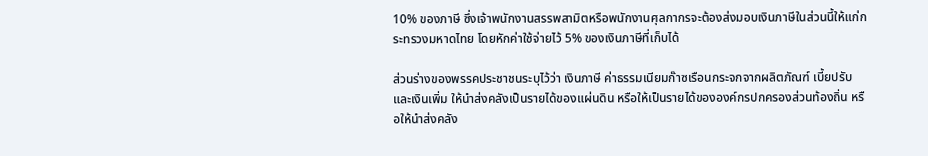10% ของภาษี ซึ่งเจ้าพนักงานสรรพสามิตหรือพนักงานศุลกากรจะต้องส่งมอบเงินภาษีในส่วนนี้ให้แก่กระทรวงมหาดไทย โดยหักค่าใช้จ่ายไว้ 5% ของเงินภาษีที่เก็บได้

ส่วนร่างของพรรคประชาชนระบุไว้ว่า เงินภาษี ค่าธรรมเนียมก๊าซเรือนกระจกจากผลิตภัณฑ์ เบี้ยปรับและเงินเพิ่ม ให้นำส่งคลังเป็นรายได้ของแผ่นดิน หรือให้เป็นรายได้ขององค์กรปกครองส่วนท้องถิ่น หรือให้นำส่งคลัง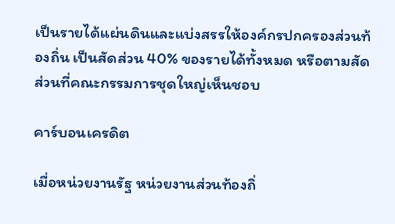เป็นรายได้แผ่นดินและแบ่งสรรให้องค์กรปกครองส่วนท้องถิ่น เป็นสัดส่วน 40% ของรายได้ทั้งหมด หรือตามสัดส่วนที่คณะกรรมการชุดใหญ่เห็นชอบ

คาร์บอนเครดิต

เมื่อหน่วยงานรัฐ หน่วยงานส่วนท้องถิ่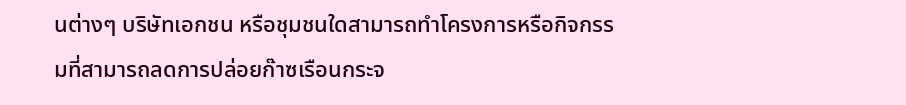นต่างๆ บริษัทเอกชน หรือชุมชนใดสามารถทำโครงการหรือกิจกรรมที่สามารถลดการปล่อยก๊าซเรือนกระจ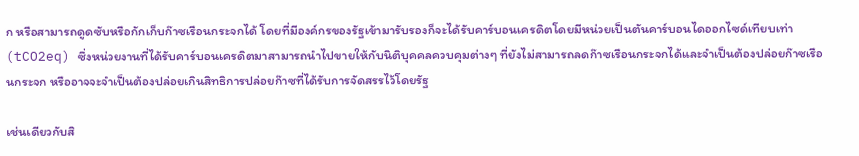ก หรือสามารถดูดซับหรือกักเก็บก๊าซเรือนกระจกได้ โดยที่มีองค์กรของรัฐเข้ามารับรองก็จะได้รับคาร์บอนเครดิตโดยมีหน่วยเป็นตันคาร์บอนไดออกไซด์เทียบเท่า (tCO2eq) ซึ่งหน่วยงานที่ได้รับคาร์บอนเครดิตมาสามารถนำไปขายให้กับนิติบุคคลควบคุมต่างๆ ที่ยังไม่สามารถลดก๊าซเรือนกระจกได้และจำเป็นต้องปล่อยก๊าซเรือนกระจก หรืออาจจะจำเป็นต้องปล่อยเกินสิทธิการปล่อยก๊าซที่ได้รับการจัดสรรไว้โดยรัฐ

เช่นเดียวกับสิ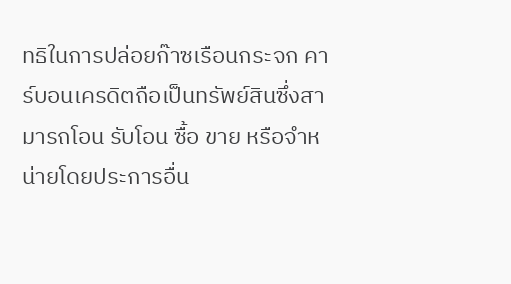ทธิในการปล่อยก๊าซเรือนกระจก คาร์บอนเครดิตถือเป็นทรัพย์สินซึ่งสามารถโอน รับโอน ซื้อ ขาย หรือจำหน่ายโดยประการอื่น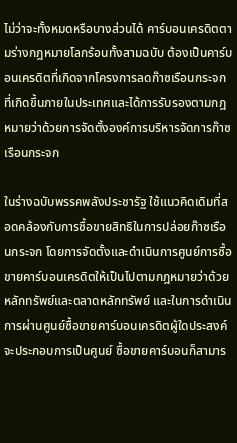ไม่ว่าจะทั้งหมดหรือบางส่วนได้ คาร์บอนเครดิตตามร่างกฎหมายโลกร้อนทั้งสามฉบับ ต้องเป็นคาร์บอนเครดิตที่เกิดจากโครงการลดก๊าซเรือนกระจกที่เกิดขึ้นภายในประเทศและได้การรับรองตามกฎหมายว่าด้วยการจัดตั้งองค์การบริหารจัดการก๊าซเรือนกระจก

ในร่างฉบับพรรคพลังประชารัฐ ใช้แนวคิดเดิมที่สอดคล้องกับการซื้อขายสิทธิในการปล่อยก๊าซเรือนกระจก โดยการจัดตั้งและดำเนินการศูนย์การซื้อขายคาร์บอนเครดิตให้เป็นไปตามกฎหมายว่าด้วยหลักทรัพย์และตลาดหลักทรัพย์ และในการดำเนินการผ่านศูนย์ซื้อขายคาร์บอนเครดิตผู้ใดประสงค์จะประกอบการเป็นศูนย์ ซื้อขายคาร์บอนก็สามาร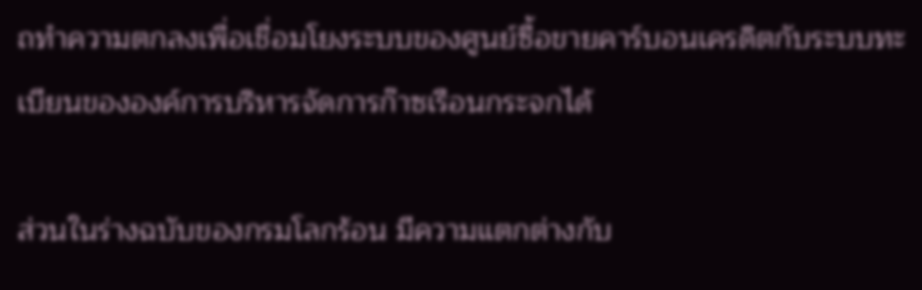ถทำความตกลงเพื่อเชื่อมโยงระบบของศูนย์ซื้อขายคาร์บอนเครดิตกับระบบทะเบียนขององค์การบริหารจัดการก๊าซเรือนกระจกได้

ส่วนในร่างฉบับของกรมโลกร้อน มีความแตกต่างกับ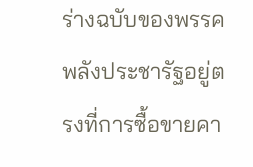ร่างฉบับของพรรคพลังประชารัฐอยู่ตรงที่การซื้อขายคา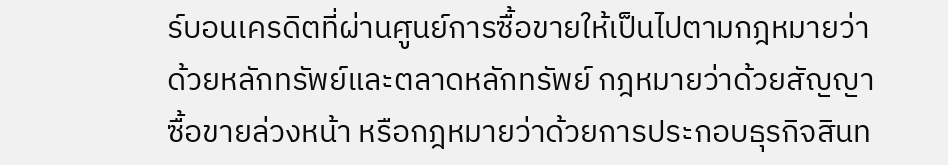ร์บอนเครดิตที่ผ่านศูนย์การซื้อขายให้เป็นไปตามกฎหมายว่าด้วยหลักทรัพย์และตลาดหลักทรัพย์ กฎหมายว่าด้วยสัญญาซื้อขายล่วงหน้า หรือกฎหมายว่าด้วยการประกอบธุรกิจสินท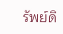รัพย์ดิ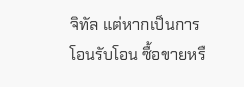จิทัล แต่หากเป็นการโอนรับโอน ซื้อขายหรื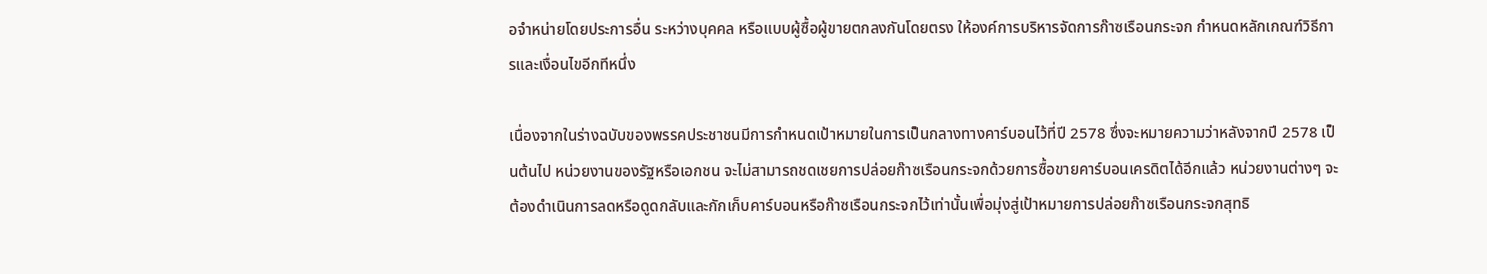อจำหน่ายโดยประการอื่น ระหว่างบุคคล หรือแบบผู้ซื้อผู้ขายตกลงกันโดยตรง ให้องค์การบริหารจัดการก๊าซเรือนกระจก กำหนดหลักเกณฑ์วิธีการและเงื่อนไขอีกทีหนึ่ง

เนื่องจากในร่างฉบับของพรรคประชาชนมีการกำหนดเป้าหมายในการเป็นกลางทางคาร์บอนไว้ที่ปี 2578 ซึ่งจะหมายความว่าหลังจากปี 2578 เป็นต้นไป หน่วยงานของรัฐหรือเอกชน จะไม่สามารถชดเชยการปล่อยก๊าซเรือนกระจกด้วยการซื้อขายคาร์บอนเครดิตได้อีกแล้ว หน่วยงานต่างๆ จะต้องดำเนินการลดหรือดูดกลับและกักเก็บคาร์บอนหรือก๊าซเรือนกระจกไว้เท่านั้นเพื่อมุ่งสู่เป้าหมายการปล่อยก๊าซเรือนกระจกสุทธิ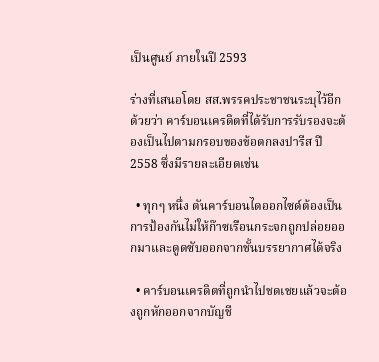เป็นศูนย์ ภายในปี 2593

ร่างที่เสนอโดย สส.พรรคประชาชนระบุไว้อีกด้วยว่า คาร์บอนเครดิตที่ได้รับการรับรองจะต้องเป็นไปตามกรอบของข้อตกลงปารีส ปี 2558 ซึ่งมีรายละเอียดเช่น

  • ทุกๆ หนึ่ง ตันคาร์บอนไดออกไซด์ต้องเป็นการป้องกันไม่ให้ก๊าซเรือนกระจกถูกปล่อยออกมาและดูดซับออกจากชั้นบรรยากาศได้จริง

  • คาร์บอนเครดิตที่ถูกนำไปชดเชยแล้วจะต้องถูกหักออกจากบัญชี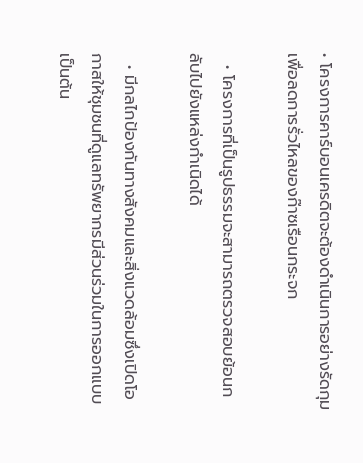• โครงการคาร์บอนเครดิตจะต้องดำเนินการอย่างรัดกุมเพื่อลดการรั่วไหลของก๊าซเรือนกระจก

  • โครงการที่เป็นรูปธรรมจะสามารถตรวจสอบย้อนกลับไปยังแหล่งกำเนิดได้

  • มีกลไกป้องกันทางสังคมและสิ่งแวดล้อมซึ่งเปิดโอกาสให้ชุมชนที่ดูแลทรัพยากรมีส่วนร่วมในการออกแบบ เป็นต้น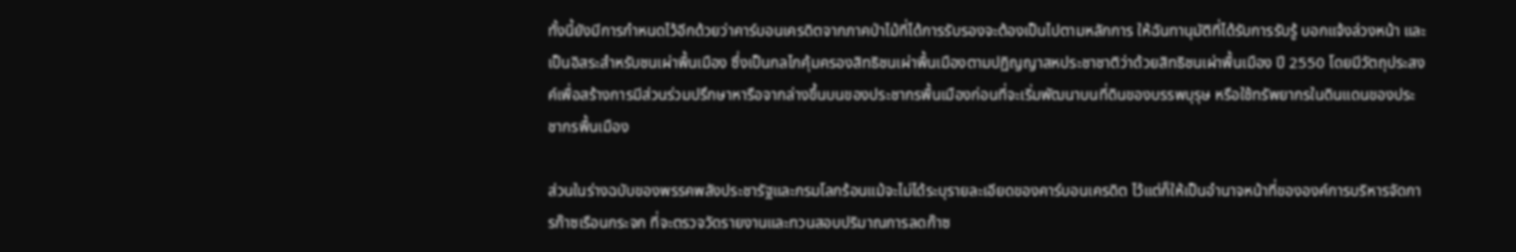ทั้งนี้ยังมีการกำหนดไว้อีกด้วยว่าคาร์บอนเครดิตจากภาคป่าไม้ที่ได้การรับรองจะต้องเป็นไปตามหลักการ ให้ฉันทานุมัติที่ได้รับการรับรู้ บอกแจ้งล่วงหน้า และเป็นอิสระสำหรับชนเผ่าพื้นเมือง ซึ่งเป็นกลไกคุ้มครองสิทธิชนเผ่าพื้นเมืองตามปฏิญญาสหประชาชาติว่าด้วยสิทธิชนเผ่าพื้นเมือง ปี 2550 โดยมีวัตถุประสงค์เพื่อสร้างการมีส่วนร่วมปรึกษาหารือจากล่างขึ้นบนของประชากรพื้นเมืองก่อนที่จะเริ่มพัฒนาบนที่ดินของบรรพบุรุษ หรือใช้ทรัพยากรในดินแดนของประชากรพื้นเมือง

ส่วนในร่างฉบับของพรรคพลังประชารัฐและกรมโลกร้อนแม้จะไม่ได้ระบุรายละเอียดของคาร์บอนเครดิต ไว้แต่ก็ให้เป็นอำนาจหน้าที่ขององค์การบริหารจัดการก๊าซเรือนกระจก ที่จะตรวจวัดรายงานและทวนสอบปริมาณการลดก๊าซ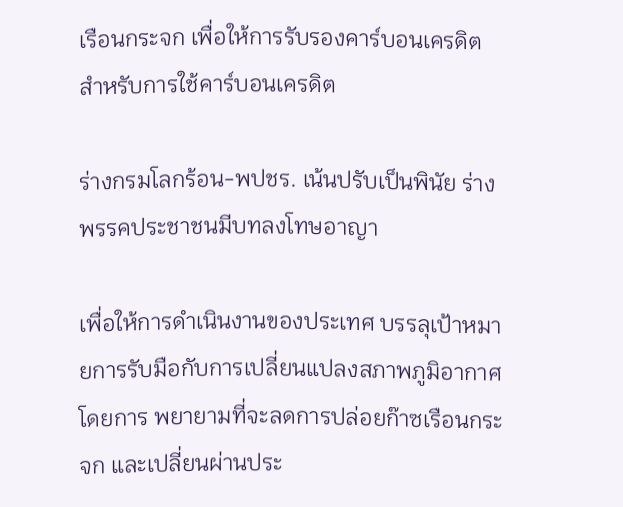เรือนกระจก เพื่อให้การรับรองคาร์บอนเครดิตสำหรับการใช้คาร์บอนเครดิต

ร่างกรมโลกร้อน-พปชร. เน้นปรับเป็นพินัย ร่างพรรคประชาชนมีบทลงโทษอาญา

เพื่อให้การดำเนินงานของประเทศ บรรลุเป้าหมายการรับมือกับการเปลี่ยนแปลงสภาพภูมิอากาศโดยการ พยายามที่จะลดการปล่อยก๊าซเรือนกระจก และเปลี่ยนผ่านประ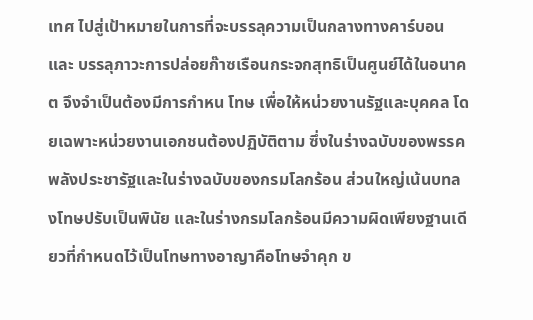เทศ ไปสู่เป้าหมายในการที่จะบรรลุความเป็นกลางทางคาร์บอนและ บรรลุภาวะการปล่อยก๊าซเรือนกระจกสุทธิเป็นศูนย์ได้ในอนาคต จึงจำเป็นต้องมีการกำหน โทษ เพื่อให้หน่วยงานรัฐและบุคคล โดยเฉพาะหน่วยงานเอกชนต้องปฏิบัติตาม ซึ่งในร่างฉบับของพรรคพลังประชารัฐและในร่างฉบับของกรมโลกร้อน ส่วนใหญ่เน้นบทลงโทษปรับเป็นพินัย และในร่างกรมโลกร้อนมีความผิดเพียงฐานเดียวที่กำหนดไว้เป็นโทษทางอาญาคือโทษจำคุก ข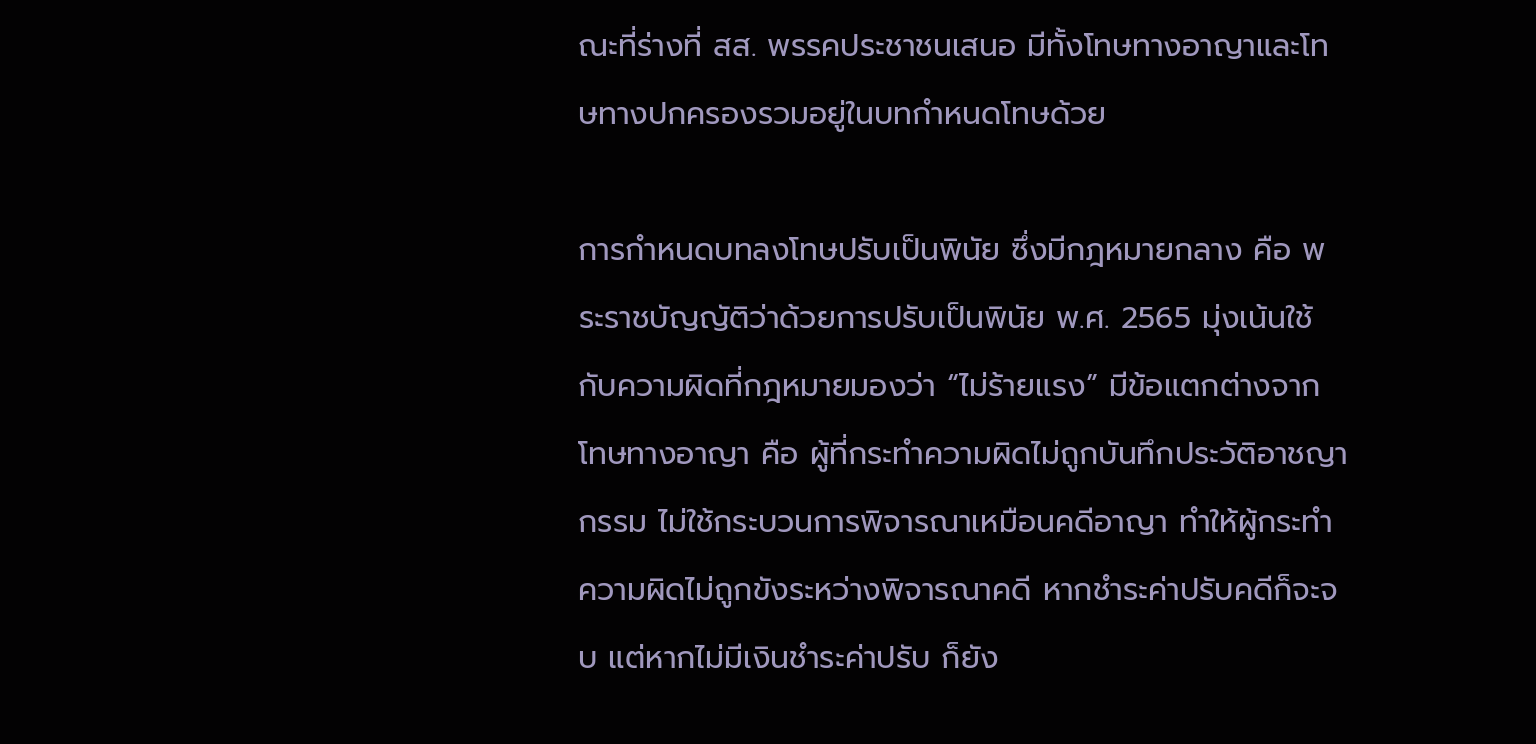ณะที่ร่างที่ สส. พรรคประชาชนเสนอ มีทั้งโทษทางอาญาและโทษทางปกครองรวมอยู่ในบทกำหนดโทษด้วย

การกำหนดบทลงโทษปรับเป็นพินัย ซึ่งมีกฎหมายกลาง คือ พระราชบัญญัติว่าด้วยการปรับเป็นพินัย พ.ศ. 2565 มุ่งเน้นใช้กับความผิดที่กฎหมายมองว่า “ไม่ร้ายแรง” มีข้อแตกต่างจากโทษทางอาญา คือ ผู้ที่กระทำความผิดไม่ถูกบันทึกประวัติอาชญากรรม ไม่ใช้กระบวนการพิจารณาเหมือนคดีอาญา ทำให้ผู้กระทำความผิดไม่ถูกขังระหว่างพิจารณาคดี หากชำระค่าปรับคดีก็จะจบ แต่หากไม่มีเงินชำระค่าปรับ ก็ยัง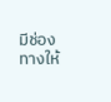มีช่องทางให้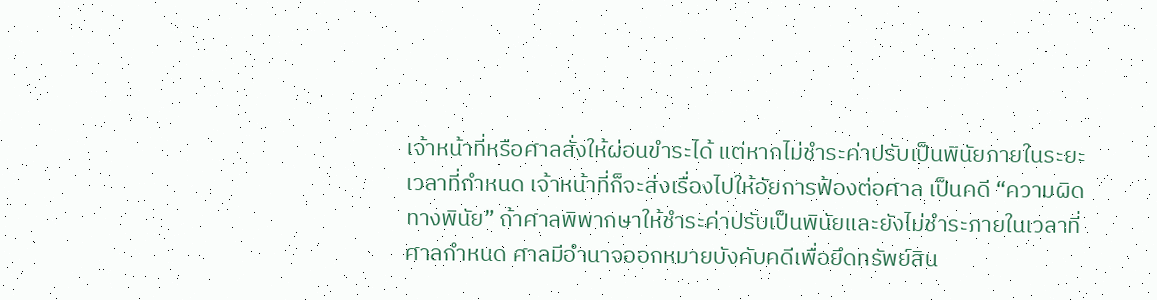เจ้าหน้าที่หรือศาลสั่งให้ผ่อนขำระได้ แต่หากไม่ชำระค่าปรับเป็นพินัยภายในระยะเวลาที่กำหนด เจ้าหน้าที่ก็จะส่งเรื่องไปให้อัยการฟ้องต่อศาล เป็นคดี “ความผิดทางพินัย” ถ้าศาลพิพากษาให้ชำระค่าปรับเป็นพินัยและยังไม่ชำระภายในเวลาที่ศาลกำหนด ศาลมีอำนาจออกหมายบังคับคดีเพื่อยึดทรัพย์สิน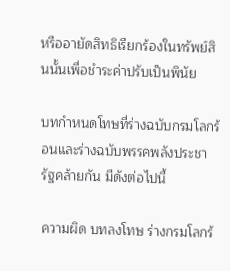หรืออายัดสิทธิเรียกร้องในทรัพย์สินนั้นเพื่อชำระค่าปรับเป็นพินัย

บทกำหนดโทษที่ร่างฉบับกรมโลกร้อนและร่างฉบับพรรคพลังประชารัฐคล้ายกัน มีดังต่อไปนี้

ความผิด บทลงโทษ ร่างกรมโลกร้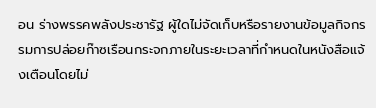อน ร่างพรรคพลังประชารัฐ ผู้ใดไม่จัดเก็บหรือรายงานข้อมูลกิจกรรมการปล่อยก๊าซเรือนกระจกภายในระยะเวลาที่กำหนดในหนังสือแจ้งเตือนโดยไม่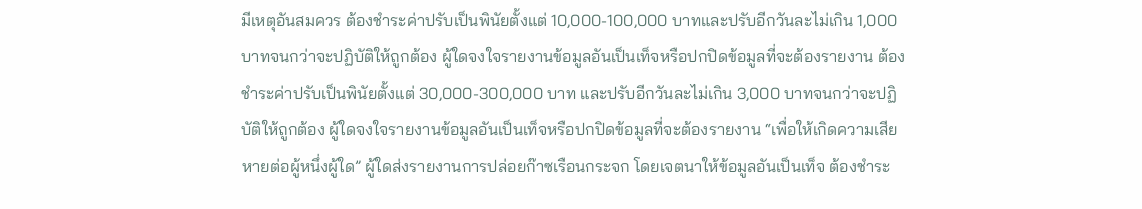มีเหตุอันสมควร ต้องชำระค่าปรับเป็นพินัยตั้งแต่ 10,000-100,000 บาทและปรับอีกวันละไม่เกิน 1,000 บาทจนกว่าจะปฏิบัติให้ถูกต้อง ผู้ใดจงใจรายงานข้อมูลอันเป็นเท็จหรือปกปิดข้อมูลที่จะต้องรายงาน ต้องชำระค่าปรับเป็นพินัยตั้งแต่ 30,000-300,000 บาท และปรับอีกวันละไม่เกิน 3,000 บาทจนกว่าจะปฏิบัติให้ถูกต้อง ผู้ใดจงใจรายงานข้อมูลอันเป็นเท็จหรือปกปิดข้อมูลที่จะต้องรายงาน “เพื่อให้เกิดความเสียหายต่อผู้หนึ่งผู้ใด” ผู้ใดส่งรายงานการปล่อยก๊าซเรือนกระจก โดยเจตนาให้ข้อมูลอันเป็นเท็จ ต้องชำระ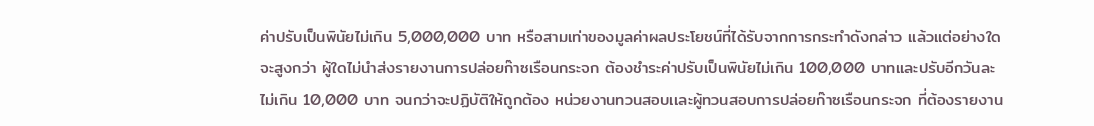ค่าปรับเป็นพินัยไม่เกิน 5,000,000 บาท หรือสามเท่าของมูลค่าผลประโยชน์ที่ได้รับจากการกระทำดังกล่าว แล้วแต่อย่างใดจะสูงกว่า ผู้ใดไม่นำส่งรายงานการปล่อยก๊าซเรือนกระจก ต้องชำระค่าปรับเป็นพินัยไม่เกิน 100,000 บาทและปรับอีกวันละไม่เกิน 10,000 บาท จนกว่าจะปฏิบัติให้ถูกต้อง หน่วยงานทวนสอบเเละผู้ทวนสอบการปล่อยก๊าซเรือนกระจก ที่ต้องรายงาน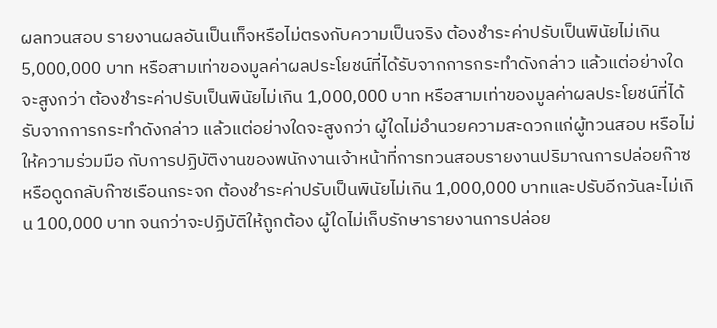ผลทวนสอบ รายงานผลอันเป็นเท็จหรือไม่ตรงกับความเป็นจริง ต้องชำระค่าปรับเป็นพินัยไม่เกิน 5,000,000 บาท หรือสามเท่าของมูลค่าผลประโยชน์ที่ได้รับจากการกระทำดังกล่าว แล้วแต่อย่างใดจะสูงกว่า ต้องชำระค่าปรับเป็นพินัยไม่เกิน 1,000,000 บาท หรือสามเท่าของมูลค่าผลประโยชน์ที่ได้รับจากการกระทำดังกล่าว แล้วแต่อย่างใดจะสูงกว่า ผู้ใดไม่อำนวยความสะดวกแก่ผู้ทวนสอบ หรือไม่ให้ความร่วมมือ กับการปฏิบัติงานของพนักงานเจ้าหน้าที่การทวนสอบรายงานปริมาณการปล่อยก๊าซหรือดูดกลับก๊าซเรือนกระจก ต้องชำระค่าปรับเป็นพินัยไม่เกิน 1,000,000 บาทและปรับอีกวันละไม่เกิน 100,000 บาท จนกว่าจะปฏิบัติให้ถูกต้อง ผู้ใดไม่เก็บรักษารายงานการปล่อย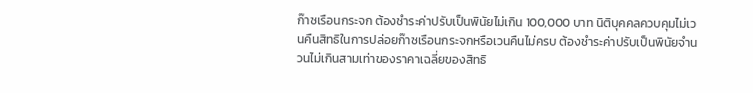ก๊าซเรือนกระจก ต้องชำระค่าปรับเป็นพินัยไม่เกิน 100,000 บาท นิติบุคคลควบคุมไม่เวนคืนสิทธิในการปล่อยก๊าซเรือนกระจกหรือเวนคืนไม่ครบ ต้องชำระค่าปรับเป็นพินัยจำนวนไม่เกินสามเท่าของราคาเฉลี่ยของสิทธิ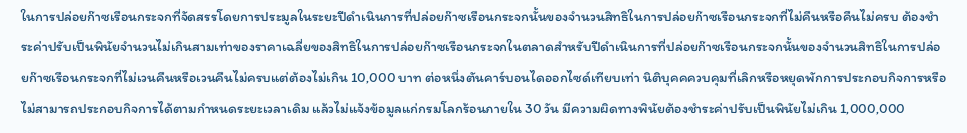ในการปล่อยก๊าซเรือนกระจกที่จัดสรรโดยการประมูลในระยะปีดำเนินการที่ปล่อยก๊าซเรือนกระจกนั้นของจำนวนสิทธิในการปล่อยก๊าซเรือนกระจกที่ไม่คืนหรือคืนไม่ครบ ต้องชำระค่าปรับเป็นพินัยจำนวนไม่เกินสามเท่าของราคาเฉลี่ยของสิทธิในการปล่อยก๊าซเรือนกระจกในตลาดสำหรับปีดำเนินการที่ปล่อยก๊าซเรือนกระจกนั้นของจำนวนสิทธิในการปล่อยก๊าซเรือนกระจกที่ไม่เวนคืนหรือเวนคืนไม่ครบแต่ต้องไม่เกิน 10,000 บาท ต่อหนึ่งตันคาร์บอนไดออกไซด์เทียบเท่า นิติบุคคควบคุมที่เลิกหรือหยุดพักการประกอบกิจการหรือไม่สามารถประกอบกิจการได้ตามกำหนดระยะเวลาเดิม แล้วไม่แจ้งข้อมูลแก่กรมโลกร้อนภายใน 30 วัน มีความผิดทางพินัยต้องชำระค่าปรับเป็นพินัยไม่เกิน 1,000,000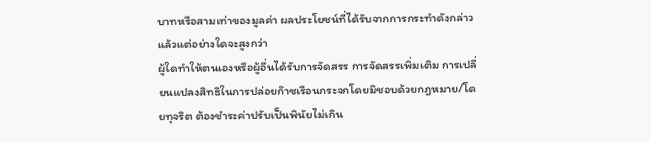บาทหรือสามเท่าของมูลค่า ผลประโยชน์ที่ได้รับจากการกระทำดังกล่าวแล้วแต่อย่างใดจะสูงกว่า
ผู้ใดทำให้ตนเองหรือผู้อื่นได้รับการจัดสรร การจัดสรรเพิ่มเติม การเปลี่ยนแปลงสิทธิในการปล่อยก๊าซเรือนกระจกโดยมิชอบด้วยกฎหมาย/โดยทุจริต ต้องชำระค่าปรับเป็นพินัยไม่เกิน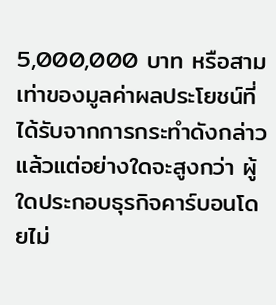5,000,000 บาท หรือสามเท่าของมูลค่าผลประโยชน์ที่ได้รับจากการกระทำดังกล่าว แล้วแต่อย่างใดจะสูงกว่า ผู้ใดประกอบธุรกิจคาร์บอนโดยไม่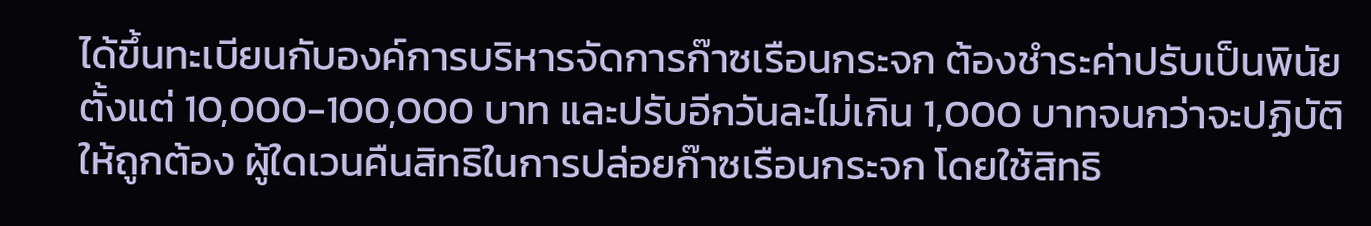ได้ขึ้นทะเบียนกับองค์การบริหารจัดการก๊าซเรือนกระจก ต้องชำระค่าปรับเป็นพินัยตั้งแต่ 10,000-100,000 บาท และปรับอีกวันละไม่เกิน 1,000 บาทจนกว่าจะปฏิบัติให้ถูกต้อง ผู้ใดเวนคืนสิทธิในการปล่อยก๊าซเรือนกระจก โดยใช้สิทธิ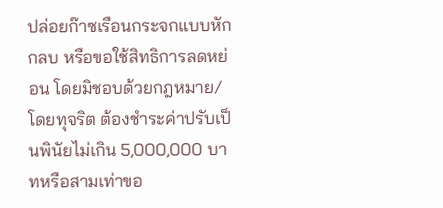ปล่อยก๊าซเรือนกระจกแบบหักกลบ หรือขอใช้สิทธิการลดหย่อน โดยมิชอบด้วยกฎหมาย/โดยทุจริต ต้องชำระค่าปรับเป็นพินัยไม่เกิน 5,000,000 บาทหรือสามเท่าขอ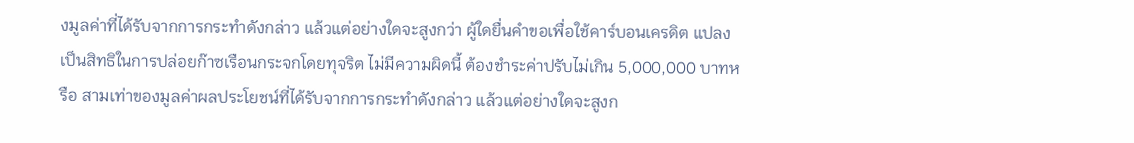งมูลค่าที่ได้รับจากการกระทำดังกล่าว แล้วแต่อย่างใดจะสูงกว่า ผู้ใดยื่นคำขอเพื่อใช้คาร์บอนเครดิต แปลงเป็นสิทธิในการปล่อยก๊าซเรือนกระจกโดยทุจริต ไม่มีความผิดนี้ ต้องชำระค่าปรับไม่เกิน 5,000,000 บาทหรือ สามเท่าของมูลค่าผลประโยชน์ที่ได้รับจากการกระทำดังกล่าว แล้วแต่อย่างใดจะสูงก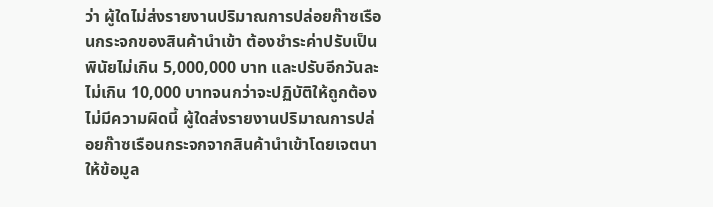ว่า ผู้ใดไม่ส่งรายงานปริมาณการปล่อยก๊าซเรือนกระจกของสินค้านำเข้า ต้องชำระค่าปรับเป็นพินัยไม่เกิน 5,000,000 บาท และปรับอีกวันละไม่เกิน 10,000 บาทจนกว่าจะปฏิบัติให้ถูกต้อง ไม่มีความผิดนี้ ผู้ใดส่งรายงานปริมาณการปล่อยก๊าซเรือนกระจกจากสินค้านำเข้าโดยเจตนาให้ข้อมูล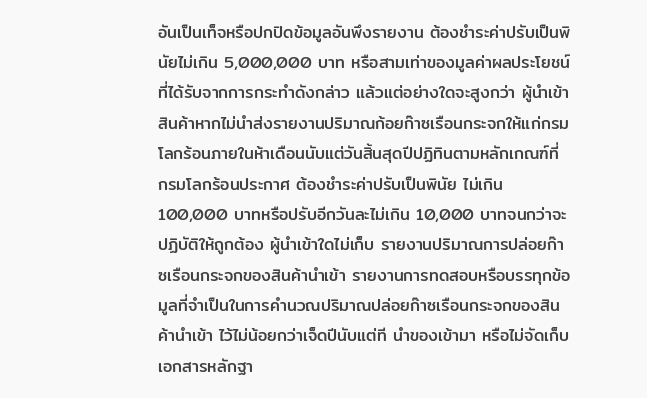อันเป็นเท็จหรือปกปิดข้อมูลอันพึงรายงาน ต้องชำระค่าปรับเป็นพินัยไม่เกิน 5,000,000 บาท หรือสามเท่าของมูลค่าผลประโยชน์ที่ได้รับจากการกระทำดังกล่าว แล้วแต่อย่างใดจะสูงกว่า ผู้นำเข้าสินค้าหากไม่นำส่งรายงานปริมาณก้อยก๊าซเรือนกระจกให้แก่กรมโลกร้อนภายในห้าเดือนนับแต่วันสิ้นสุดปีปฏิทินตามหลักเกณฑ์ที่ กรมโลกร้อนประกาศ ต้องชำระค่าปรับเป็นพินัย ไม่เกิน 100,000 บาทหรือปรับอีกวันละไม่เกิน 10,000 บาทจนกว่าจะปฏิบัติให้ถูกต้อง ผู้นำเข้าใดไม่เก็บ รายงานปริมาณการปล่อยก๊าซเรือนกระจกของสินค้านำเข้า รายงานการทดสอบหรือบรรทุกข้อมูลที่จำเป็นในการคำนวณปริมาณปล่อยก๊าซเรือนกระจกของสินค้านำเข้า ไว้ไม่น้อยกว่าเจ็ดปีนับแต่ที นำของเข้ามา หรือไม่จัดเก็บเอกสารหลักฐา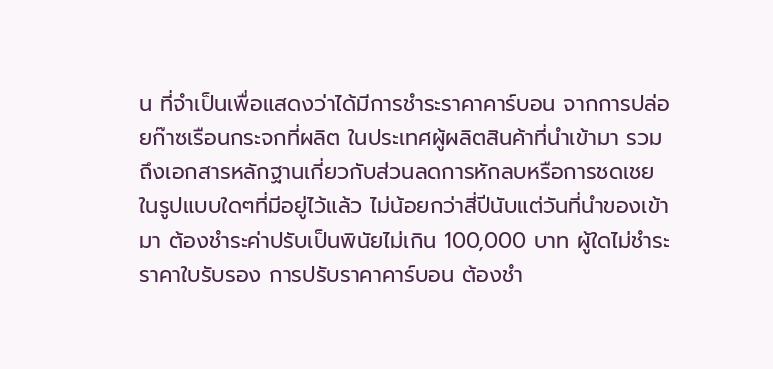น ที่จำเป็นเพื่อแสดงว่าได้มีการชำระราคาคาร์บอน จากการปล่อยก๊าซเรือนกระจกที่ผลิต ในประเทศผู้ผลิตสินค้าที่นำเข้ามา รวมถึงเอกสารหลักฐานเกี่ยวกับส่วนลดการหักลบหรือการชดเชยในรูปแบบใดๆที่มีอยู่ไว้แล้ว ไม่น้อยกว่าสี่ปีนับแต่วันที่นำของเข้ามา ต้องชำระค่าปรับเป็นพินัยไม่เกิน 100,000 บาท ผู้ใดไม่ชำระราคาใบรับรอง การปรับราคาคาร์บอน ต้องชำ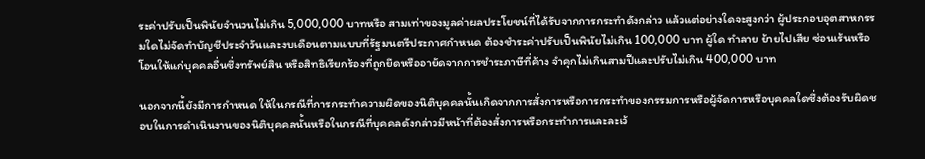ระค่าปรับเป็นพินัยจำนวนไม่เกิน 5,000,000 บาทหรือ สามเท่าของมูลค่าผลประโยชน์ที่ได้รับจากการกระทำดังกล่าว แล้วแต่อย่างใดจะสูงกว่า ผู้ประกอบอุตสาหกรรมใดไม่จัดทำบัญชีประจำวันและงบเดือนตามแบบที่รัฐมนตรีประกาศกำหนด ต้องชำระค่าปรับเป็นพินัยไม่เกิน 100,000 บาท ผู้ใด ทำลาย ย้ายไปเสีย ซ่อนเร้นหรือโอนให้แก่บุคคลอื่นซึ่งทรัพย์สิน หรือสิทธิเรียกร้องที่ถูกยึดหรืออายัดจากการชำระภาษีที่ค้าง จำคุกไม่เกินสามปีและปรับไม่เกิน 400,000 บาท

นอกจากนี้ยังมีการกำหนด ให้ในกรณีที่การกระทำความผิดของนิติบุคคลนั้นเกิดจากการสั่งการหรือการกระทำของกรรมการหรือผู้จัดการหรือบุคคลใดซึ่งต้องรับผิดชอบในการดำเนินงานของนิติบุคคลนั้นหรือในกรณีที่บุคคลดังกล่าวมีหน้าที่ต้องสั่งการหรือกระทำการและละเว้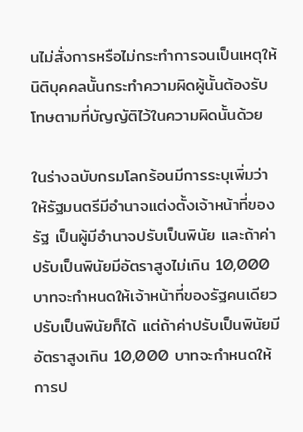นไม่สั่งการหรือไม่กระทำการจนเป็นเหตุให้ นิติบุคคลนั้นกระทำความผิดผู้นั้นต้องรับโทษตามที่บัญญัติไว้ในความผิดนั้นด้วย

ในร่างฉบับกรมโลกร้อนมีการระบุเพิ่มว่าให้รัฐมนตรีมีอำนาจแต่งตั้งเจ้าหน้าที่ของรัฐ เป็นผู้มีอำนาจปรับเป็นพินัย และถ้าค่าปรับเป็นพินัยมีอัตราสูงไม่เกิน 10,000 บาทจะกำหนดให้เจ้าหน้าที่ของรัฐคนเดียวปรับเป็นพินัยก็ได้ แต่ถ้าค่าปรับเป็นพินัยมีอัตราสูงเกิน 10,000 บาทจะกำหนดให้การป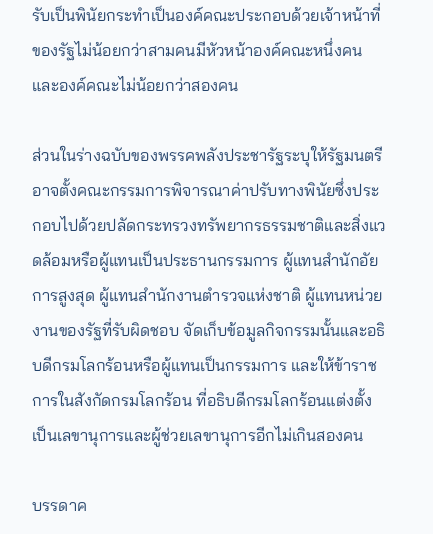รับเป็นพินัยกระทำเป็นองค์คณะประกอบด้วยเจ้าหน้าที่ของรัฐไม่น้อยกว่าสามคนมีหัวหน้าองค์คณะหนึ่งคนและองค์คณะไม่น้อยกว่าสองคน

ส่วนในร่างฉบับของพรรคพลังประชารัฐระบุให้รัฐมนตรีอาจตั้งคณะกรรมการพิจารณาค่าปรับทางพินัยซึ่งประกอบไปด้วยปลัดกระทรวงทรัพยากรธรรมชาติและสิ่งแวดล้อมหรือผู้แทนเป็นประธานกรรมการ ผู้แทนสำนักอัยการสูงสุด ผู้แทนสำนักงานตำรวจแห่งชาติ ผู้แทนหน่วยงานของรัฐที่รับผิดชอบ จัดเก็บข้อมูลกิจกรรมนั้นและอธิบดีกรมโลกร้อนหรือผู้แทนเป็นกรรมการ และให้ข้าราชการในสังกัดกรมโลกร้อน ที่อธิบดีกรมโลกร้อนแต่งตั้งเป็นเลขานุการและผู้ช่วยเลขานุการอีกไม่เกินสองคน

บรรดาค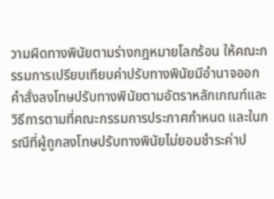วามผิดทางพินัยตามร่างกฎหมายโลกร้อน ให้คณะกรรมการเปรียบเทียบค่าปรับทางพินัยมีอำนาจออกคำสั่งลงโทษปรับทางพินัยตามอัตราหลักเกณฑ์และวิธีการตามที่คณะกรรมการประกาศกำหนด และในกรณีที่ผู้ถูกลงโทษปรับทางพินัยไม่ยอมชำระค่าป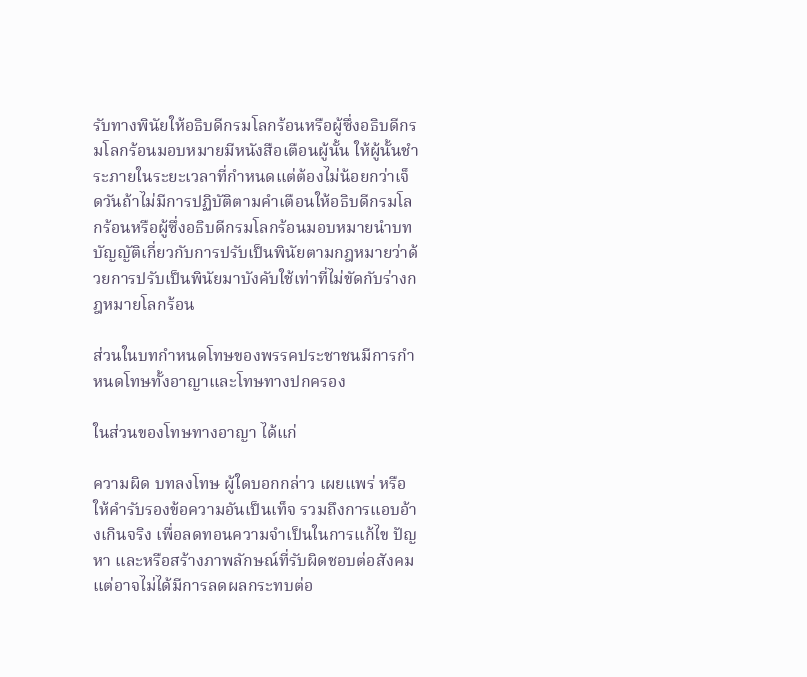รับทางพินัยให้อธิบดีกรมโลกร้อนหรือผู้ซึ่งอธิบดีกรมโลกร้อนมอบหมายมีหนังสือเตือนผู้นั้น ให้ผู้นั้นชำระภายในระยะเวลาที่กำหนดแต่ต้องไม่น้อยกว่าเจ็ดวันถ้าไม่มีการปฏิบัติตามคำเตือนให้อธิบดีกรมโลกร้อนหรือผู้ซึ่งอธิบดีกรมโลกร้อนมอบหมายนำบทบัญญัติเกี่ยวกับการปรับเป็นพินัยตามกฎหมายว่าด้วยการปรับเป็นพินัยมาบังคับใช้เท่าที่ไม่ขัดกับร่างกฎหมายโลกร้อน

ส่วนในบทกำหนดโทษของพรรคประชาชนมีการกำหนดโทษทั้งอาญาและโทษทางปกครอง

ในส่วนของโทษทางอาญา ได้แก่

ความผิด บทลงโทษ ผู้ใดบอกกล่าว เผยแพร่ หรือให้คำรับรองข้อความอันเป็นเท็จ รวมถึงการแอบอ้างเกินจริง เพื่อลดทอนความจำเป็นในการแก้ไข ปัญหา และหรือสร้างภาพลักษณ์ที่รับผิดชอบต่อสังคม แต่อาจไม่ได้มีการลดผลกระทบต่อ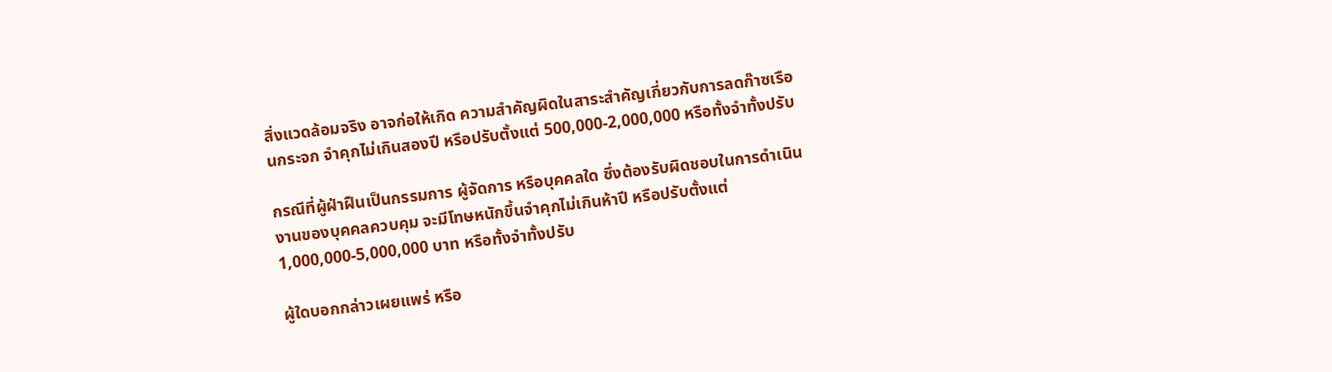สิ่งแวดล้อมจริง อาจก่อให้เกิด ความสำคัญผิดในสาระสำคัญเกี่ยวกับการลดก๊าซเรือนกระจก จำคุกไม่เกินสองปี หรือปรับตั้งแต่ 500,000-2,000,000 หรือทั้งจำทั้งปรับ

กรณีที่ผู้ฝ่าฝืนเป็นกรรมการ ผู้จัดการ หรือบุคคลใด ซึ่งต้องรับผิดชอบในการดำเนินงานของบุคคลควบคุม จะมีโทษหนักขึ้นจำคุกไม่เกินห้าปี หรือปรับตั้งแต่ 1,000,000-5,000,000 บาท หรือทั้งจำทั้งปรับ

ผู้ใดบอกกล่าวเผยแพร่ หรือ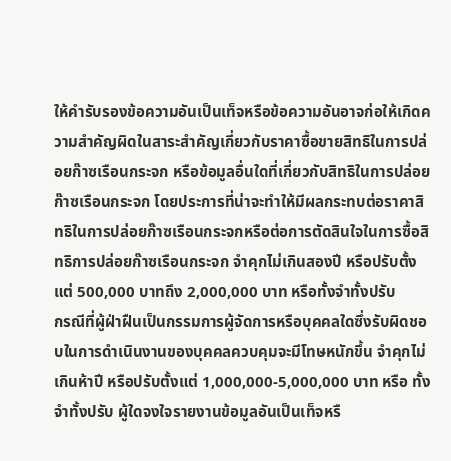ให้คำรับรองข้อความอันเป็นเท็จหรือข้อความอันอาจก่อให้เกิดความสำคัญผิดในสาระสำคัญเกี่ยวกับราคาซื้อขายสิทธิในการปล่อยก๊าซเรือนกระจก หรือข้อมูลอื่นใดที่เกี่ยวกับสิทธิในการปล่อยก๊าซเรือนกระจก โดยประการที่น่าจะทำให้มีผลกระทบต่อราคาสิทธิในการปล่อยก๊าซเรือนกระจกหรือต่อการตัดสินใจในการซื้อสิทธิการปล่อยก๊าซเรือนกระจก จำคุกไม่เกินสองปี หรือปรับตั้งแต่ 500,000 บาทถึง 2,000,000 บาท หรือทั้งจำทั้งปรับ
กรณีที่ผู้ฝ่าฝืนเป็นกรรมการผู้จัดการหรือบุคคลใดซึ่งรับผิดชอบในการดำเนินงานของบุคคลควบคุมจะมีโทษหนักขึ้น จำคุกไม่เกินห้าปี หรือปรับตั้งแต่ 1,000,000-5,000,000 บาท หรือ ทั้งจำทั้งปรับ ผู้ใดจงใจรายงานข้อมูลอันเป็นเท็จหรื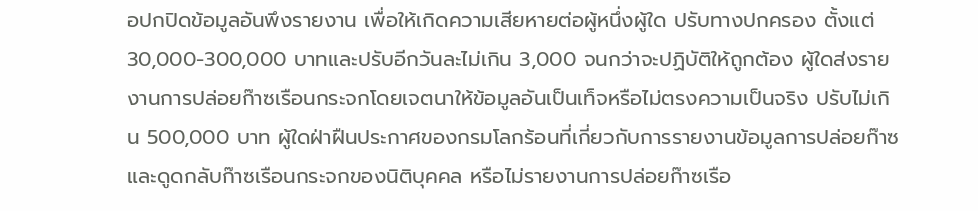อปกปิดข้อมูลอันพึงรายงาน เพื่อให้เกิดความเสียหายต่อผู้หนึ่งผู้ใด ปรับทางปกครอง ตั้งแต่ 30,000-300,000 บาทและปรับอีกวันละไม่เกิน 3,000 จนกว่าจะปฏิบัติให้ถูกต้อง ผู้ใดส่งรายงานการปล่อยก๊าซเรือนกระจกโดยเจตนาให้ข้อมูลอันเป็นเท็จหรือไม่ตรงความเป็นจริง ปรับไม่เกิน 500,000 บาท ผู้ใดฝ่าฝืนประกาศของกรมโลกร้อนที่เกี่ยวกับการรายงานข้อมูลการปล่อยก๊าซ และดูดกลับก๊าซเรือนกระจกของนิติบุคคล หรือไม่รายงานการปล่อยก๊าซเรือ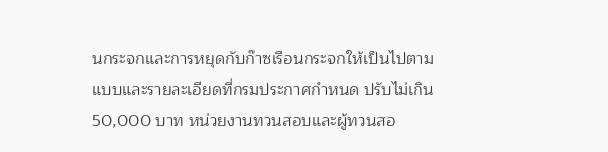นกระจกและการหยุดกับก๊าซเรือนกระจกให้เป็นไปตาม แบบและรายละเอียดที่กรมประกาศกำหนด ปรับไม่เกิน 50,000 บาท หน่วยงานทวนสอบและผู้ทวนสอ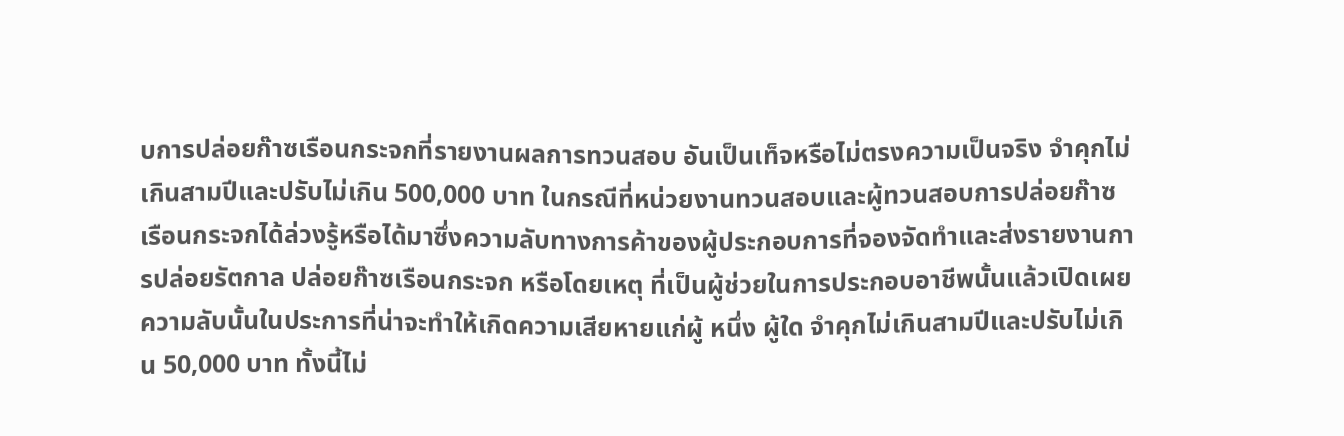บการปล่อยก๊าซเรือนกระจกที่รายงานผลการทวนสอบ อันเป็นเท็จหรือไม่ตรงความเป็นจริง จำคุกไม่เกินสามปีและปรับไม่เกิน 500,000 บาท ในกรณีที่หน่วยงานทวนสอบและผู้ทวนสอบการปล่อยก๊าซเรือนกระจกได้ล่วงรู้หรือได้มาซึ่งความลับทางการค้าของผู้ประกอบการที่จองจัดทำและส่งรายงานการปล่อยรัตกาล ปล่อยก๊าซเรือนกระจก หรือโดยเหตุ ที่เป็นผู้ช่วยในการประกอบอาชีพนั้นแล้วเปิดเผยความลับนั้นในประการที่น่าจะทำให้เกิดความเสียหายแก่ผู้ หนึ่ง ผู้ใด จำคุกไม่เกินสามปีและปรับไม่เกิน 50,000 บาท ทั้งนี้ไม่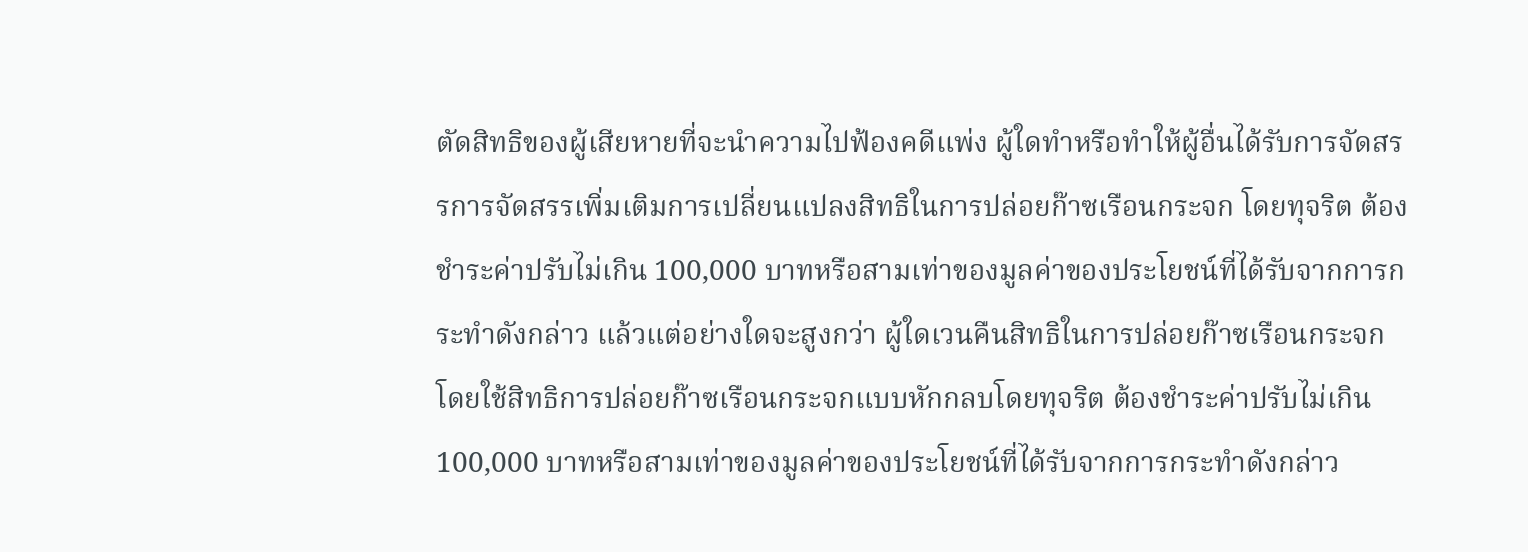ตัดสิทธิของผู้เสียหายที่จะนำความไปฟ้องคดีแพ่ง ผู้ใดทำหรือทำให้ผู้อื่นได้รับการจัดสรรการจัดสรรเพิ่มเติมการเปลี่ยนแปลงสิทธิในการปล่อยก๊าซเรือนกระจก โดยทุจริต ต้องชำระค่าปรับไม่เกิน 100,000 บาทหรือสามเท่าของมูลค่าของประโยชน์ที่ได้รับจากการกระทำดังกล่าว แล้วแต่อย่างใดจะสูงกว่า ผู้ใดเวนคืนสิทธิในการปล่อยก๊าซเรือนกระจกโดยใช้สิทธิการปล่อยก๊าซเรือนกระจกแบบหักกลบโดยทุจริต ต้องชำระค่าปรับไม่เกิน 100,000 บาทหรือสามเท่าของมูลค่าของประโยชน์ที่ได้รับจากการกระทำดังกล่าว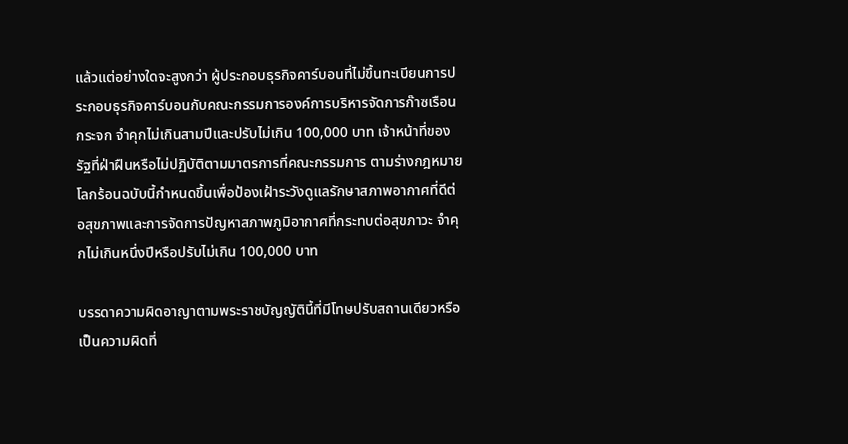แล้วแต่อย่างใดจะสูงกว่า ผู้ประกอบธุรกิจคาร์บอนที่ไม่ขึ้นทะเบียนการประกอบธุรกิจคาร์บอนกับคณะกรรมการองค์การบริหารจัดการก๊าซเรือนกระจก จำคุกไม่เกินสามปีและปรับไม่เกิน 100,000 บาท เจ้าหน้าที่ของรัฐที่ฝ่าฝืนหรือไม่ปฏิบัติตามมาตรการที่คณะกรรมการ ตามร่างกฎหมายโลกร้อนฉบับนี้กำหนดขึ้นเพื่อป้องเฝ้าระวังดูแลรักษาสภาพอากาศที่ดีต่อสุขภาพและการจัดการปัญหาสภาพภูมิอากาศที่กระทบต่อสุขภาวะ จำคุกไม่เกินหนึ่งปีหรือปรับไม่เกิน 100,000 บาท

บรรดาความผิดอาญาตามพระราชบัญญัตินี้ที่มีโทษปรับสถานเดียวหรือเป็นความผิดที่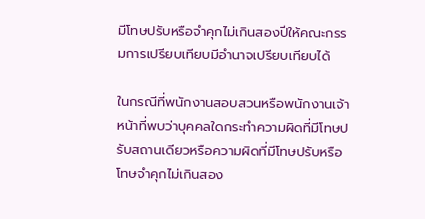มีโทษปรับหรือจำคุกไม่เกินสองปีให้คณะกรรมการเปรียบเทียบมีอำนาจเปรียบเทียบได้

ในกรณีที่พนักงานสอบสวนหรือพนักงานเจ้าหน้าที่พบว่าบุคคลใดกระทำความผิดที่มีโทษปรับสถานเดียวหรือความผิดที่มีโทษปรับหรือโทษจำคุกไม่เกินสอง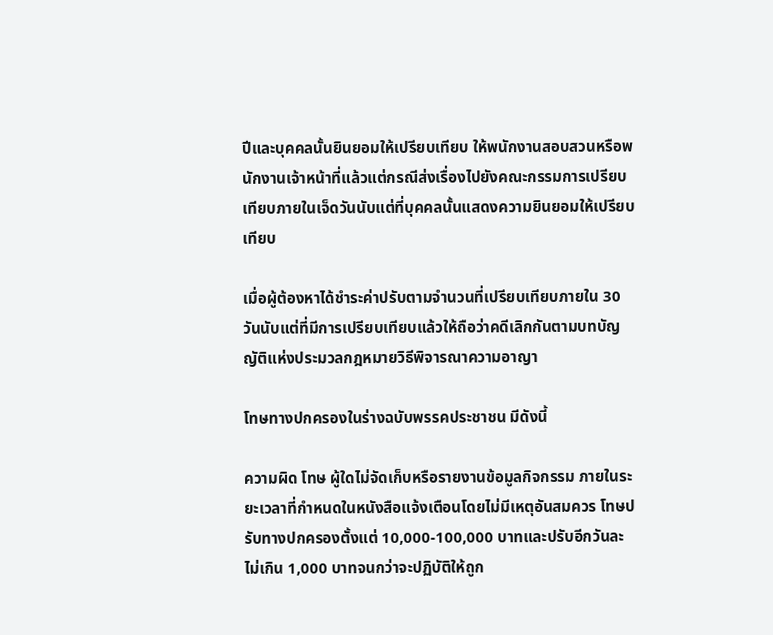ปีและบุคคลนั้นยินยอมให้เปรียบเทียบ ให้พนักงานสอบสวนหรือพนักงานเจ้าหน้าที่แล้วแต่กรณีส่งเรื่องไปยังคณะกรรมการเปรียบเทียบภายในเจ็ดวันนับแต่ที่บุคคลนั้นแสดงความยินยอมให้เปรียบเทียบ

เมื่อผู้ต้องหาได้ชำระค่าปรับตามจำนวนที่เปรียบเทียบภายใน 30 วันนับแต่ที่มีการเปรียบเทียบแล้วให้ถือว่าคดีเลิกกันตามบทบัญญัติแห่งประมวลกฎหมายวิธีพิจารณาความอาญา

โทษทางปกครองในร่างฉบับพรรคประชาชน มีดังนี้

ความผิด โทษ ผู้ใดไม่จัดเก็บหรือรายงานข้อมูลกิจกรรม ภายในระยะเวลาที่กำหนดในหนังสือแจ้งเตือนโดยไม่มีเหตุอันสมควร โทษปรับทางปกครองตั้งแต่ 10,000-100,000 บาทและปรับอีกวันละไม่เกิน 1,000 บาทจนกว่าจะปฏิบัติให้ถูก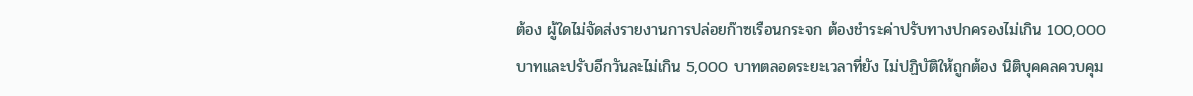ต้อง ผู้ใดไม่จัดส่งรายงานการปล่อยก๊าซเรือนกระจก ต้องชำระค่าปรับทางปกครองไม่เกิน 100,000 บาทและปรับอีกวันละไม่เกิน 5,000 บาทตลอดระยะเวลาที่ยัง ไม่ปฏิบัติให้ถูกต้อง นิติบุคคลควบคุม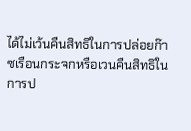ได้ไม่เว้นคืนสิทธิในการปล่อยก๊าซเรือนกระจกหรือเวนคืนสิทธิในการป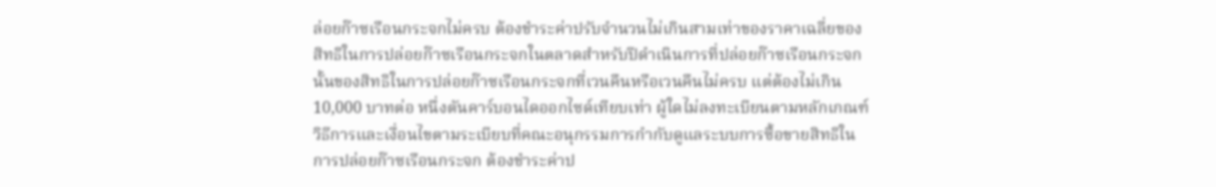ล่อยก๊าซเรือนกระจกไม่ครบ ต้องชำระค่าปรับจำนวนไม่เกินสามเท่าของราคาเฉลี่ยของสิทธิในการปล่อยก๊าซเรือนกระจกในตลาดสำหรับปีดำเนินการที่ปล่อยก๊าซเรือนกระจกนั้นของสิทธิในการปล่อยก๊าซเรือนกระจกที่เวนคืนหรือเวนคืนไม่ครบ แต่ต้องไม่เกิน 10,000 บาทต่อ หนึ่งตันคาร์บอนไดออกไซด์เทียบเท่า ผู้ใดไม่ลงทะเบียนตามหลักเกณฑ์วิธีการและเงื่อนไขตามระเบียบที่คณะอนุกรรมการกำกับดูแลระบบการซื้อขายสิทธิในการปล่อยก๊าซเรือนกระจก ต้องชำระค่าป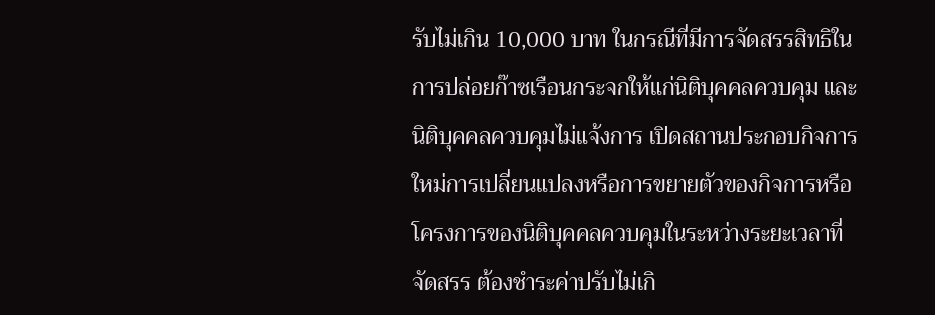รับไม่เกิน 10,000 บาท ในกรณีที่มีการจัดสรรสิทธิในการปล่อยก๊าซเรือนกระจกให้แก่นิติบุคคลควบคุม และนิติบุคคลควบคุมไม่แจ้งการ เปิดสถานประกอบกิจการใหม่การเปลี่ยนแปลงหรือการขยายตัวของกิจการหรือโครงการของนิติบุคคลควบคุมในระหว่างระยะเวลาที่จัดสรร ต้องชำระค่าปรับไม่เกิ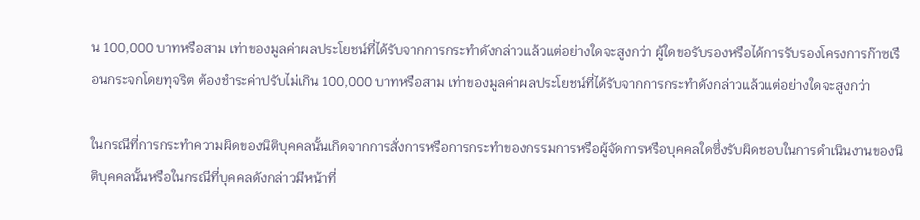น 100,000 บาทหรือสาม เท่าของมูลค่าผลประโยชน์ที่ได้รับจากการกระทำดังกล่าวแล้วแต่อย่างใดจะสูงกว่า ผู้ใดขอรับรองหรือได้การรับรองโครงการก๊าซเรือนกระจกโดยทุจริต ต้องชำระค่าปรับไม่เกิน 100,000 บาทหรือสาม เท่าของมูลค่าผลประโยชน์ที่ได้รับจากการกระทำดังกล่าวแล้วแต่อย่างใดจะสูงกว่า

ในกรณีที่การกระทำความผิดของนิติบุคคลนั้นเกิดจากการสั่งการหรือการกระทำของกรรมการหรือผู้จัดการหรือบุคคลใดซึ่งรับผิดชอบในการดำเนินงานของนิติบุคคลนั้นหรือในกรณีที่บุคคลดังกล่าวมีหน้าที่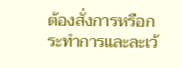ต้องสั่งการหรือกระทำการและละเว้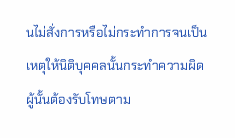นไม่สั่งการหรือไม่กระทำการจนเป็นเหตุให้นิติบุคคลนั้นกระทำความผิด ผู้นั้นต้องรับโทษตาม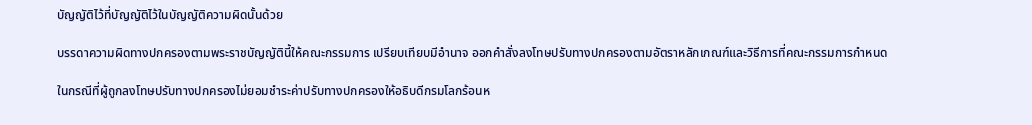บัญญัติไว้ที่บัญญัติไว้ในบัญญัติความผิดนั้นด้วย

บรรดาความผิดทางปกครองตามพระราชบัญญัตินี้ให้คณะกรรมการ เปรียบเทียบมีอำนาจ ออกคำสั่งลงโทษปรับทางปกครองตามอัตราหลักเกณฑ์และวิธีการที่คณะกรรมการกำหนด

ในกรณีที่ผู้ถูกลงโทษปรับทางปกครองไม่ยอมชำระค่าปรับทางปกครองให้อธิบดีกรมโลกร้อนห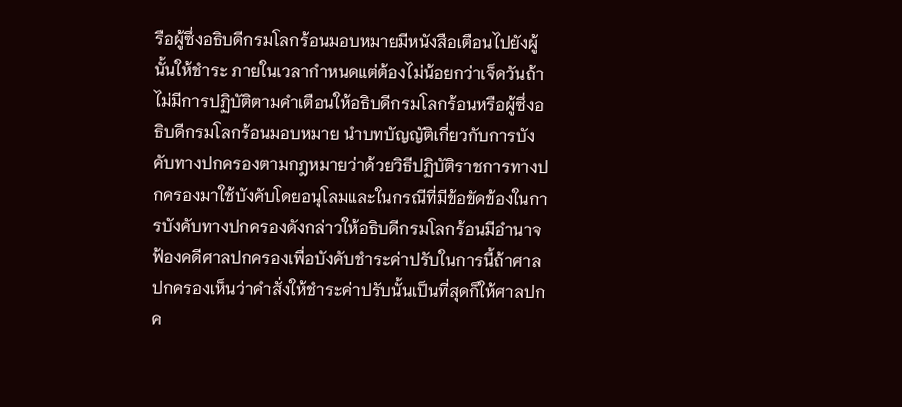รือผู้ซึ่งอธิบดีกรมโลกร้อนมอบหมายมีหนังสือเตือนไปยังผู้นั้นให้ชำระ ภายในเวลากำหนดแต่ต้องไม่น้อยกว่าเจ็ดวันถ้าไม่มีการปฏิบัติตามคำเตือนให้อธิบดีกรมโลกร้อนหรือผู้ซึ่งอธิบดีกรมโลกร้อนมอบหมาย นำบทบัญญัติเกี่ยวกับการบังคับทางปกครองตามกฎหมายว่าด้วยวิธีปฏิบัติราชการทางปกครองมาใช้บังคับโดยอนุโลมและในกรณีที่มีข้อขัดข้องในการบังคับทางปกครองดังกล่าวให้อธิบดีกรมโลกร้อนมีอำนาจฟ้องคดีศาลปกครองเพื่อบังคับชำระค่าปรับในการนี้ถ้าศาลปกครองเห็นว่าคำสั่งให้ชำระค่าปรับนั้นเป็นที่สุดก็ให้ศาลปกค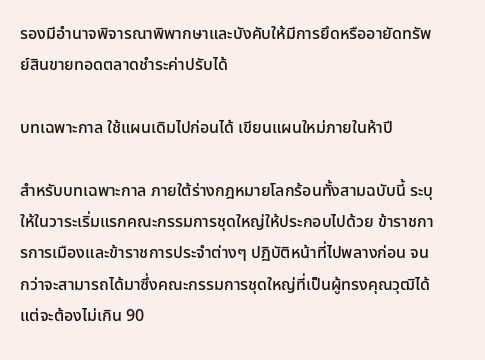รองมีอำนาจพิจารณาพิพากษาและบังคับให้มีการยึดหรืออายัดทรัพย์สินขายทอดตลาดชำระค่าปรับได้

บทเฉพาะกาล ใช้แผนเดิมไปก่อนได้ เขียนแผนใหม่ภายในห้าปี

สำหรับบทเฉพาะกาล ภายใต้ร่างกฎหมายโลกร้อนทั้งสามฉบับนี้ ระบุให้ในวาระเริ่มแรกคณะกรรมการชุดใหญ่ให้ประกอบไปด้วย ข้าราชการการเมืองและข้าราชการประจำต่างๆ ปฏิบัติหน้าที่ไปพลางก่อน จนกว่าจะสามารถได้มาซึ่งคณะกรรมการชุดใหญ่ที่เป็นผู้ทรงคุณวุฒิได้ แต่จะต้องไม่เกิน 90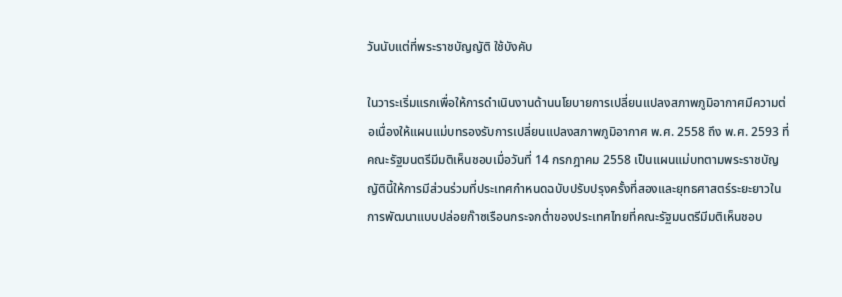วันนับแต่ที่พระราชบัญญัติ ใช้บังคับ

ในวาระเริ่มแรกเพื่อให้การดำเนินงานด้านนโยบายการเปลี่ยนแปลงสภาพภูมิอากาศมีความต่อเนื่องให้แผนแม่บทรองรับการเปลี่ยนแปลงสภาพภูมิอากาศ พ.ศ. 2558 ถึง พ.ศ. 2593 ที่คณะรัฐมนตรีมีมติเห็นชอบเมื่อวันที่ 14 กรกฎาคม 2558 เป็นแผนแม่บทตามพระราชบัญญัตินี้ให้การมีส่วนร่วมที่ประเทศกำหนดฉบับปรับปรุงครั้งที่สองและยุทธศาสตร์ระยะยาวในการพัฒนาแบบปล่อยก๊าซเรือนกระจกต่ำของประเทศไทยที่คณะรัฐมนตรีมีมติเห็นชอบ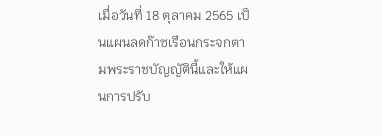เมื่อวันที่ 18 ตุลาคม 2565 เป็นแผนลดก๊าซเรือนกระจกตามพระราชบัญญัตินี้และให้แผนการปรับ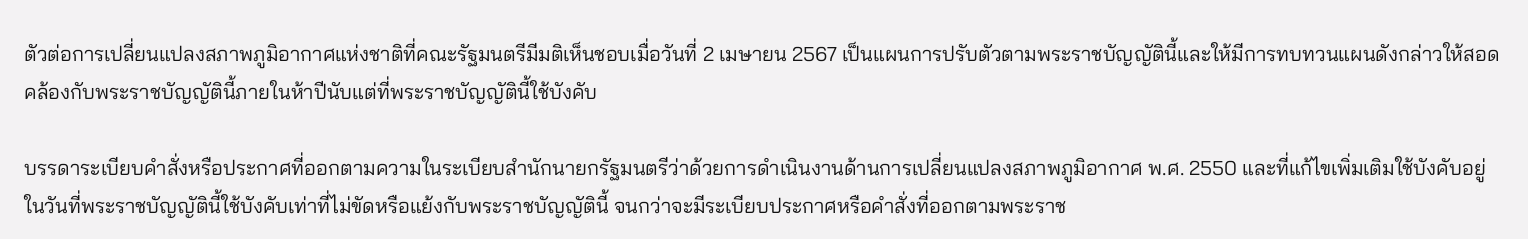ตัวต่อการเปลี่ยนแปลงสภาพภูมิอากาศแห่งชาติที่คณะรัฐมนตรีมีมติเห็นชอบเมื่อวันที่ 2 เมษายน 2567 เป็นแผนการปรับตัวตามพระราชบัญญัตินี้และให้มีการทบทวนแผนดังกล่าวให้สอดคล้องกับพระราชบัญญัตินี้ภายในห้าปีนับแต่ที่พระราชบัญญัตินี้ใช้บังคับ

บรรดาระเบียบคำสั่งหรือประกาศที่ออกตามความในระเบียบสำนักนายกรัฐมนตรีว่าด้วยการดำเนินงานด้านการเปลี่ยนแปลงสภาพภูมิอากาศ พ.ศ. 2550 และที่แก้ไขเพิ่มเติมใช้บังคับอยู่ในวันที่พระราชบัญญัตินี้ใช้บังคับเท่าที่ไม่ขัดหรือแย้งกับพระราชบัญญัตินี้ จนกว่าจะมีระเบียบประกาศหรือคำสั่งที่ออกตามพระราช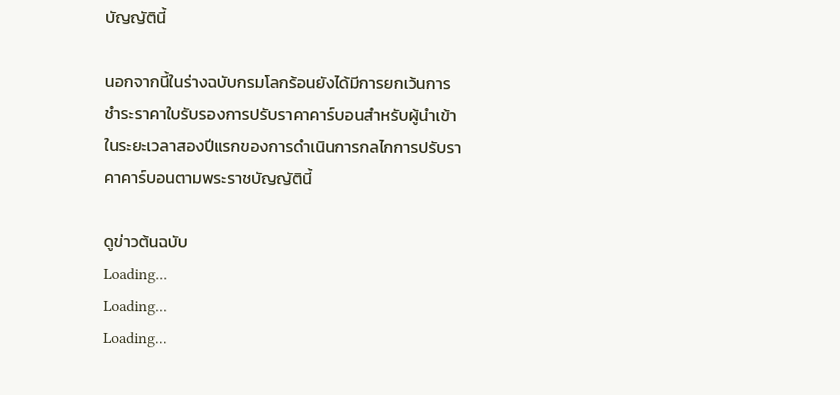บัญญัตินี้

นอกจากนี้ในร่างฉบับกรมโลกร้อนยังได้มีการยกเว้นการชำระราคาใบรับรองการปรับราคาคาร์บอนสำหรับผู้นำเข้าในระยะเวลาสองปีแรกของการดำเนินการกลไกการปรับราคาคาร์บอนตามพระราชบัญญัตินี้

ดูข่าวต้นฉบับ
Loading...
Loading...
Loading...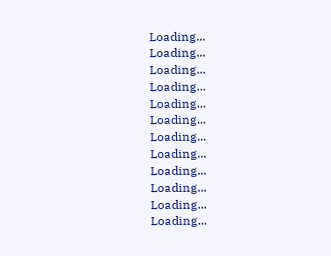Loading...
Loading...
Loading...
Loading...
Loading...
Loading...
Loading...
Loading...
Loading...
Loading...
Loading...
Loading...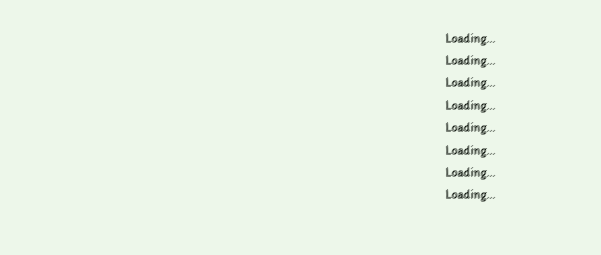Loading...
Loading...
Loading...
Loading...
Loading...
Loading...
Loading...
Loading...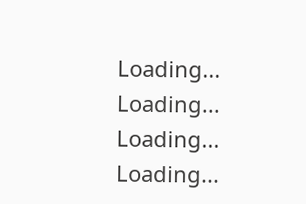Loading...
Loading...
Loading...
Loading...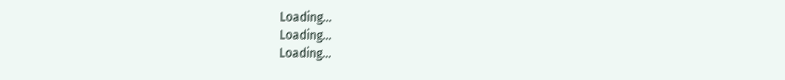Loading...
Loading...
Loading...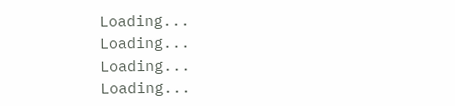Loading...
Loading...
Loading...
Loading...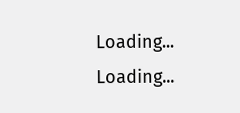Loading...
Loading...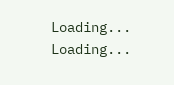Loading...
Loading...